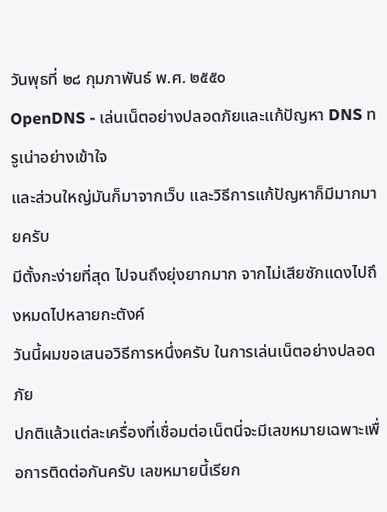วันพุธที่ ๒๘ กุมภาพันธ์ พ.ศ. ๒๕๕๐
OpenDNS - เล่นเน็ตอย่างปลอดภัยและแก้ปัญหา DNS ทรูเน่าอย่างเข้าใจ
และส่วนใหญ่มันก็มาจากเว็บ และวิธีการแก้ปัญหาก็มีมากมายครับ
มีตั้งกะง่ายที่สุด ไปจนถึงยุ่งยากมาก จากไม่เสียซักแดงไปถึงหมดไปหลายกะตังค์
วันนี้ผมขอเสนอวิธีการหนึ่งครับ ในการเล่นเน็ตอย่างปลอดภัย
ปกติแล้วแต่ละเครื่องที่เชื่อมต่อเน็ตนี่จะมีเลขหมายเฉพาะเพื่อการติดต่อกันครับ เลขหมายนี้เรียก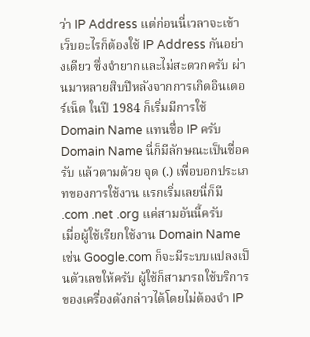ว่า IP Address แต่ก่อนนี่เวลาจะเข้าเว็บอะไรก็ต้องใช้ IP Address กันอย่างเดียว ซึ่งจำยากและไม่สะดวกครับ ผ่านมาหลายสิบปีหลังจากการเกิดอินเตอร์เน็ต ในปี 1984 ก็เริ่มมีการใช้ Domain Name แทนชื่อ IP ครับ
Domain Name นี่ก็มีลักษณะเป็นชื่อครับ แล้วตามด้วย จุด (.) เพื่อบอกประเภทของการใช้งาน แรกเริ่มเลยนี่ก็มี .com .net .org แค่สามอันนี้ครับ
เมื่อผู้ใช้เรียกใช้งาน Domain Name เช่น Google.com ก็จะมีระบบแปลงเป็นตัวเลขให้ครับ ผู้ใช้ก็สามารถใช้บริการของเครื่องดังกล่าวได้โดยไม่ต้องจำ IP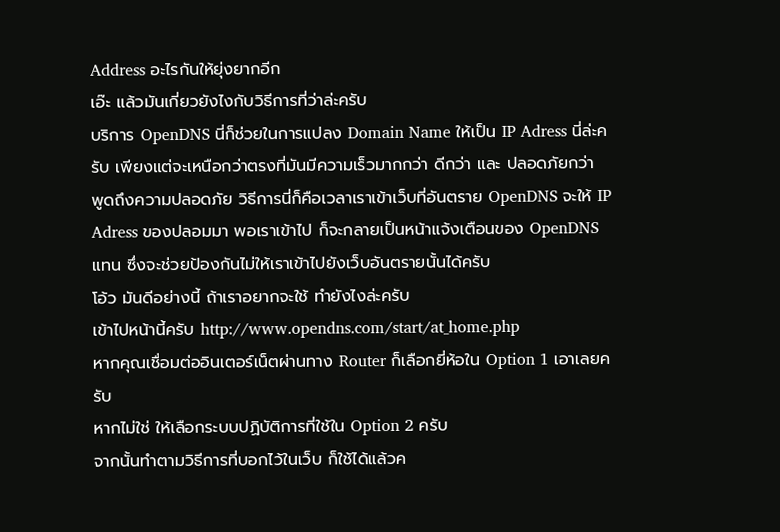Address อะไรกันให้ยุ่งยากอีก
เอ๊ะ แล้วมันเกี่ยวยังไงกับวิธีการที่ว่าล่ะครับ
บริการ OpenDNS นี่ก็ช่วยในการแปลง Domain Name ให้เป็น IP Adress นี่ล่ะครับ เพียงแต่จะเหนือกว่าตรงที่มันมีความเร็วมากกว่า ดีกว่า และ ปลอดภัยกว่า
พูดถึงความปลอดภัย วิธีการนี่ก็คือเวลาเราเข้าเว็บที่อันตราย OpenDNS จะให้ IP Adress ของปลอมมา พอเราเข้าไป ก็จะกลายเป็นหน้าแจ้งเตือนของ OpenDNS แทน ซึ่งจะช่วยป้องกันไม่ให้เราเข้าไปยังเว็บอันตรายนั้นได้ครับ
โอ้ว มันดีอย่างนี้ ถ้าเราอยากจะใช้ ทำยังไงล่ะครับ
เข้าไปหน้านี้ครับ http://www.opendns.com/start/at_home.php
หากคุณเชื่อมต่ออินเตอร์เน็ตผ่านทาง Router ก็เลือกยี่ห้อใน Option 1 เอาเลยครับ
หากไม่ใช่ ให้เลือกระบบปฏิบัติการที่ใช้ใน Option 2 ครับ
จากนั้นทำตามวิธีการที่บอกไว้ในเว็บ ก็ใช้ได้แล้วค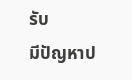รับ
มีปัญหาป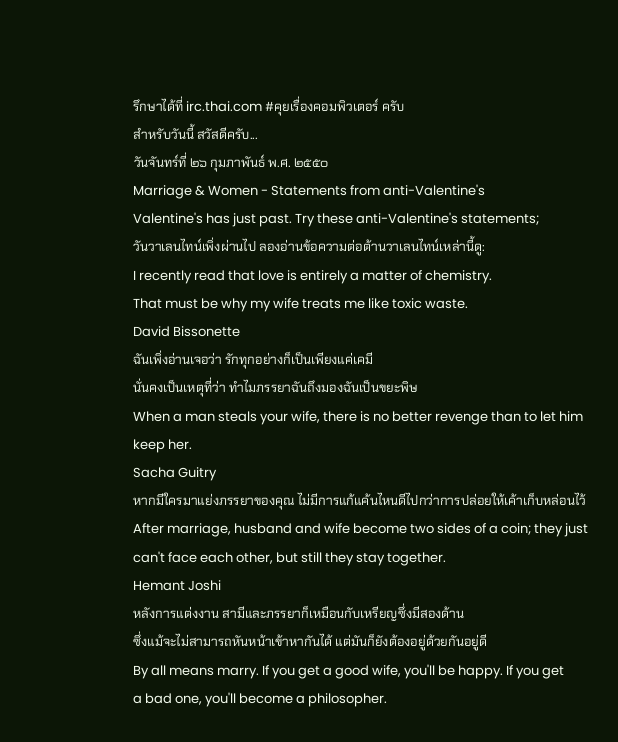รึกษาได้ที่ irc.thai.com #คุยเรื่องคอมพิวเตอร์ ครับ
สำหรับวันนี้ สวัสดีครับ...
วันจันทร์ที่ ๒๖ กุมภาพันธ์ พ.ศ. ๒๕๕๐
Marriage & Women - Statements from anti-Valentine's
Valentine's has just past. Try these anti-Valentine's statements;
วันวาเลนไทน์เพิ่งผ่านไป ลองอ่านข้อความต่อต้านวาเลนไทน์เหล่านี้ดู:
I recently read that love is entirely a matter of chemistry.
That must be why my wife treats me like toxic waste.
David Bissonette
ฉันเพิ่งอ่านเจอว่า รักทุกอย่างก็เป็นเพียงแค่เคมี
นั่นคงเป็นเหตุที่ว่า ทำไมภรรยาฉันถึงมองฉันเป็นขยะพิษ
When a man steals your wife, there is no better revenge than to let him keep her.
Sacha Guitry
หากมีใครมาแย่งภรรยาของคุณ ไม่มีการแก้แค้นไหนดีไปกว่าการปล่อยให้เค้าเก็บหล่อนไว้
After marriage, husband and wife become two sides of a coin; they just
can't face each other, but still they stay together.
Hemant Joshi
หลังการแต่งงาน สามีและภรรยาก็เหมือนกับเหรียญซึ่งมีสองด้าน
ซึ่งแม้จะไม่สามารถหันหน้าเข้าหากันได้ แต่มันก็ยังต้องอยู่ด้วยกันอยู่ดี
By all means marry. If you get a good wife, you'll be happy. If you get
a bad one, you'll become a philosopher.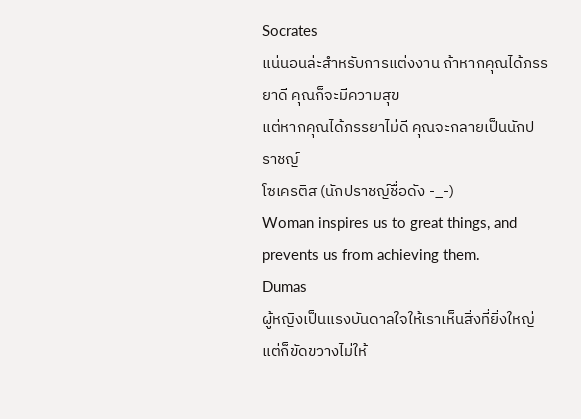Socrates
แน่นอนล่ะสำหรับการแต่งงาน ถ้าหากคุณได้ภรรยาดี คุณก็จะมีความสุข
แต่หากคุณได้ภรรยาไม่ดี คุณจะกลายเป็นนักปราชญ์
โซเครติส (นักปราชญ์ชื่อดัง -_-)
Woman inspires us to great things, and prevents us from achieving them.
Dumas
ผู้หญิงเป็นแรงบันดาลใจให้เราเห็นสิ่งที่ยิ่งใหญ่
แต่ก็ขัดขวางไม่ให้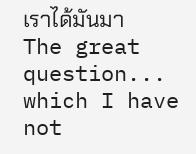เราได้มันมา
The great question... which I have not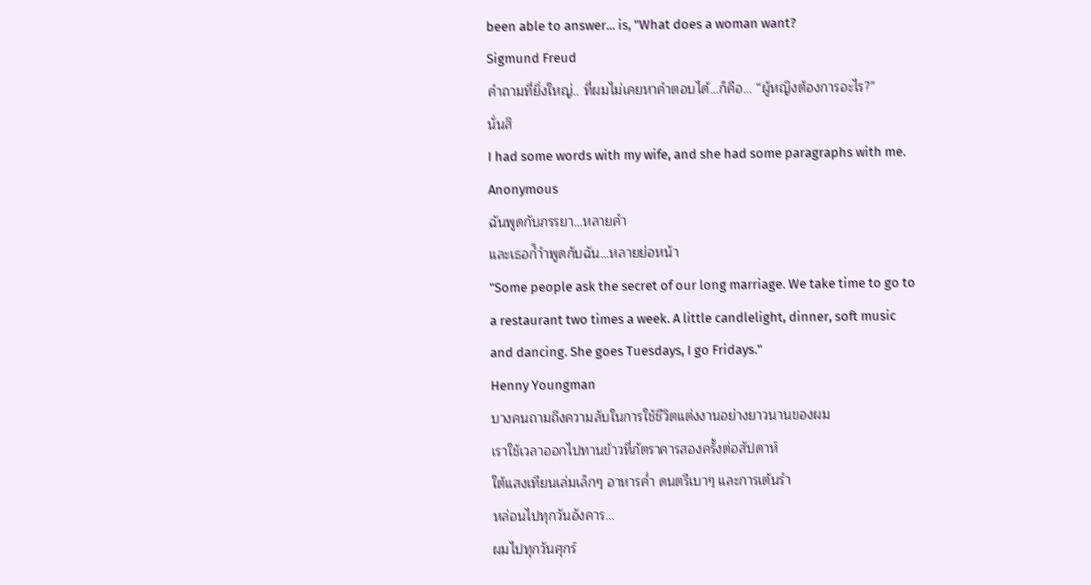been able to answer... is, "What does a woman want?
Sigmund Freud
คำถามที่ยิ่งใหญ่.. ที่ผมไม่เคยหาคำตอบได้…ก็คือ… “ผู้หญิงต้องการอะไร?”
นั่นสิ
I had some words with my wife, and she had some paragraphs with me.
Anonymous
ฉันพูดกับภรรยา…หลายคำ
และเธอก็ำำพูดกับฉัน…หลายย่อหน้า
"Some people ask the secret of our long marriage. We take time to go to
a restaurant two times a week. A little candlelight, dinner, soft music
and dancing. She goes Tuesdays, I go Fridays."
Henny Youngman
บางคนถามถึงความลับในการใช้ชีวิตแต่งงานอย่างยาวนานของผม
เราใช้เวลาออกไปทานข้าวที่ภัตราคารสองครั้งต่อสัปดาห์
ใต้แสงเทียนเล่มเล็กๆ อาหารค่ำ ดนตรีเบาๆ และการเต้นรำ
หล่อนไปทุกวันอังคาร…
ผมไปทุกวันศุกร์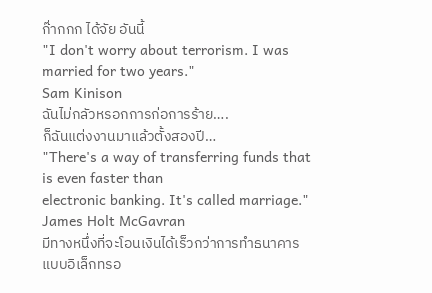ก๊่ากกก ได้จัย อันนี้
"I don't worry about terrorism. I was married for two years."
Sam Kinison
ฉันไม่กลัวหรอกการก่อการร้าย….
ก็ฉันแต่งงานมาแล้วตั้งสองปี…
"There's a way of transferring funds that is even faster than
electronic banking. It's called marriage."
James Holt McGavran
มีทางหนึ่งที่จะโอนเงินได้เร็วกว่าการทำธนาคารแบบอิเล็กทรอ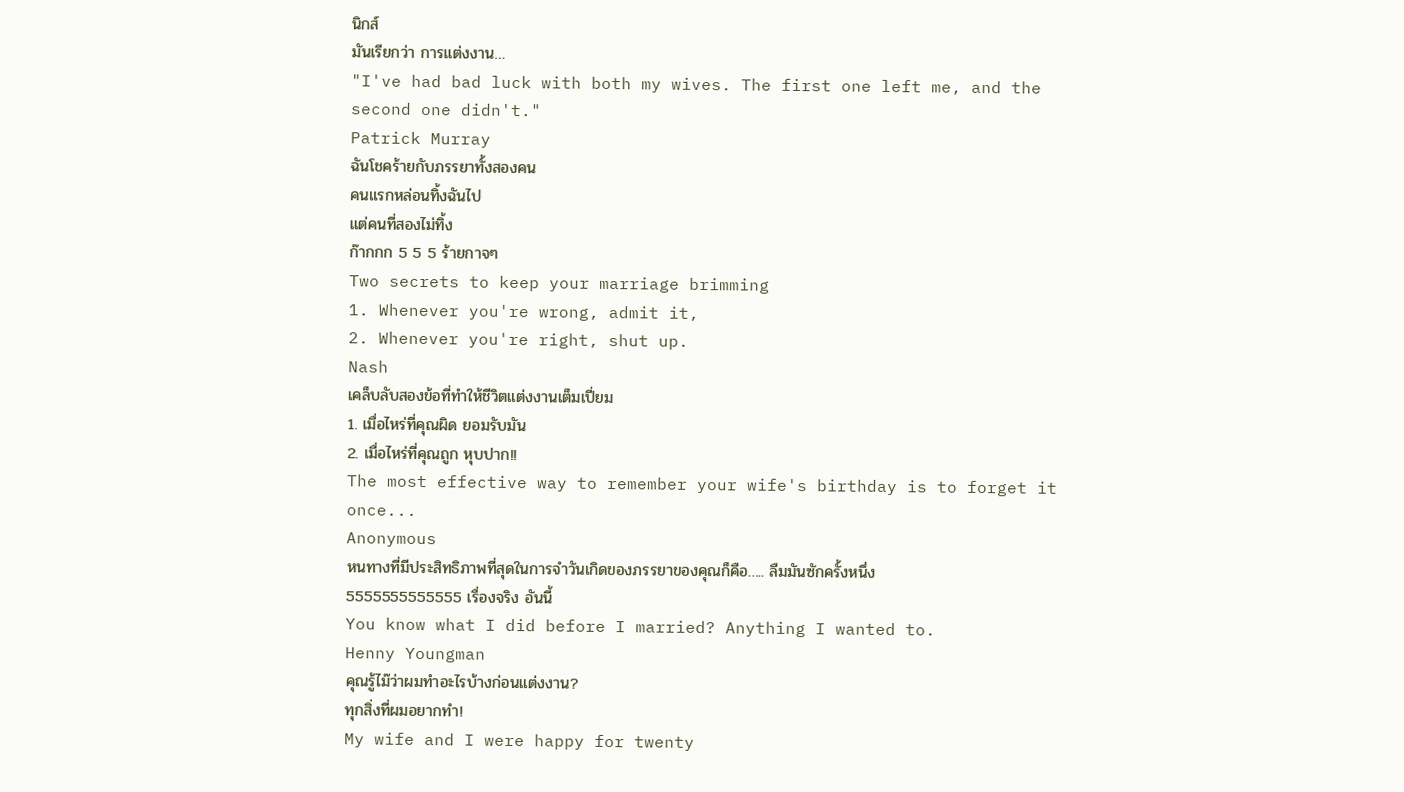นิกส์
มันเรียกว่า การแต่งงาน…
"I've had bad luck with both my wives. The first one left me, and the
second one didn't."
Patrick Murray
ฉันโชคร้ายกับภรรยาทั้งสองคน
คนแรกหล่อนทิ้งฉันไป
แต่คนที่สองไม่ทิ้ง
ก๊ากกก 5 5 5 ร้ายกาจๆ
Two secrets to keep your marriage brimming
1. Whenever you're wrong, admit it,
2. Whenever you're right, shut up.
Nash
เคล็บลับสองข้อที่ทำให้ชีวิตแต่งงานเต็มเปี่ยม
1. เมื่อไหร่ที่คุณผิด ยอมรับมัน
2. เมื่อไหร่ที่คุณถูก หุบปาก!!
The most effective way to remember your wife's birthday is to forget it
once...
Anonymous
หนทางที่มีประสิทธิภาพที่สุดในการจำวันเกิดของภรรยาของคุณก็คือ….. ลืมมันซักครั้งหนึ่ง
5555555555555 เรื่องจริง อันนี้
You know what I did before I married? Anything I wanted to.
Henny Youngman
คุณรู้ไม๊ว่าผมทำอะไรบ้างก่อนแต่งงาน?
ทุกสิ่งที่ผมอยากทำ!
My wife and I were happy for twenty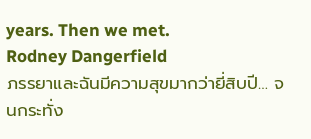years. Then we met.
Rodney Dangerfield
ภรรยาและฉันมีความสุขมากว่ายี่สิบปี… จนกระทั่ง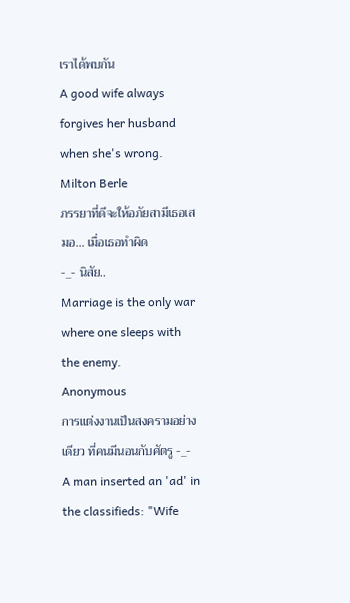เราได้พบกัน
A good wife always forgives her husband when she's wrong.
Milton Berle
ภรรยาที่ดีจะให้อภัยสามีเธอเสมอ… เมื่อเธอทำผิด
-_- นิสัย..
Marriage is the only war where one sleeps with the enemy.
Anonymous
การแต่งงานเป็นสงครามอย่างเดียว ที่คนมีนอนกับศัตรู -_-
A man inserted an 'ad' in the classifieds: "Wife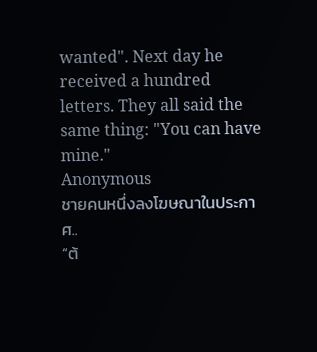wanted". Next day he
received a hundred letters. They all said the same thing: "You can have
mine."
Anonymous
ชายคนหนึ่งลงโฆษณาในประกาศ..
“ต้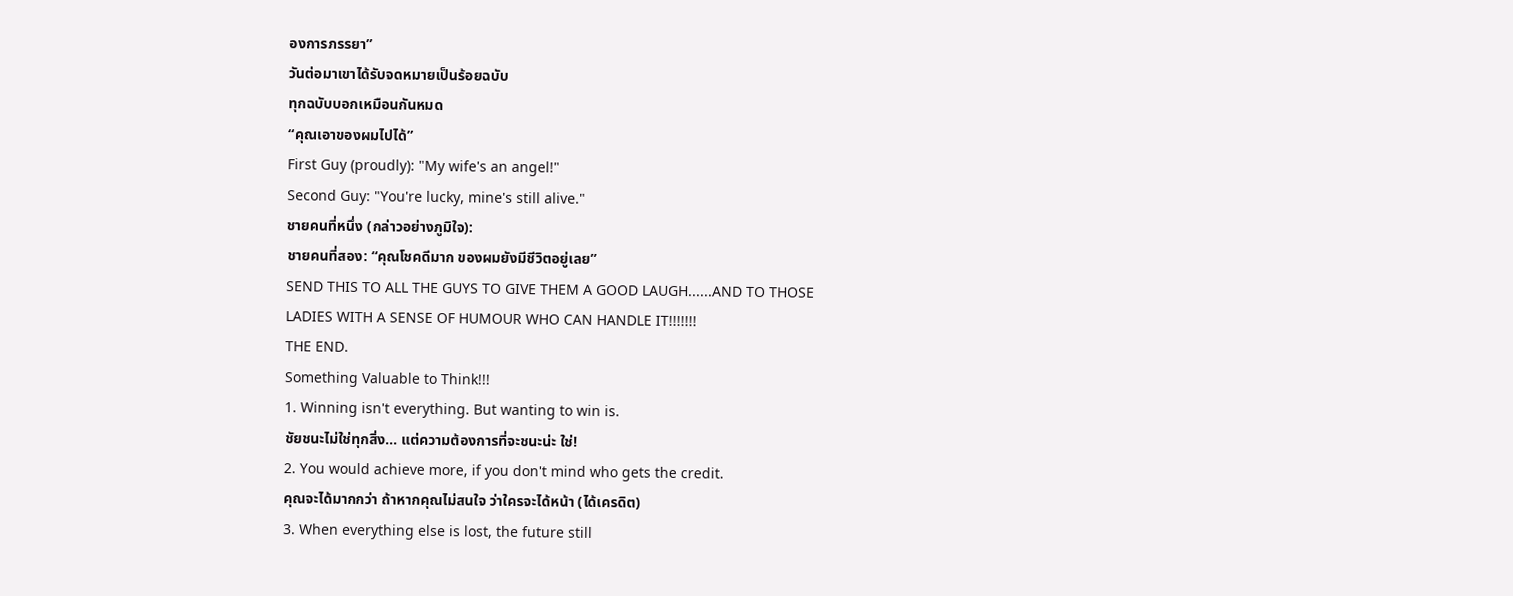องการภรรยา”
วันต่อมาเขาได้รับจดหมายเป็นร้อยฉบับ
ทุกฉบับบอกเหมือนกันหมด
“คุณเอาของผมไปได้”
First Guy (proudly): "My wife's an angel!"
Second Guy: "You're lucky, mine's still alive."
ชายคนที่หนึ่ง (กล่าวอย่างภูมิใจ):
ชายคนที่สอง: “คุณโชคดีมาก ของผมยังมีชีวิตอยู่เลย”
SEND THIS TO ALL THE GUYS TO GIVE THEM A GOOD LAUGH......AND TO THOSE
LADIES WITH A SENSE OF HUMOUR WHO CAN HANDLE IT!!!!!!!
THE END.
Something Valuable to Think!!!
1. Winning isn't everything. But wanting to win is.
ชัยชนะไม่ใช่ทุกสิ่ง… แต่ความต้องการที่จะชนะน่ะ ใช่!
2. You would achieve more, if you don't mind who gets the credit.
คุณจะได้มากกว่า ถ้าหากคุณไม่สนใจ ว่าใครจะได้หน้า (ได้เครดิต)
3. When everything else is lost, the future still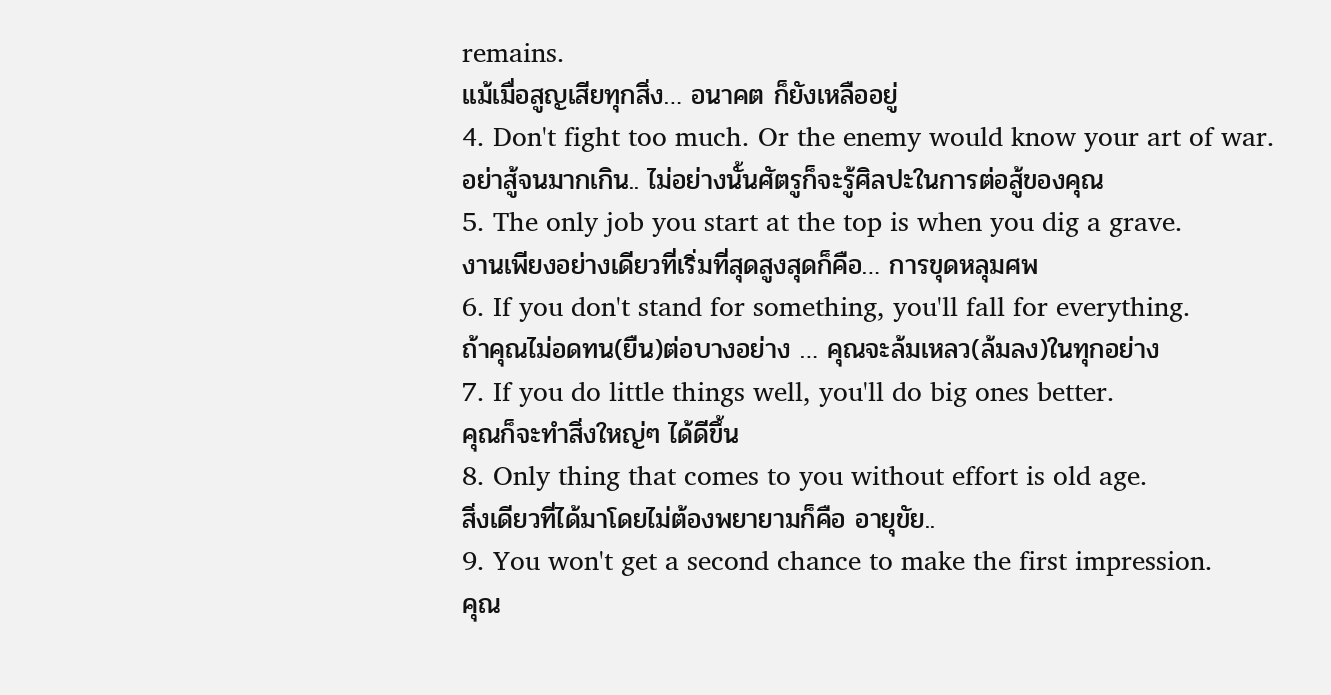remains.
แม้เมื่อสูญเสียทุกสิ่ง… อนาคต ก็ยังเหลืออยู่
4. Don't fight too much. Or the enemy would know your art of war.
อย่าสู้จนมากเกิน.. ไม่อย่างนั้นศัตรูก็จะรู้ศิลปะในการต่อสู้ของคุณ
5. The only job you start at the top is when you dig a grave.
งานเพียงอย่างเดียวที่เริ่มที่สุดสูงสุดก็คือ… การขุดหลุมศพ
6. If you don't stand for something, you'll fall for everything.
ถ้าคุณไม่อดทน(ยืน)ต่อบางอย่าง … คุณจะล้มเหลว(ล้มลง)ในทุกอย่าง
7. If you do little things well, you'll do big ones better.
คุณก็จะทำสิ่งใหญ่ๆ ได้ดีขึ้น
8. Only thing that comes to you without effort is old age.
สิ่งเดียวที่ได้มาโดยไม่ต้องพยายามก็คือ อายุขัย..
9. You won't get a second chance to make the first impression.
คุณ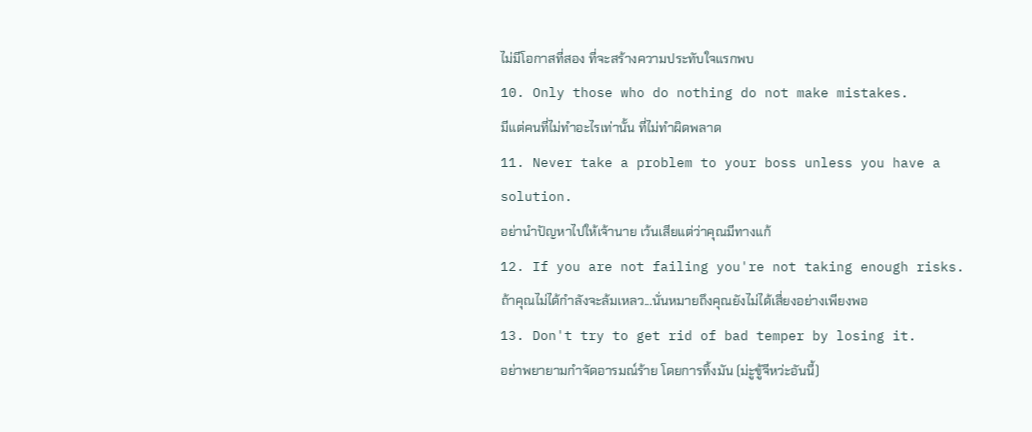ไม่มีโอกาสที่สอง ที่จะสร้างความประทับใจแรกพบ
10. Only those who do nothing do not make mistakes.
มีแต่คนที่ไม่ทำอะไรเท่านั้น ที่ไม่ทำผิดพลาด
11. Never take a problem to your boss unless you have a solution.
อย่านำปัญหาไปให้เจ้านาย เว้นเสียแต่ว่าคุณมีทางแก้
12. If you are not failing you're not taking enough risks.
ถ้าคุณไม่ได้กำลังจะล้มเหลว...นั่นหมายถึงคุณยังไม่ได้เสี่ยงอย่างเพียงพอ
13. Don't try to get rid of bad temper by losing it.
อย่าพยายามกำจัดอารมณ์ร้าย โดยการทิ้งมัน (ม่ะูขู้จีหว่ะอันนี้)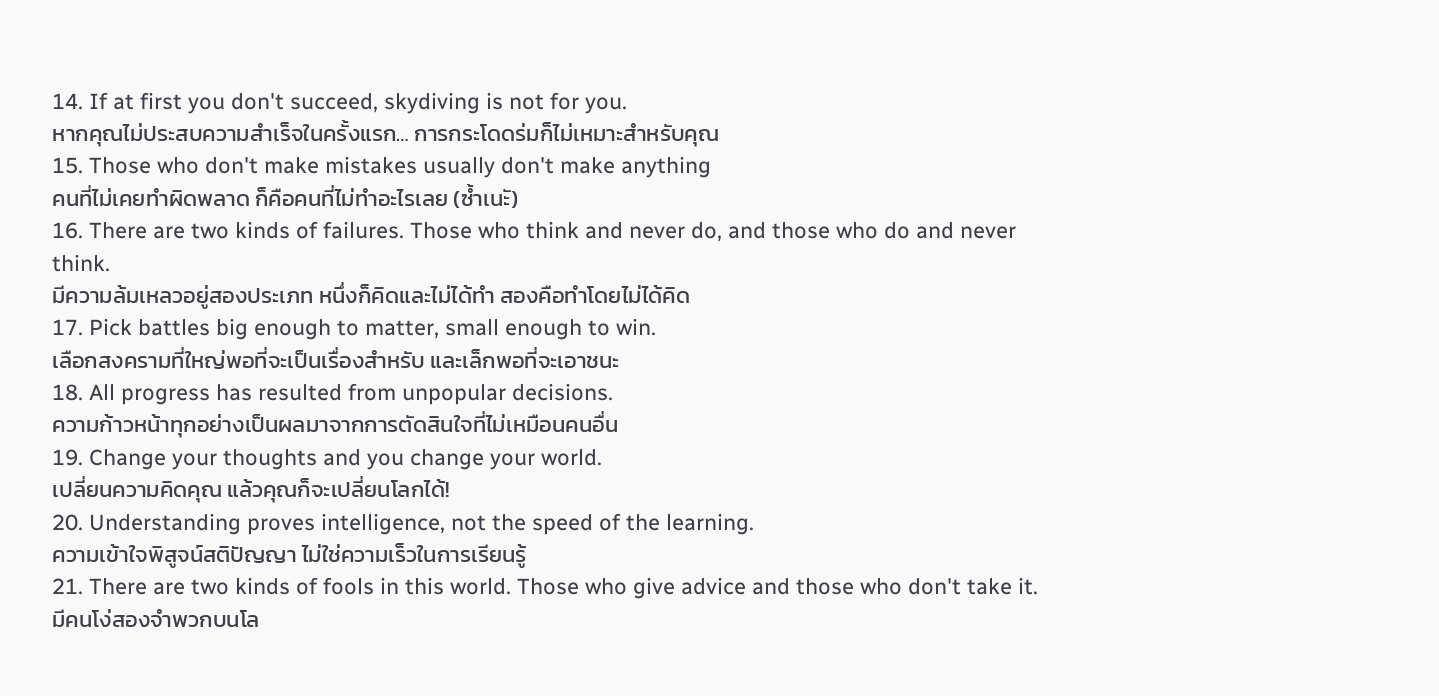14. If at first you don't succeed, skydiving is not for you.
หากคุณไม่ประสบความสำเร็จในครั้งแรก… การกระโดดร่มก็ไม่เหมาะสำหรับคุณ
15. Those who don't make mistakes usually don't make anything
คนที่ไม่เคยทำผิดพลาด ก็คือคนที่ไม่ทำอะไรเลย (ซ้ำเนะั)
16. There are two kinds of failures. Those who think and never do, and those who do and never think.
มีความล้มเหลวอยู่สองประเภท หนึ่งก็คิดและไม่ได้ทำ สองคือทำโดยไม่ได้คิด
17. Pick battles big enough to matter, small enough to win.
เลือกสงครามที่ใหญ่พอที่จะเป็นเรื่องสำหรับ และเล็กพอที่จะเอาชนะ
18. All progress has resulted from unpopular decisions.
ความก้าวหน้าทุกอย่างเป็นผลมาจากการตัดสินใจที่ไม่เหมือนคนอื่น
19. Change your thoughts and you change your world.
เปลี่ยนความคิดคุณ แล้วคุณก็จะเปลี่ยนโลกได้!
20. Understanding proves intelligence, not the speed of the learning.
ความเข้าใจพิสูจน์สติปัญญา ไม่ใช่ความเร็วในการเรียนรู้
21. There are two kinds of fools in this world. Those who give advice and those who don't take it.
มีคนโง่สองจำพวกบนโล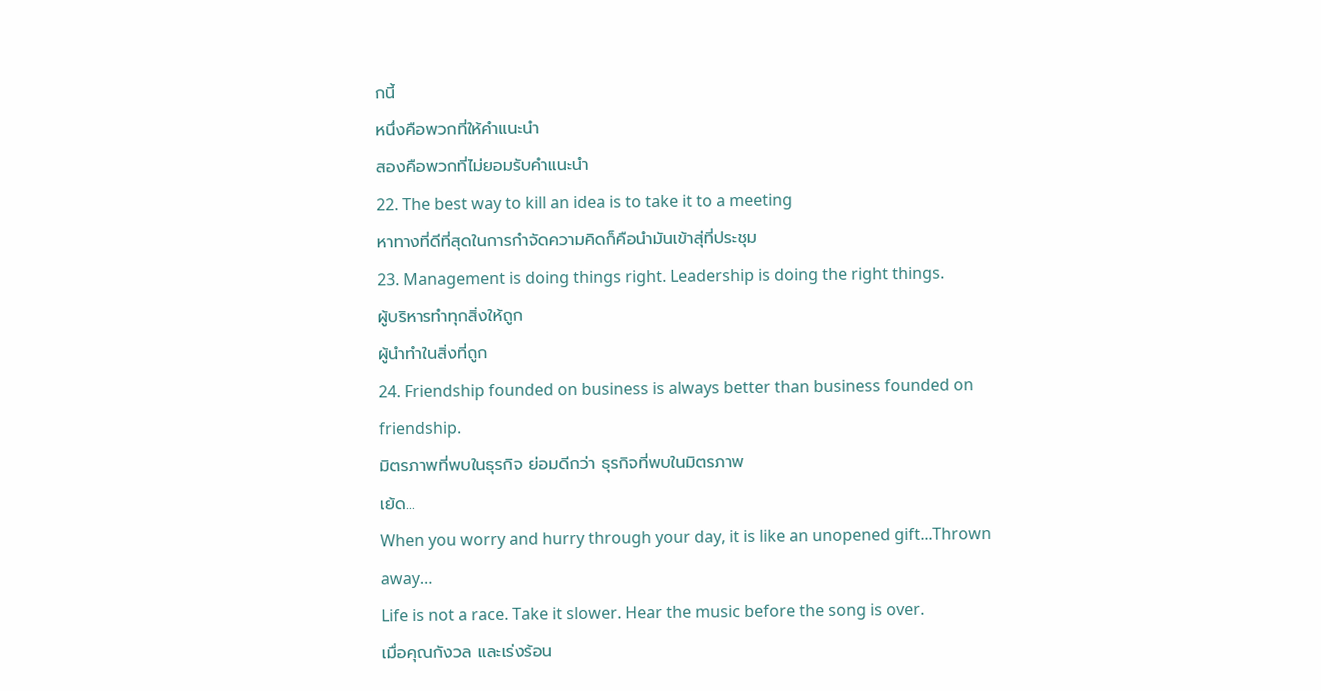กนี้
หนึ่งคือพวกที่ให้คำแนะนำ
สองคือพวกที่ไม่ยอมรับคำแนะนำ
22. The best way to kill an idea is to take it to a meeting
หาทางที่ดีที่สุดในการกำจัดความคิดก็คือนำมันเข้าสุ่ที่ประชุม
23. Management is doing things right. Leadership is doing the right things.
ผู้บริหารทำทุกสิ่งให้ถูก
ผู้นำทำในสิ่งที่ถูก
24. Friendship founded on business is always better than business founded on friendship.
มิตรภาพที่พบในธุรกิจ ย่อมดีกว่า ธุรกิจที่พบในมิตรภาพ
เย้ด...
When you worry and hurry through your day, it is like an unopened gift...Thrown away…
Life is not a race. Take it slower. Hear the music before the song is over.
เมื่อคุณกังวล และเร่งร้อน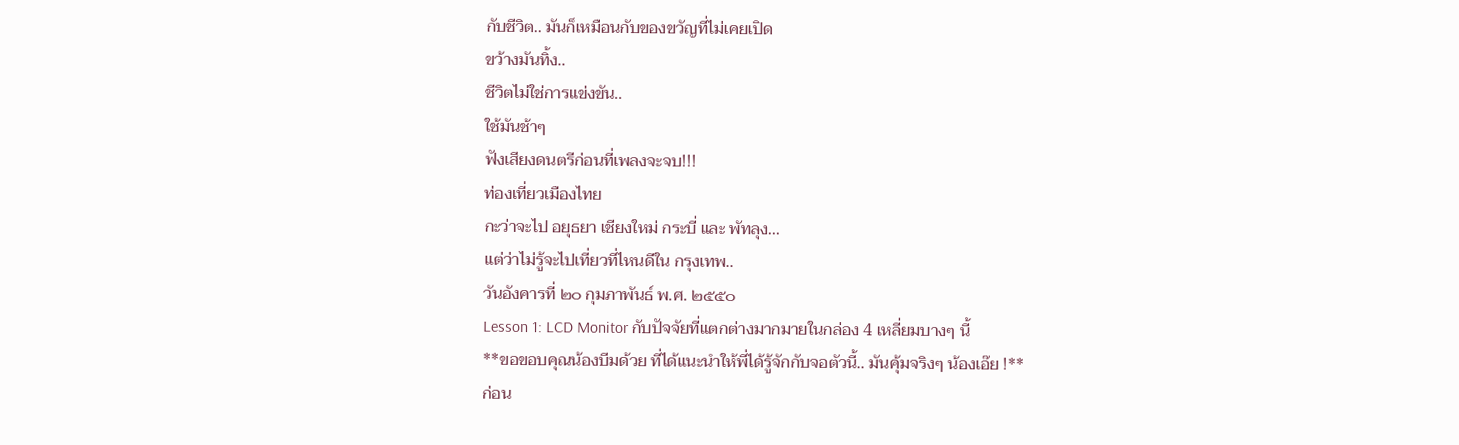กับชีวิต.. มันก็เหมือนกับของขวัญที่ไม่เคยเปิด
ขว้างมันทิ้ง..
ชีวิตไม่ใช่การแข่งขัน..
ใช้มันช้าๆ
ฟังเสียงดนตรีก่อนที่เพลงจะจบ!!!
ท่องเที่ยวเมืองไทย
กะว่าจะไป อยุธยา เชียงใหม่ กระบี่ และ พัทลุง...
แต่ว่าไม่รู้จะไปเที่ยวที่ไหนดีใน กรุงเทพ..
วันอังคารที่ ๒๐ กุมภาพันธ์ พ.ศ. ๒๕๕๐
Lesson 1: LCD Monitor กับปัจจัยที่แตกต่างมากมายในกล่อง 4 เหลี่ยมบางๆ นี้
**ขอขอบคุณน้องบีมด้วย ที่ได้แนะนำให้พี่ได้รู้จักกับจอตัวนี้.. มันคุ้มจริงๆ น้องเอ๊ย !**
ก่อน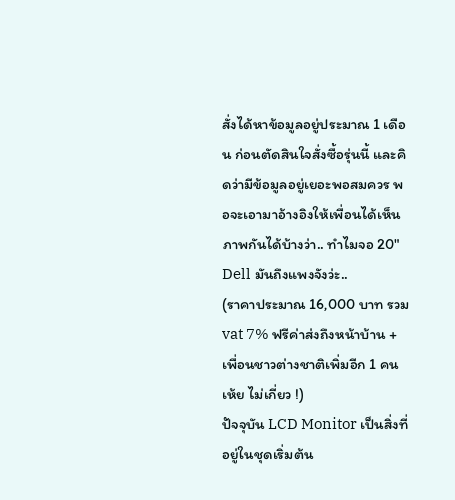สั่งได้หาข้อมูลอยู่ประมาณ 1 เดือน ก่อนตัดสินใจสั่งซื้อรุ่นนี้ และคิดว่ามีข้อมูลอยู่เยอะพอสมควร พอจะเอามาอ้างอิงให้เพื่อนได้เห็นภาพกันได้บ้างว่า.. ทำไมจอ 20" Dell มันถึงแพงจังว่ะ..
(ราคาประมาณ 16,000 บาท รวม vat 7% ฟรีค่าส่งถึงหน้าบ้าน + เพื่อนชาวต่างชาติเพิ่มอีก 1 คน เห้ย ไม่เกี่ยว !)
ปัจจุบัน LCD Monitor เป็นสิ่งที่อยู่ในชุดเริ่มต้น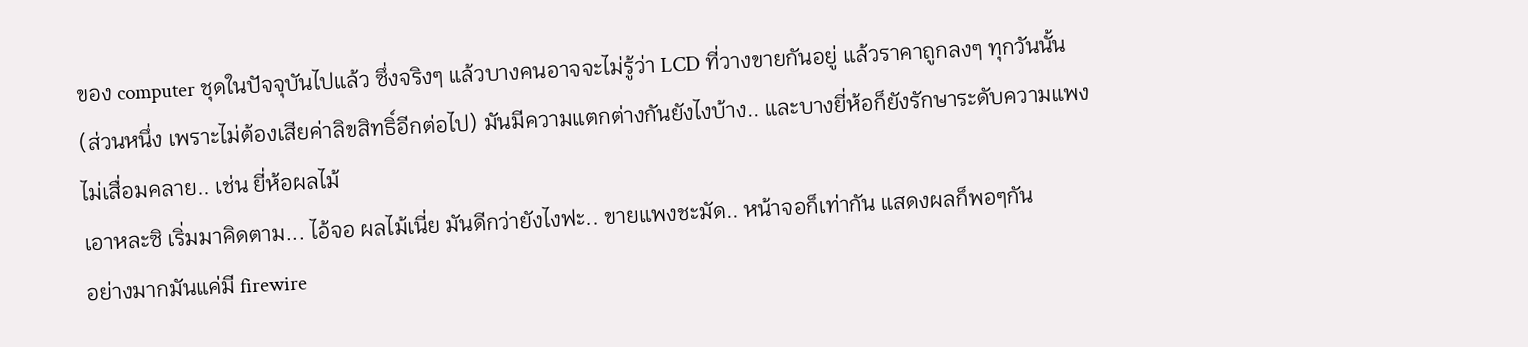ของ computer ชุดในปัจจุบันไปแล้ว ซึ่งจริงๆ แล้วบางคนอาจจะไม่รู้ว่า LCD ที่วางขายกันอยู่ แล้วราคาถูกลงๆ ทุกวันนั้น
(ส่วนหนึ่ง เพราะไม่ต้องเสียค่าลิขสิทธิ์อีกต่อไป) มันมีความแตกต่างกันยังไงบ้าง.. และบางยี่ห้อก็ยังรักษาระดับความแพงไม่เสื่อมคลาย.. เช่น ยี่ห้อผลไม้
เอาหละซิ เริ่มมาคิดตาม... ไอ้จอ ผลไม้เนี่ย มันดีกว่ายังไงฟะ.. ขายแพงชะมัด.. หน้าจอก็เท่ากัน แสดงผลก็พอๆกัน
อย่างมากมันแค่มี firewire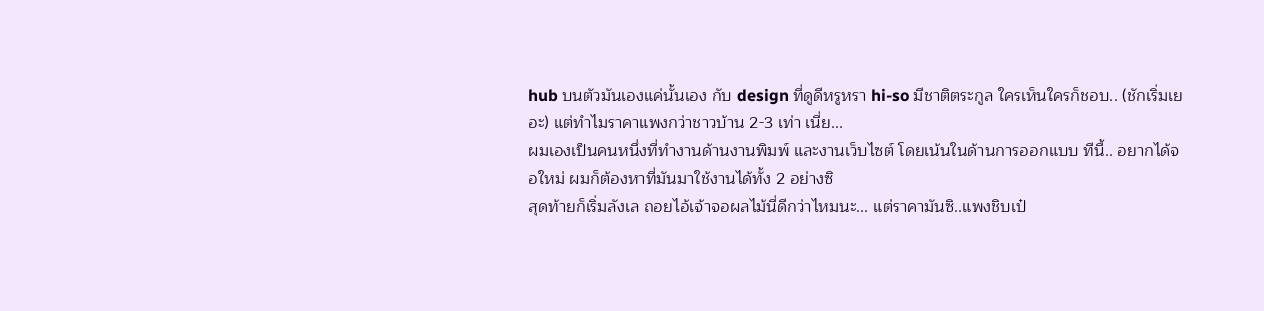hub บนตัวมันเองแค่นั้นเอง กับ design ที่ดูดีหรูหรา hi-so มีชาติตระกูล ใครเห็นใครก็ชอบ.. (ชักเริ่มเยอะ) แต่ทำไมราคาแพงกว่าชาวบ้าน 2-3 เท่า เนี่ย...
ผมเองเป็นคนหนึ่งที่ทำงานด้านงานพิมพ์ และงานเว็บไซต์ โดยเน้นในด้านการออกแบบ ทีนี้.. อยากได้จอใหม่ ผมก็ต้องหาที่มันมาใช้งานได้ทั้ง 2 อย่างซิ
สุดท้ายก็เริ่มลังเล ถอยไอ้เจ้าจอผลไม้นี่ดีกว่าไหมนะ... แต่ราคามันซิ..แพงชิบเป๋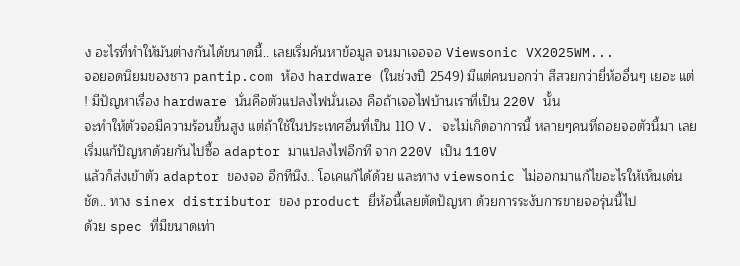ง อะไรที่ทำให้มันต่างกันได้ขนาดนี้.. เลยเริ่มค้นหาข้อมูล จนมาเจอจอ Viewsonic VX2025WM...
จอยอดนิยมของชาว pantip.com ห้อง hardware (ในช่วงปี 2549) มีแต่คนบอกว่า สีสวยกว่ายี่ห้ออื่นๆ เยอะ แต่ ! มีปัญหาเรื่อง hardware นั่นคือตัวแปลงไฟนั่นเอง คือถ้าเจอไฟบ้านเราที่เป็น 220V นั้น
จะทำให้ตัวจอมีความร้อนขึ้นสูง แต่ถ้าใช้ในประเทศอื่นที่เป็น 110 V. จะไม่เกิดอาการนี้ หลายๆคนที่ถอยจอตัวนี้มา เลยเริ่มแก้ปัญหาด้วยกันไปซื้อ adaptor มาแปลงไฟอีกที จาก 220V เป็น 110V
แล้วก็ส่งเข้าตัว adaptor ของจอ อีกทีนึง.. โอเคแก้ได้ด้วย และทาง viewsonic ไม่ออกมาแก้ไขอะไรให้เห็นเด่นชัด.. ทาง sinex distributor ของ product ยี่ห้อนี้เลยตัดปัญหา ด้วยการระงับการขายจอรุ่นนี้ไป
ด้วย spec ที่มีขนาดเท่า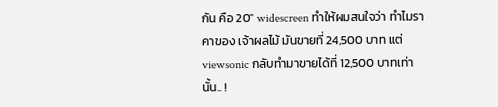กัน คือ 20" widescreen ทำให้ผมสนใจว่า ทำไมราคาของ เจ้าผลไม้ มันขายที่ 24,500 บาท แต่ viewsonic กลับทำมาขายได้ที่ 12,500 บาทเท่านั้น.. !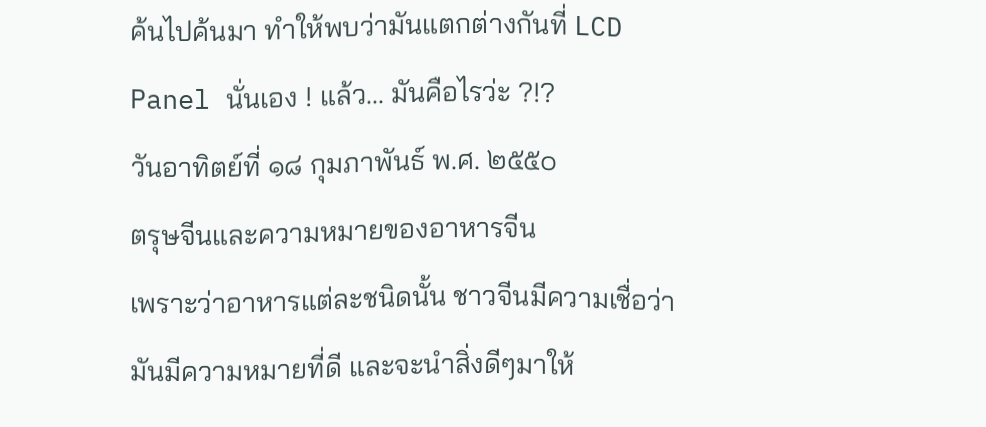ค้นไปค้นมา ทำให้พบว่ามันแตกต่างกันที่ LCD Panel นั่นเอง ! แล้ว... มันคือไรว่ะ ?!?
วันอาทิตย์ที่ ๑๘ กุมภาพันธ์ พ.ศ. ๒๕๕๐
ตรุษจีนและความหมายของอาหารจีน
เพราะว่าอาหารแต่ละชนิดนั้น ชาวจีนมีความเชื่อว่ามันมีความหมายที่ดี และจะนำสิ่งดีๆมาให้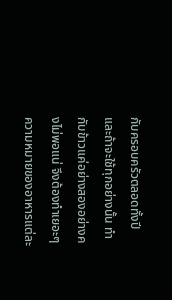กับครอบครัวตลอดทั้งปี และถ้าจะใช้ทุกอย่างนั้น ทำกับข้าวแค่อย่างสองอย่างคงไม่พอแน่ จึงต้องทำเยอะๆ
ความหมายของอาหารแต่ละ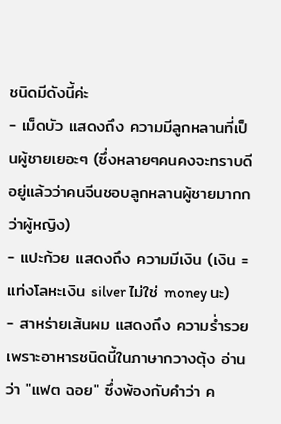ชนิดมีดังนี้ค่ะ
- เม็ดบัว แสดงถึง ความมีลูกหลานที่เป็นผู้ชายเยอะๆ (ซึ่งหลายๆคนคงจะทราบดีอยู่แล้วว่าคนจีนชอบลูกหลานผู้ชายมากกว่าผู้หญิง)
- แปะก้วย แสดงถึง ความมีเงิน (เงิน = แท่งโลหะเงิน silver ไม่ใช่ money นะ)
- สาหร่ายเส้นผม แสดงถึง ความร่ำรวย เพราะอาหารชนิดนี้ในภาษากวางตุ้ง อ่านว่า "แฟต ฉอย" ซึ่งพ้องกับคำว่า ค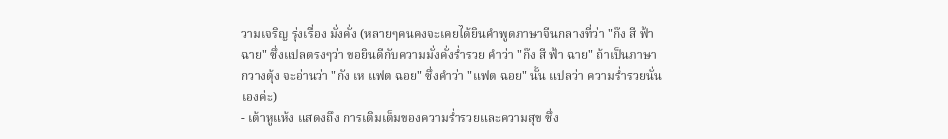วามเจริญ รุ่งเรื่อง มั่งคั่ง (หลายๆคนคงจะเคยได้ยินคำพูดภาษาจีนกลางที่ว่า "ก๊ง สี ฟ้า ฉาย" ซึ่งแปลตรงๆว่า ขอยินดีกับความมั่งคั่งร่ำรวย คำว่า "ก๊ง สี ฟ้า ฉาย" ถ้าเป็นภาษากวางตุ้ง จะอ่านว่า "กัง เห แฟต ฉอย" ซึ่งคำว่า "แฟต ฉอย" นั้น แปลว่า ความร่ำรวยนั่นเองค่ะ)
- เต้าหูแห้ง แสดงถึง การเติมเต็มของความร่ำรวยและความสุข ซึ่ง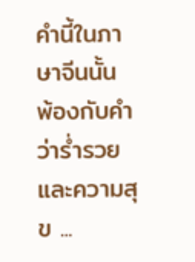คำนี้ในภาษาจีนนั้น พ้องกับคำว่าร่ำรวยและความสุข ...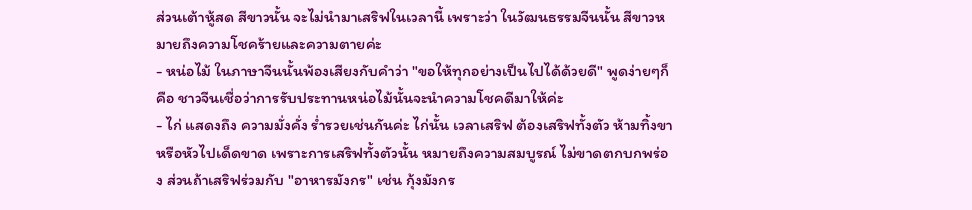ส่วนเต้าหู้สด สีขาวนั้น จะไม่นำมาเสริฟในเวลานี้ เพราะว่า ในวัฒนธรรมจีนนั้น สีขาวหมายถึงความโชคร้ายและความตายค่ะ
- หน่อไม้ ในภาษาจีนนั้นพ้องเสียงกับคำว่า "ขอให้ทุกอย่างเป็นไปได้ด้วยดี" พูดง่ายๆก็คือ ชาวจีนเชื่อว่าการรับประทานหน่อไม้นั้นจะนำความโชคดีมาให้ค่ะ
- ไก่ แสดงถึง ความมั่งคั่ง ร่ำรวยเช่นกันค่ะ ไก่นั้น เวลาเสริฟ ต้องเสริฟทั้งตัว ห้ามทิ้งขาหรือหัวไปเด็ดขาด เพราะการเสริฟทั้งตัวนั้น หมายถึงความสมบูรณ์ ไม่ขาดตกบกพร่อง ส่วนถ้าเสริฟร่วมกับ "อาหารมังกร" เช่น กุ้งมังกร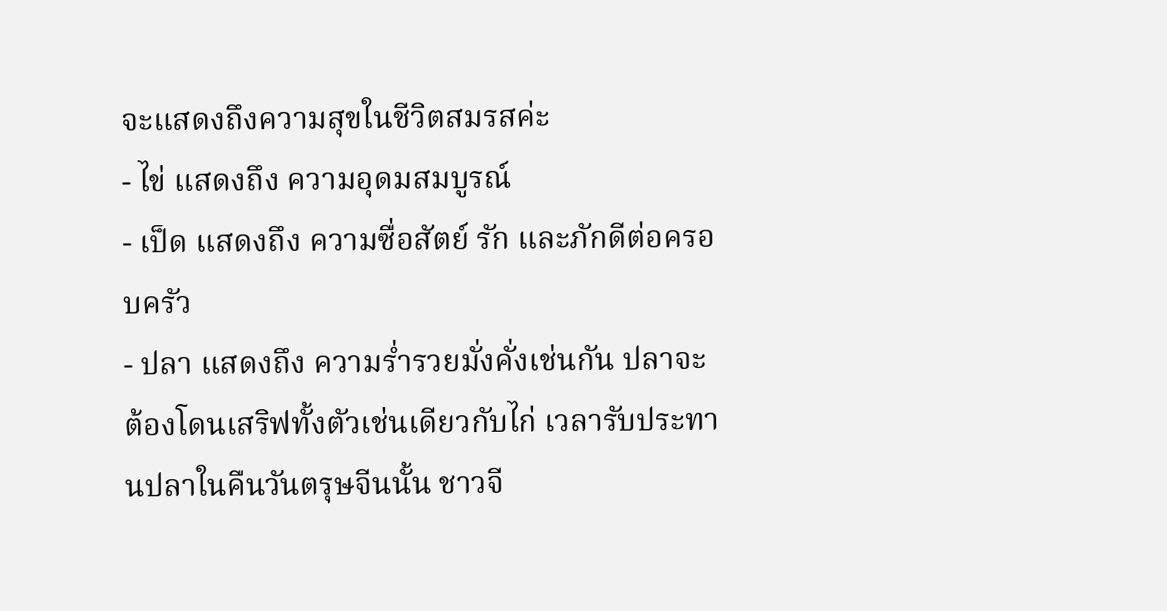จะแสดงถึงความสุขในชีวิตสมรสค่ะ
- ไข่ แสดงถึง ความอุดมสมบูรณ์
- เป็ด แสดงถึง ความซื่อสัตย์ รัก และภักดีต่อครอบครัว
- ปลา แสดงถึง ความร่ำรวยมั่งคั่งเช่นกัน ปลาจะต้องโดนเสริฟทั้งตัวเช่นเดียวกับไก่ เวลารับประทานปลาในคืนวันตรุษจีนนั้น ชาวจี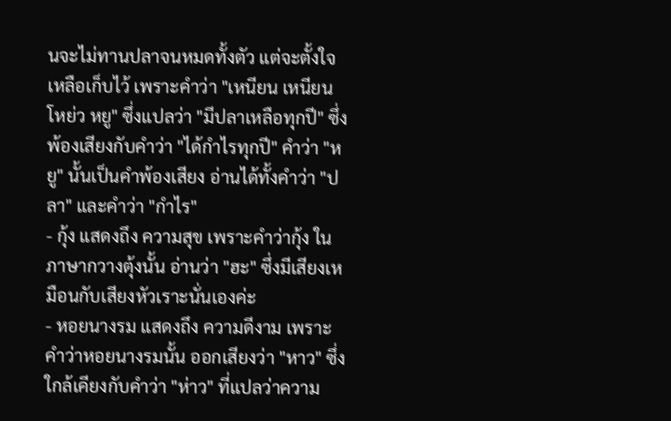นจะไม่ทานปลาจนหมดทั้งตัว แต่จะตั้งใจเหลือเก็บไว้ เพราะคำว่า "เหนียน เหนียน โหย่ว หยู" ซึ่งแปลว่า "มีปลาเหลือทุกปี" ซึ่งพ้องเสียงกับคำว่า "ได้กำไรทุกปี" คำว่า "หยู" นั้นเป็นคำพ้องเสียง อ่านได้ทั้งคำว่า "ปลา" และคำว่า "กำไร"
- กุ้ง แสดงถึง ความสุข เพราะคำว่ากุ้ง ในภาษากวางตุ้งนั้น อ่านว่า "ฮะ" ซึ่งมีเสียงเหมือนกับเสียงหัวเราะนั่นเองค่ะ
- หอยนางรม แสดงถึง ความดีงาม เพราะคำว่าหอยนางรมนั้น ออกเสียงว่า "หาว" ซึ่งใกล้เคียงกับคำว่า "ห่าว" ที่แปลว่าความ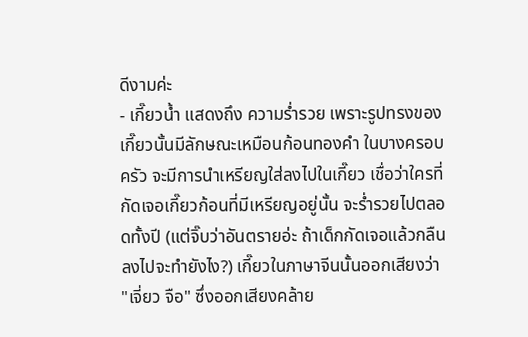ดีงามค่ะ
- เกี๊ยวน้ำ แสดงถึง ความร่ำรวย เพราะรูปทรงของเกี๊ยวนั้นมีลักษณะเหมือนก้อนทองคำ ในบางครอบครัว จะมีการนำเหรียญใส่ลงไปในเกี๊ยว เชื่อว่าใครที่กัดเจอเกี๊ยวก้อนที่มีเหรียญอยู่นั้น จะร่ำรวยไปตลอดทั้งปี (แต่จิ๊บว่าอันตรายอ่ะ ถ้าเด็กกัดเจอแล้วกลืนลงไปจะทำยังไง?) เกี๊ยวในภาษาจีนนั้นออกเสียงว่า "เจี่ยว จือ" ซึ่งออกเสียงคล้าย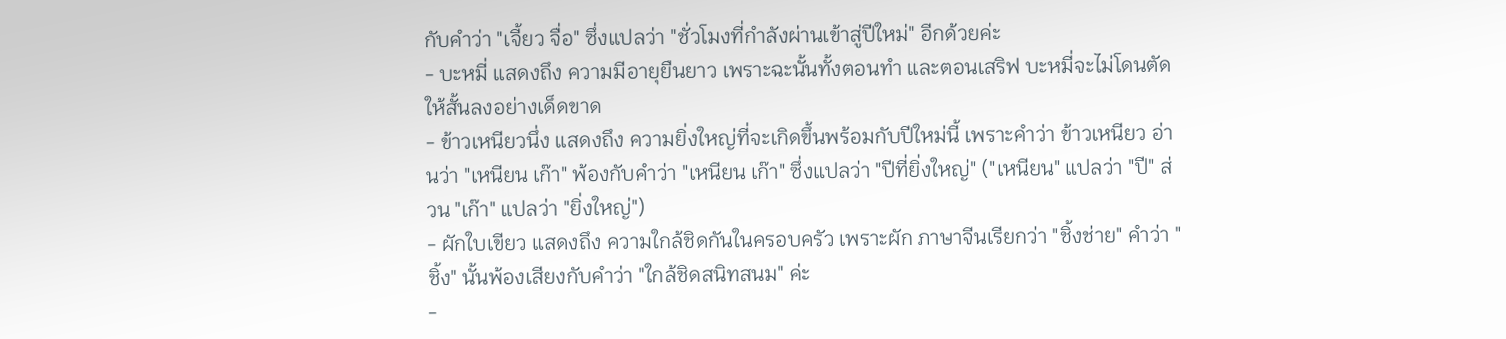กับคำว่า "เจี้ยว จื่อ" ซึ่งแปลว่า "ชั่วโมงที่กำลังผ่านเข้าสู่ปีใหม่" อีกด้วยค่ะ
- บะหมี่ แสดงถึง ความมีอายุยืนยาว เพราะฉะนั้นทั้งตอนทำ และตอนเสริฟ บะหมี่จะไม่โดนตัดให้สั้นลงอย่างเด็ดขาด
- ข้าวเหนียวนึ่ง แสดงถึง ความยิ่งใหญ่ที่จะเกิดขึ้นพร้อมกับปีใหม่นี้ เพราะคำว่า ข้าวเหนียว อ่านว่า "เหนียน เก๊า" พ้องกับคำว่า "เหนียน เก๊า" ซึ่งแปลว่า "ปีที่ยิ่งใหญ่" ("เหนียน" แปลว่า "ปี" ส่วน "เก๊า" แปลว่า "ยิ่งใหญ่")
- ผักใบเขียว แสดงถึง ความใกล้ชิดกันในครอบครัว เพราะผัก ภาษาจีนเรียกว่า "ชิ้งช่าย" คำว่า "ชิ้ง" นั้นพ้องเสียงกับคำว่า "ใกล้ชิดสนิทสนม" ค่ะ
-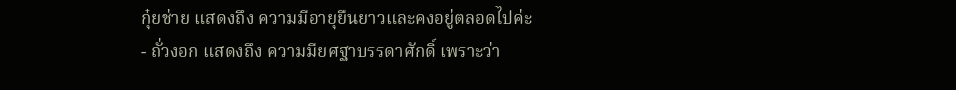กุ๋ยช่าย แสดงถึง ความมีอายุยืนยาวและคงอยู่ตลอดไปค่ะ
- ถั่วงอก แสดงถึง ความมียศฐาบรรดาศักดิ์ เพราะว่า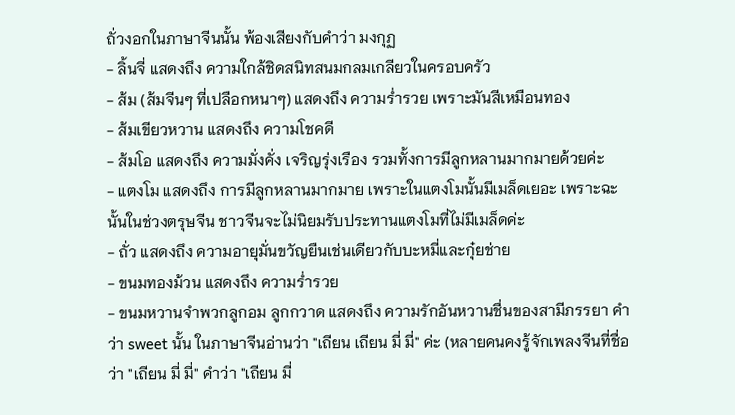ถั่วงอกในภาษาจีนนั้น พ้องเสียงกับคำว่า มงกุฏ
- ลิ้นจี่ แสดงถึง ความใกล้ชิดสนิทสนมกลมเกลียวในครอบครัว
- ส้ม (ส้มจีนๆ ที่เปลือกหนาๆ) แสดงถึง ความร่ำรวย เพราะมันสีเหมือนทอง
- ส้มเขียวหวาน แสดงถึง ความโชคดี
- ส้มโอ แสดงถึง ความมั่งคั่ง เจริญรุ่งเรือง รวมทั้งการมีลูกหลานมากมายด้วยค่ะ
- แตงโม แสดงถึง การมีลูกหลานมากมาย เพราะในแตงโมนั้นมีเมล็ดเยอะ เพราะฉะนั้นในช่วงตรุษจีน ชาวจีนจะไม่นิยมรับประทานแตงโมที่ไม่มีเมล็ดค่ะ
- ถั่ว แสดงถึง ความอายุมั่นขวัญยืนเช่นเดียวกับบะหมี่และกุ๋ยช่าย
- ขนมทองม้วน แสดงถึง ความร่ำรวย
- ขนมหวานจำพวกลูกอม ลูกกวาด แสดงถึง ความรักอันหวานชื่นของสามีภรรยา คำว่า sweet นั้น ในภาษาจีนอ่านว่า "เถียน เถียน มี่ มี่" ค่ะ (หลายคนคงรู้จักเพลงจีนที่ชื่อว่า "เถียน มี่ มี่" คำว่า "เถียน มี่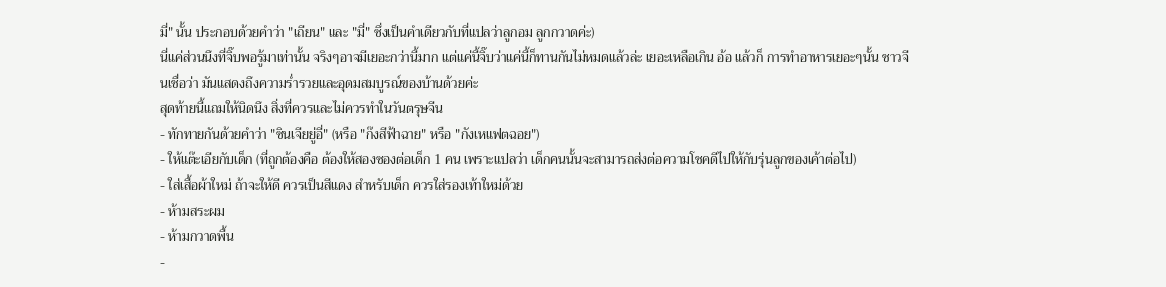มี่" นั้น ประกอบด้วยคำว่า "เถียน" และ "มี่" ซึ่งเป็นคำเดียวกับที่แปลว่าลูกอม ลูกกวาดค่ะ)
นี่แค่ส่วนนึงที่จิ๊บพอรู้มาเท่านั้น จริงๆอาจมีเยอะกว่านี้มาก แต่แค่นี้จิ๊บว่าแค่นี้ก็ทานกันไม่หมดแล้วล่ะ เยอะเหลือเกิน อ้อ แล้วก็ การทำอาหารเยอะๆนั้น ชาวจีนเชื่อว่า มันแสดงถึงความร่ำรวยและอุดมสมบูรณ์ของบ้านด้วยค่ะ
สุดท้ายนี้แถมให้นิดนึง สิ่งที่ควรและไม่ควรทำในวันตรุษจีน
- ทักทายกันด้วยคำว่า "ซินเจียยู่อี่" (หรือ "ก๊งสีฟ้าฉาย" หรือ "กังเหแฟตฉอย")
- ให้แต๊ะเอียกับเด็ก (ที่ถูกต้องคือ ต้องให้สองซองต่อเด็ก 1 คน เพราะแปลว่า เด็กคนนั้นจะสามารถส่งต่อความโชคดีไปให้กับรุ่นลูกของเค้าต่อไป)
- ใส่เสื้อผ้าใหม่ ถ้าจะให้ดี ควรเป็นสีแดง สำหรับเด็ก ควรใส่รองเท้าใหม่ด้วย
- ห้ามสระผม
- ห้ามกวาดพื้น
-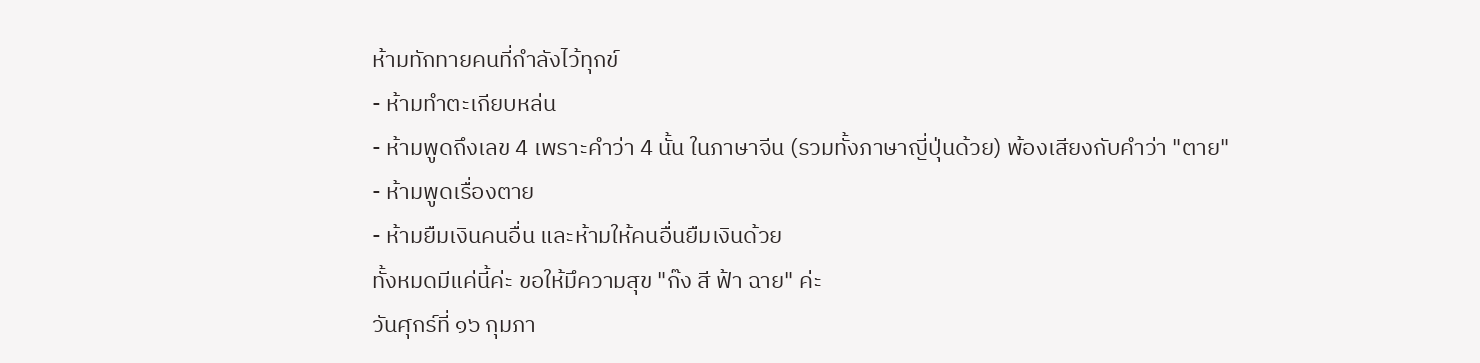ห้ามทักทายคนที่กำลังไว้ทุกข์
- ห้ามทำตะเกียบหล่น
- ห้ามพูดถึงเลข 4 เพราะคำว่า 4 นั้น ในภาษาจีน (รวมทั้งภาษาญี่ปุ่นด้วย) พ้องเสียงกับคำว่า "ตาย"
- ห้ามพูดเรื่องตาย
- ห้ามยืมเงินคนอื่น และห้ามให้คนอื่นยืมเงินด้วย
ทั้งหมดมีแค่นี้ค่ะ ขอให้มึความสุข "ก๊ง สี ฟ้า ฉาย" ค่ะ
วันศุกร์ที่ ๑๖ กุมภา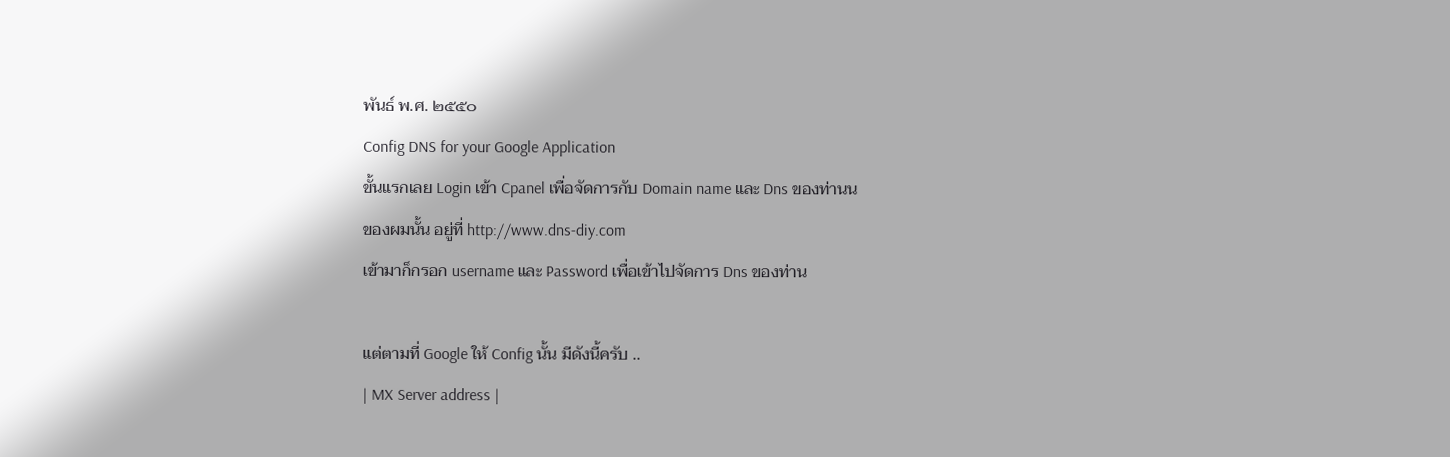พันธ์ พ.ศ. ๒๕๕๐
Config DNS for your Google Application
ขั้นแรกเลย Login เข้า Cpanel เพื่อจัดการกับ Domain name และ Dns ของท่านน
ของผมนั้น อยู่ที่ http://www.dns-diy.com
เข้ามาก็กรอก username และ Password เพื่อเข้าไปจัดการ Dns ของท่าน

แต่ตามที่ Google ให้ Config นั้น มีดังนี้ครับ ..
| MX Server address |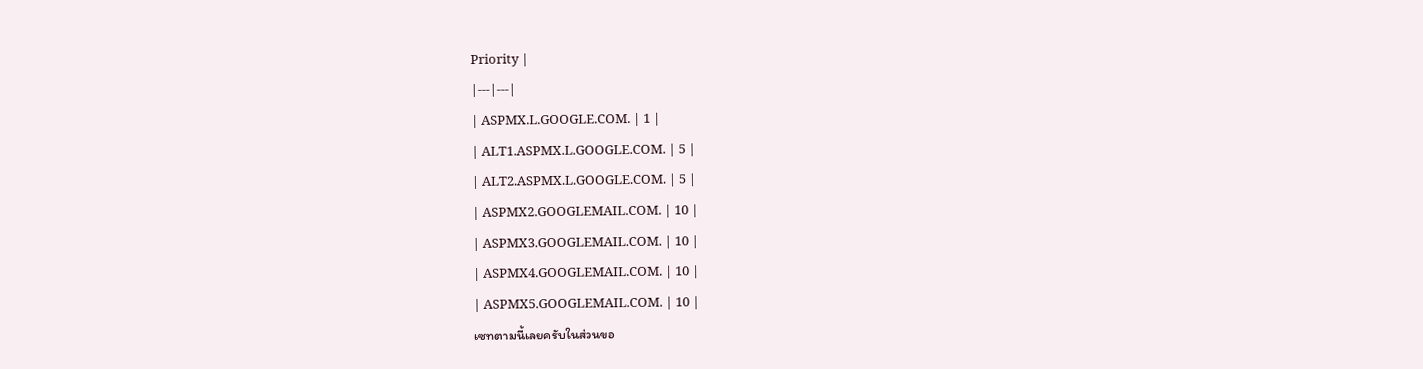Priority |
|---|---|
| ASPMX.L.GOOGLE.COM. | 1 |
| ALT1.ASPMX.L.GOOGLE.COM. | 5 |
| ALT2.ASPMX.L.GOOGLE.COM. | 5 |
| ASPMX2.GOOGLEMAIL.COM. | 10 |
| ASPMX3.GOOGLEMAIL.COM. | 10 |
| ASPMX4.GOOGLEMAIL.COM. | 10 |
| ASPMX5.GOOGLEMAIL.COM. | 10 |
เซทตามนี้เลยครับในส่วนขอ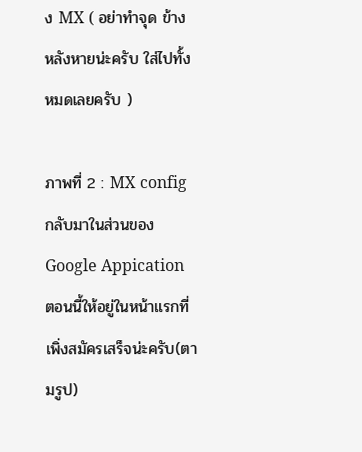ง MX ( อย่าทำจุด ข้างหลังหายน่ะครับ ใส่ไปทั้งหมดเลยครับ )

ภาพที่ 2 : MX config
กลับมาในส่วนของ Google Appication
ตอนนี้ให้อยู่ในหน้าแรกที่เพิ่งสมัครเสร็จน่ะครับ(ตามรูป)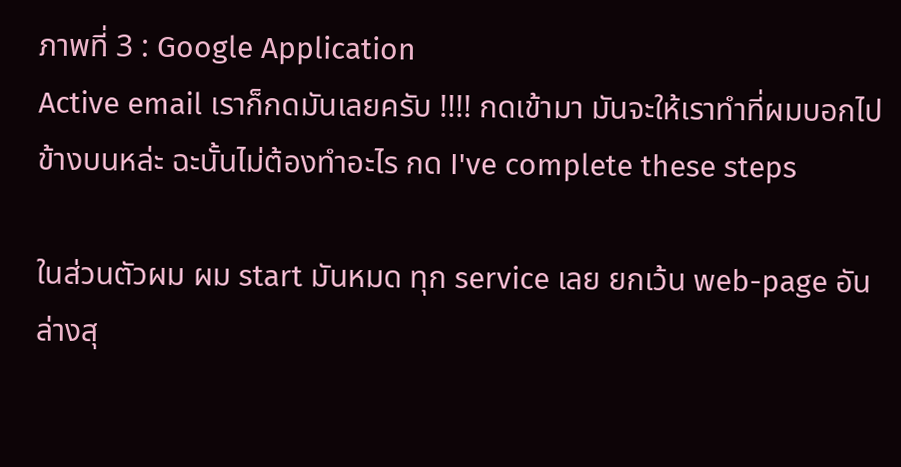ภาพที่ 3 : Google Application
Active email เราก็กดมันเลยครับ !!!! กดเข้ามา มันจะให้เราทำที่ผมบอกไปข้างบนหล่ะ ฉะนั้นไม่ต้องทำอะไร กด I've complete these steps

ในส่วนตัวผม ผม start มันหมด ทุก service เลย ยกเว้น web-page อันล่างสุ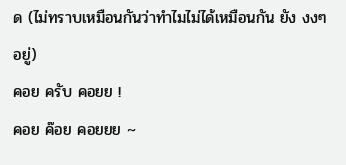ด (ไม่ทราบเหมือนกันว่าทำไมไม่ได้เหมือนกัน ยัง งงๆ อยู่)
คอย ครับ คอยย !
คอย ค๊อย คอยยย ~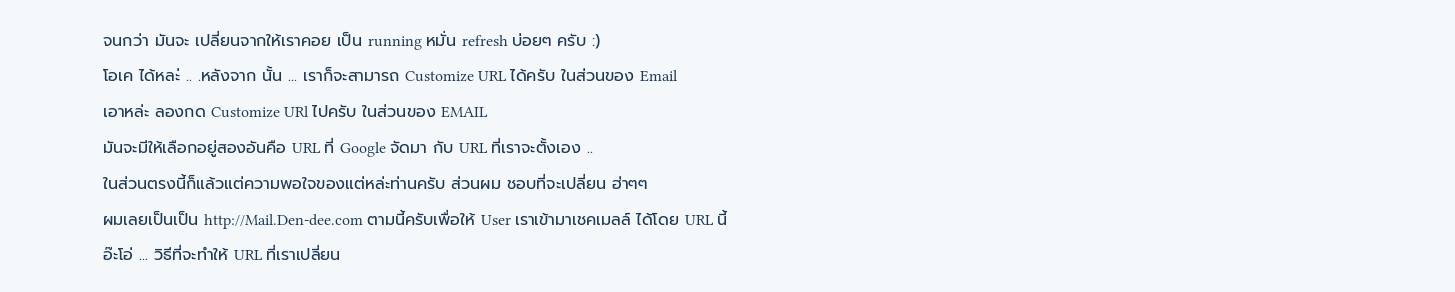จนกว่า มันจะ เปลี่ยนจากให้เราคอย เป็น running หมั่น refresh บ่อยๆ ครับ :)
โอเค ได้หละ่ .. .หลังจาก นั้น ... เราก็จะสามารถ Customize URL ได้ครับ ในส่วนของ Email
เอาหล่ะ ลองกด Customize URl ไปครับ ในส่วนของ EMAIL
มันจะมีให้เลือกอยู่สองอันคือ URL ที่ Google จัดมา กับ URL ที่เราจะตั้งเอง ..
ในส่วนตรงนี้ก็แล้วแต่ความพอใจของแต่หล่ะท่านครับ ส่วนผม ชอบที่จะเปลี่ยน ฮ่าๆๆ
ผมเลยเป็นเป็น http://Mail.Den-dee.com ตามนี้ครับเพื่อให้ User เราเข้ามาเชคเมลล์ ได้โดย URL นี้
อ๊ะโอ่ ... วิธีที่จะทำให้ URL ที่เราเปลี่ยน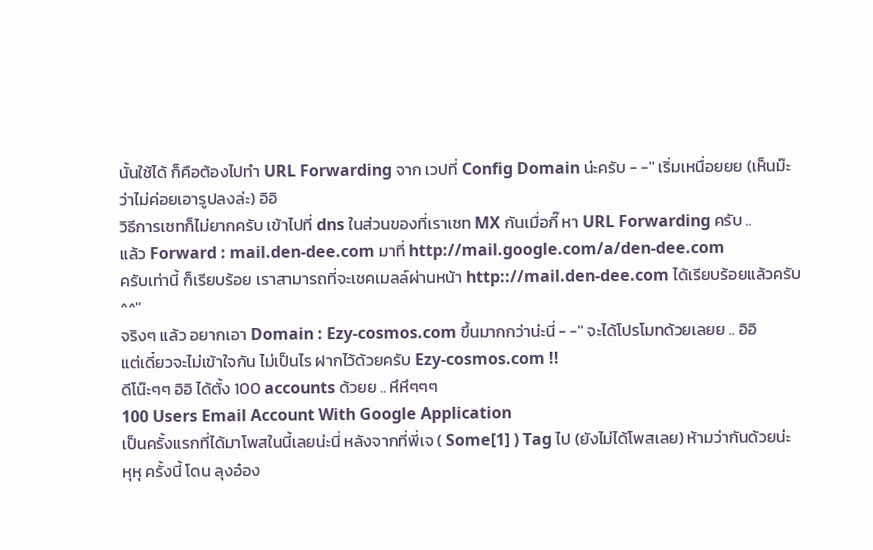นั้นใช้ได้ ก็คือต้องไปทำ URL Forwarding จาก เวปที่ Config Domain น่ะครับ - -'' เริ่มเหนื่อยยย (เห็นม๊ะ ว่าไม่ค่อยเอารูปลงล่ะ) อิอิ
วิธีการเซทก็ไม่ยากครับ เข้าไปที่ dns ในส่วนของที่เราเซท MX กันเมื่อกี๊ หา URL Forwarding ครับ ..
แล้ว Forward : mail.den-dee.com มาที่ http://mail.google.com/a/den-dee.com
ครับเท่านี้ ก็เรียบร้อย เราสามารถที่จะเชคเมลล์ผ่านหน้า http:://mail.den-dee.com ได้เรียบร้อยแล้วครับ ^^''
จริงๆ แล้ว อยากเอา Domain : Ezy-cosmos.com ขึ้นมากกว่าน่ะนี่ - -'' จะได้โปรโมทด้วยเลยย .. อิอิ
แต่เดี๋ยวจะไม่เข้าใจกัน ไม่เป็นไร ฝากไว้ด้วยครับ Ezy-cosmos.com !!
ดีโน๊ะๆๆ อิอิ ได้ตั้ง 100 accounts ด้วยย .. หึหึๆๆๆ
100 Users Email Account With Google Application
เป็นครั้งแรกที่ได้มาโพสในนี้เลยน่ะนี่ หลังจากที่พี่เจ ( Some[1] ) Tag ไป (ยังไม่ได้โพสเลย) ห้ามว่ากันด้วยน่ะ
หุหุ ครั้งนี้ โดน ลุงอ๋อง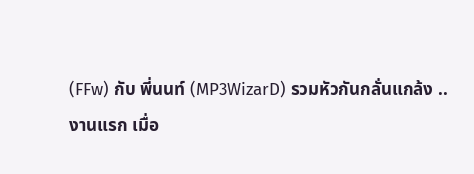(FFw) กับ พี่นนท์ (MP3WizarD) รวมหัวกันกลั่นแกล้ง ..
งานแรก เมื่อ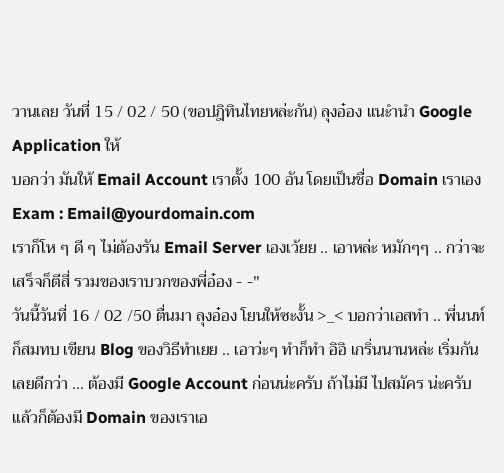วานเลย วันที่ 15 / 02 / 50 (ขอปฎิทินไทยหล่ะกัน) ลุงอ๋อง แนะำนำ Google Application ให้
บอกว่า มันให้ Email Account เราตั้ง 100 อัน โดยเป็นชื่อ Domain เราเอง Exam : Email@yourdomain.com
เราก็โห ๆ ดี ๆ ไม่ต้องรัน Email Server เองเว้ยย .. เอาหล่ะ หมักๆๆ .. กว่าจะเสร็จก็ตีสี่ รวมของเราบวกของพี่อ๋อง - -''
วันนี้วันที่ 16 / 02 /50 ตื่นมา ลุงอ๋อง โยนให้ซะงั้น >_< บอกว่าเอสทำ .. พี่นนท์ก็สมทบ เขียน Blog ของวิธีทำเยย .. เอาว่ะๆ ทำก็ทำ อิอิ เกริ่นนานหล่ะ เริ่มกันเลยดีกว่า ... ต้องมี Google Account ก่อนน่ะครับ ถ้าไม่มี ไปสมัคร น่ะครับ
แล้วก็ต้องมี Domain ของเราเอ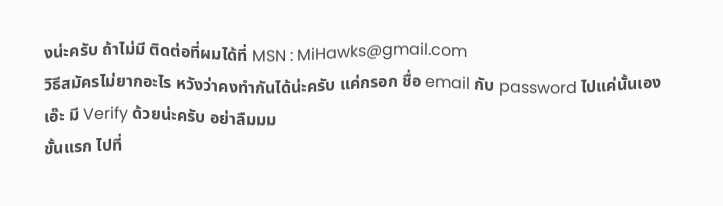งน่ะครับ ถ้าไม่มี ติดต่อที่ผมได้ที่ MSN : MiHawks@gmail.com
วิธีสมัครไม่ยากอะไร หวังว่าคงทำกันได้น่ะครับ แค่กรอก ชื่อ email กับ password ไปแค่นั้นเอง
เอ๊ะ มี Verify ด้วยน่ะครับ อย่าลืมมม
ขั้นแรก ไปที่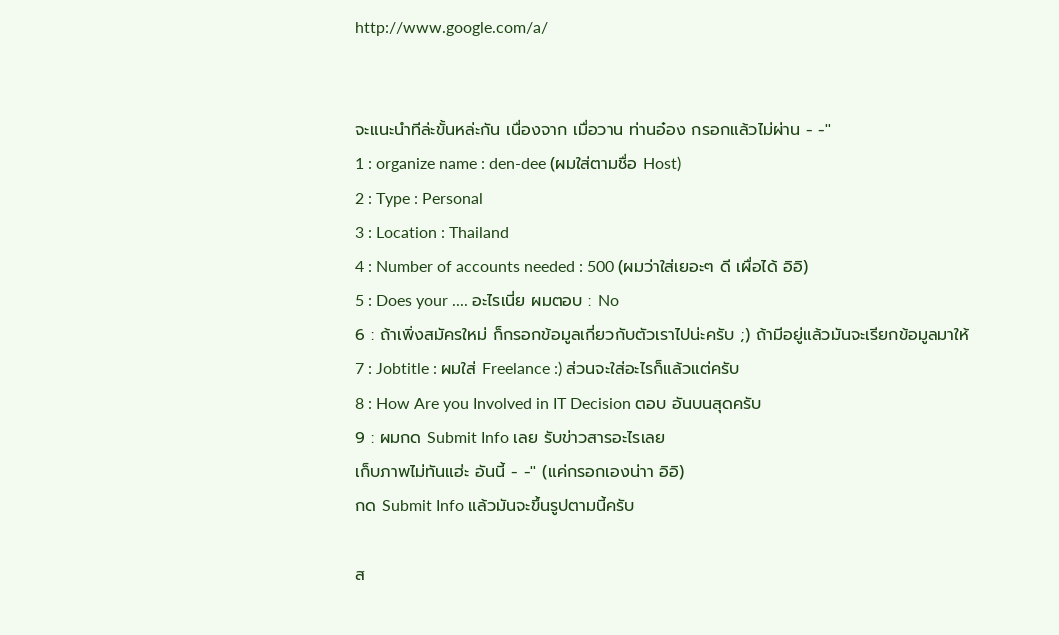http://www.google.com/a/


จะแนะนำทีล่ะขั้นหล่ะกัน เนื่องจาก เมื่อวาน ท่านอ๋อง กรอกแล้วไม่ผ่าน - -''
1 : organize name : den-dee (ผมใส่ตามชื่อ Host)
2 : Type : Personal
3 : Location : Thailand
4 : Number of accounts needed : 500 (ผมว่าใส่เยอะๆ ดี เผื่อได้ อิอิ)
5 : Does your .... อะไรเนี่ย ผมตอบ : No
6 : ถ้าเพิ่งสมัครใหม่ ก็กรอกข้อมูลเกี่ยวกับตัวเราไปน่ะครับ ;) ถ้ามีอยู่แล้วมันจะเรียกข้อมูลมาให้
7 : Jobtitle : ผมใส่ Freelance :) ส่วนจะใส่อะไรก็แล้วแต่ครับ
8 : How Are you Involved in IT Decision ตอบ อันบนสุดครับ
9 : ผมกด Submit Info เลย รับข่าวสารอะไรเลย
เก็บภาพไม่ทันแฮ่ะ อันนี้ - -'' (แค่กรอกเองน่าา อิอิ)
กด Submit Info แล้วมันจะขึ้นรูปตามนี้ครับ

ส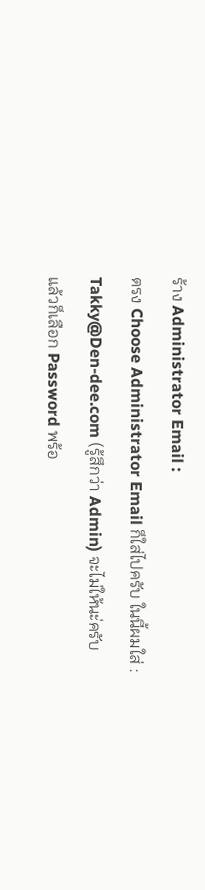ร้าง Administrator Email :
ตรง Choose Administrator Email ก็ใส่ไปครับ ในนี้ผมใส่ : Takky@Den-dee.com (รู้สึกว่า Admin) จะไม่ให้นะ่ครับ
แล้วก็เลือก Password พร้อ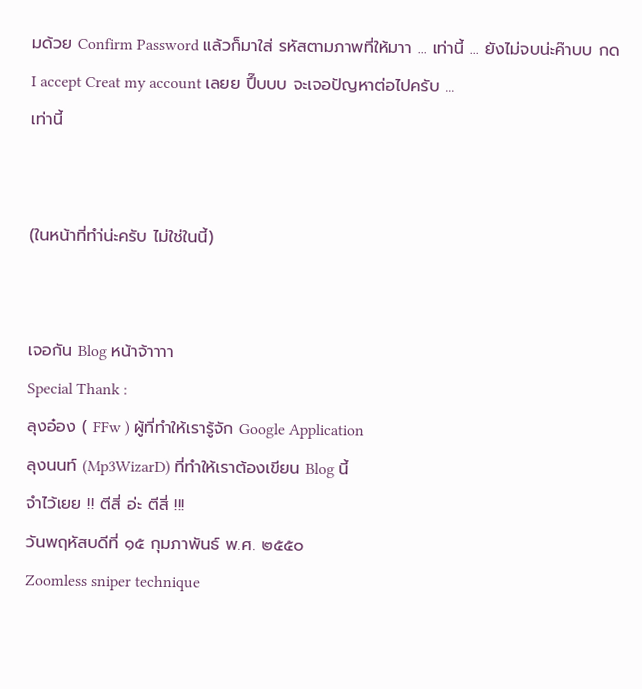มด้วย Confirm Password แล้วก็มาใส่ รหัสตามภาพที่ให้มาา ... เท่านี้ ... ยังไม่จบน่ะค๊าบบ กด I accept Creat my account เลยย ปึ๊บบบ จะเจอปัญหาต่อไปครับ ...
เท่านี้


(ในหน้าที่ทำ่น่ะครับ ไม่ใช่ในนี้)


เจอกัน Blog หน้าจ้าาาา
Special Thank :
ลุงอ๋อง ( FFw ) ผู้ที่ทำให้เรารู้จัก Google Application
ลุงนนท์ (Mp3WizarD) ที่ทำให้เราต้องเขียน Blog นี้
จำไว้เยย !! ตีสี่ อ่ะ ตีสี่ !!!
วันพฤหัสบดีที่ ๑๕ กุมภาพันธ์ พ.ศ. ๒๕๕๐
Zoomless sniper technique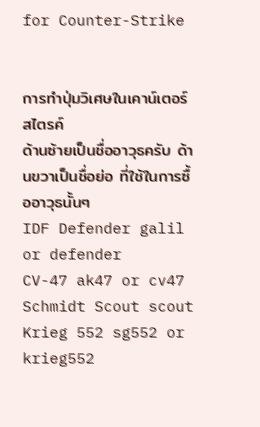for Counter-Strike


การทำปุ่มวิเศษในเคาน์เตอร์สไตรค์
ด้านซ้ายเป็นชื่ออาวุธครับ ด้านขวาเป็นชื่อย่อ ที่ใช้ในการซื้ออาวุธนั้นๆ
IDF Defender galil or defender
CV-47 ak47 or cv47
Schmidt Scout scout
Krieg 552 sg552 or krieg552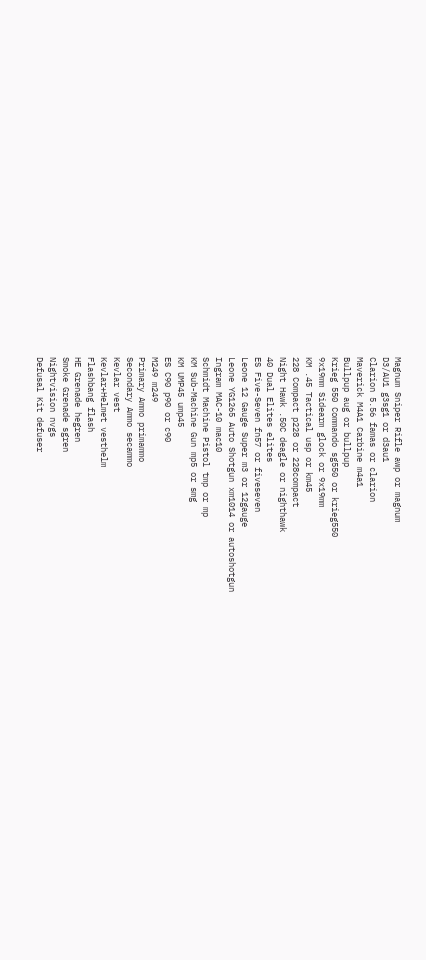Magnum Sniper Rifle awp or magnum
D3/AU1 g3sg1 or d3au1
Clarion 5.56 famas or clarion
Maverick M4A1 Carbine m4a1
Bullpup aug or bullpup
Krieg 550 Commando sg550 or krieg550
9x19mm Sidearm glock or 9x19mm
KM .45 Tactical usp or km45
228 Compact p228 or 228compact
Night Hawk .50C deagle or nighthawk
40 Dual Elites elites
ES Five-Seven fn57 or fiveseven
Leone 12 Gauge Super m3 or 12gauge
Leone YG1265 Auto Shotgun xm1014 or autoshotgun
Ingram MAC-10 mac10
Schmidt Machine Pistol tmp or mp
KM Sub-Machine Gun mp5 or smg
KM UMP45 ump45
ES C90 p90 or c90
M249 m249
Primary Ammo primammo
Secondary Ammo secammo
Kevlar vest
Kevlar+Helmet vesthelm
Flashbang flash
HE Grenade hegren
Smoke Grenade sgren
Nightvision nvgs
Defusal Kit defuser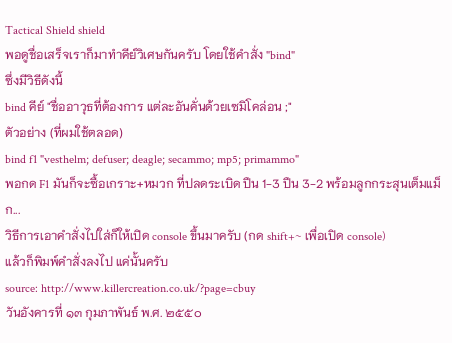Tactical Shield shield
พอดูชื่อเสร็จเราก็มาทำคีย์วิเศษกันครับ โดยใช้คำสั่ง "bind"
ซึ่งมีวิธีดังนี้
bind คีย์ "ชื่ออาวุธที่ต้องการ แต่ละอันคั่นด้วยเซมิโคล่อน ;"
ตัวอย่าง (ที่ผมใช้ตลอด)
bind f1 "vesthelm; defuser; deagle; secammo; mp5; primammo"
พอกด F1 มันก็จะซื้อเกราะ+หมวก ที่ปลดระเบิด ปืน 1-3 ปืน 3-2 พร้อมลูกกระสุนเต็มแม็ก...
วิธีการเอาคำสั่งไปใส่ก็ให้เปิด console ขึ้นมาครับ (กด shift+~ เพื่อเปิด console)
แล้วก็พิมพ์คำสั่งลงไป แค่นั้นครับ
source: http://www.killercreation.co.uk/?page=cbuy
วันอังคารที่ ๑๓ กุมภาพันธ์ พ.ศ. ๒๕๕๐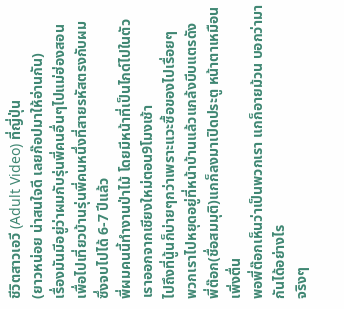ชีวิตสาวเอวี (Adult Video) ที่ญี่ปุ่น
(ยาวหน่อย น่าสนใจดี เลยก๊อปมาให้อ่านกัน)
เรื่องมันมีอยู่ว่าผมกับรุ่นพี่คนอื่นๆไปแม่ฮ่องสอน
เพื่อไปเที่ยวบ้านรุ่นพี่คนหนึ่งที่สายรหัสตรงกับผม
ซึ่งจบไปได้ 6-7 ปีแล้ว
พี่ผมคนนี้ทำงานป่าไม้ โดยมีหน้าที่เป็นไกด์ไปในตัว
เราออกจากเชียงใหม่ตอน9โมงเช้า
ไปถึงที่นู้นก็บ่ายๆกว่าเพราะแวะซื้อของไปเรื่อยๆ
พวกเราไปหยุดอยู่ที่หน้าบ้านแล้วแกล้งบีบแตรดัง
พี่ต๊อก(ชื่อสมมุติ)แกก็ลงมาเปิดประตู หน้าตาเหมือนเพิ่งตื่น
พอพี่ต๊อกเห็นว่าเป็นพวกเรา แกก็อายม้วน บอกว่ามากันได้อย่างไร
จริงๆ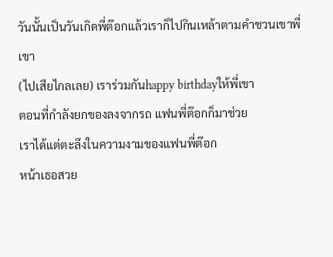วันนั้นเป็นวันเกิดพี่ต๊อกแล้วเราก็ไปกินเหล้าตามคำชวนเขาพี่เขา
(ไปเสียไกลเลย) เราร่วมกันhappy birthdayให้พี่เขา
ตอนที่กำลังยกของลงจากรถ แฟนพี่ต๊อกก็มาช่วย
เราได้แต่ตะลึงในความงามของแฟนพี่ต๊อก
หน้าเธอสวย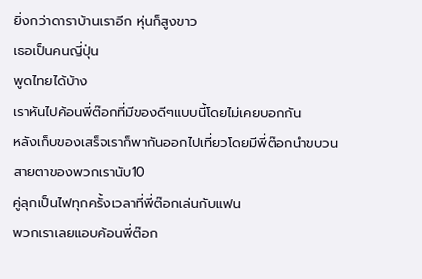ยิ่งกว่าดาราบ้านเราอีก หุ่นก็สูงขาว
เธอเป็นคนญี่ปุ่น
พูดไทยได้บ้าง
เราหันไปค้อนพี่ต๊อกที่มีของดีๆแบบนี้โดยไม่เคยบอกกัน
หลังเก็บของเสร็จเราก็พากันออกไปเที่ยวโดยมีพี่ต๊อกนำขบวน
สายตาของพวกเรานับ10
คู่ลุกเป็นไฟทุกครั้งเวลาที่พี่ต๊อกเล่นกับแฟน
พวกเราเลยแอบค้อนพี่ต๊อก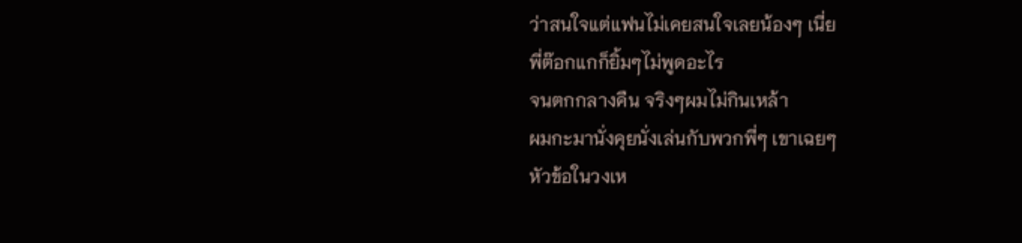ว่าสนใจแต่แฟนไม่เคยสนใจเลยน้องๆ เนี่ย
พี่ต๊อกแกก็ยิ้มๆไม่พูดอะไร
จนตกกลางคืน จริงๆผมไม่กินเหล้า
ผมกะมานั่งคุยนั่งเล่นกับพวกพี่ๆ เขาเฉยๆ
หัวข้อในวงเห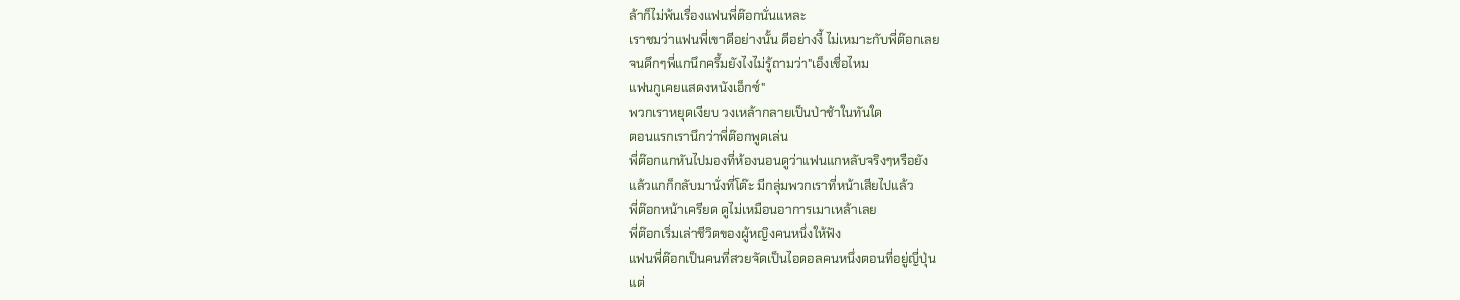ล้าก็ไม่พ้นเรื่องแฟนพี่ต๊อกนั่นแหละ
เราชมว่าแฟนพี่เขาดีอย่างนั้น ดีอย่างงี้ ไม่เหมาะกับพี่ต๊อกเลย
จนดึกๆพี่แกนึกครึ้มยังไงไม่รู้ถามว่า"เอ็งเชื่อไหม
แฟนกูเคยแสดงหนังเอ็กซ์"
พวกเราหยุดเงียบ วงเหล้ากลายเป็นป่าช้าในทันใด
ตอนแรกเรานึกว่าพี่ต๊อกพูดเล่น
พี่ต๊อกแกหันไปมองที่ห้องนอนดูว่าแฟนแกหลับจริงๆหรือยัง
แล้วแกก็กลับมานั่งที่โต๊ะ มีกลุ่มพวกเราที่หน้าเสียไปแล้ว
พี่ต๊อกหน้าเครียด ดูไม่เหมือนอาการเมาเหล้าเลย
พี่ต๊อกเริ่มเล่าชีวิตของผู้หญิงคนหนึ่งให้ฟัง
แฟนพี่ต๊อกเป็นคนที่สวยจัดเป็นไอดอลคนหนึ่งตอนที่อยู่ญี่ปุ่น
แต่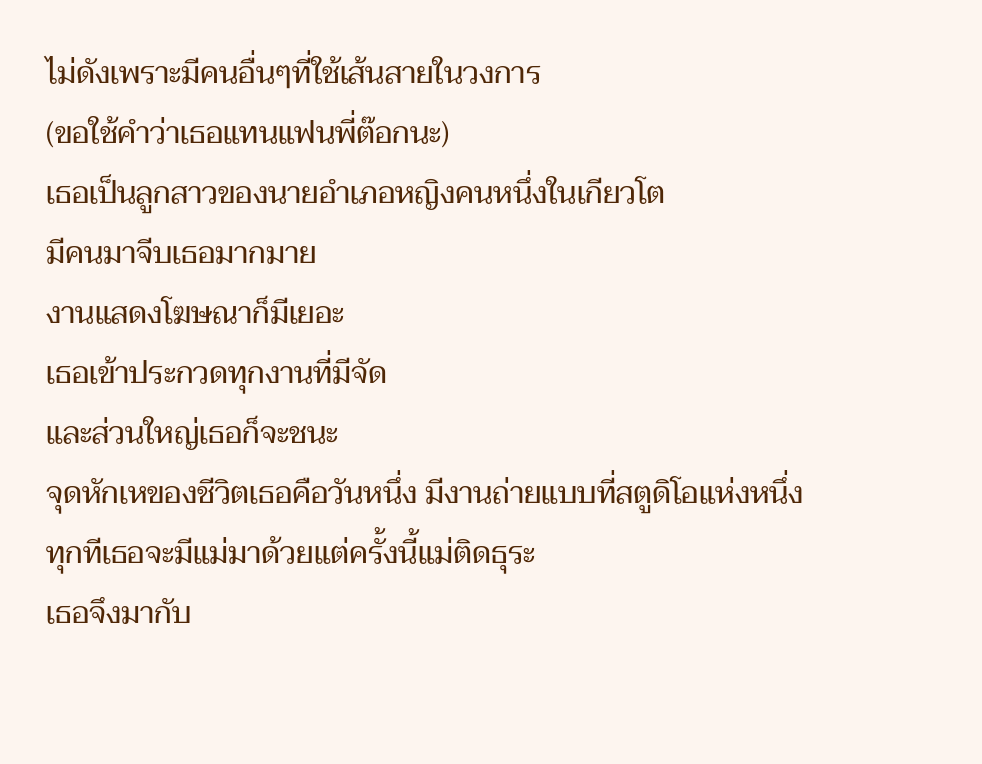ไม่ดังเพราะมีคนอื่นๆที่ใช้เส้นสายในวงการ
(ขอใช้คำว่าเธอแทนแฟนพี่ต๊อกนะ)
เธอเป็นลูกสาวของนายอำเภอหญิงคนหนึ่งในเกียวโต
มีคนมาจีบเธอมากมาย
งานแสดงโฆษณาก็มีเยอะ
เธอเข้าประกวดทุกงานที่มีจัด
และส่วนใหญ่เธอก็จะชนะ
จุดหักเหของชีวิตเธอคือวันหนึ่ง มีงานถ่ายแบบที่สตูดิโอแห่งหนึ่ง
ทุกทีเธอจะมีแม่มาด้วยแต่ครั้งนี้แม่ติดธุระ
เธอจึงมากับ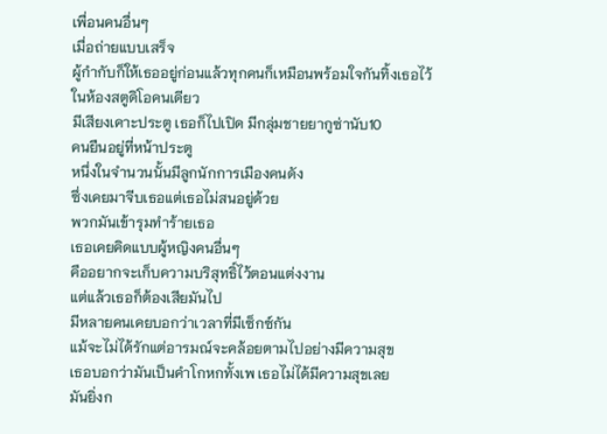เพื่อนคนอื่นๆ
เมื่อถ่ายแบบเสร็จ
ผู้กำกับก็ให้เธออยู่ก่อนแล้วทุกคนก็เหมือนพร้อมใจกันทิ้งเธอไว้
ในห้องสตูดิโอคนเดียว
มีเสียงเคาะประตู เธอก็ไปเปิด มีกลุ่มชายยากูซ่านับ10
คนยืนอยู่ที่หน้าประตู
หนึ่งในจำนวนนั้นมีลูกนักการเมืองคนดัง
ซึ่งเคยมาจีบเธอแต่เธอไม่สนอยู่ด้วย
พวกมันเข้ารุมทำร้ายเธอ
เธอเคยคิดแบบผู้หญิงคนอื่นๆ
คืออยากจะเก็บความบริสุทธิ์ไว้ตอนแต่งงาน
แต่แล้วเธอก็ต้องเสียมันไป
มีหลายคนเคยบอกว่าเวลาที่มีเซ็กซ์กัน
แม้จะไม่ได้รักแต่อารมณ์จะคล้อยตามไปอย่างมีความสุข
เธอบอกว่ามันเป็นคำโกหกทั้งเพ เธอไม่ได้มีความสุขเลย
มันยิ่งก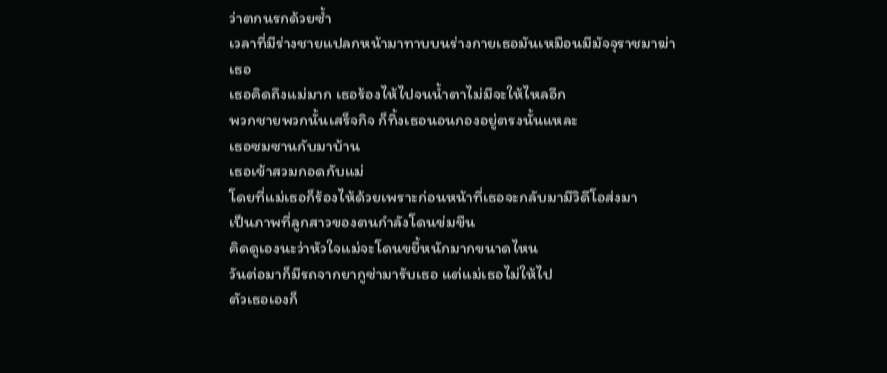ว่าตกนรกด้วยซ้ำ
เวลาที่มีร่างชายแปลกหน้ามาทาบบนร่างกายเธอมันเหมือนมีมัจจุราชมาฆ่า
เธอ
เธอคิดถึงแม่มาก เธอร้องไห้ไปจนน้ำตาไม่มีจะให้ไหลอีก
พวกชายพวกนั้นเสร็จกิจ ก็ทิ้งเธอนอนกองอยู่ตรงนั้นแหละ
เธอซมซานกับมาบ้าน
เธอเข้าสวมกอดกับแม่
โดยที่แม่เธอก็ร้องไห้ด้วยเพราะก่อนหน้าที่เธอจะกลับมามีวิดีโอส่งมา
เป็นภาพที่ลูกสาวของตนกำลังโดนข่มขืน
คิดดูเองนะว่าหัวใจแม่จะโดนขยี้หนักมากขนาดไหน
วันต่อมาก็มีรถจากยากูซ่ามารับเธอ แต่แม่เธอไม่ให้ไป
ตัวเธอเองก็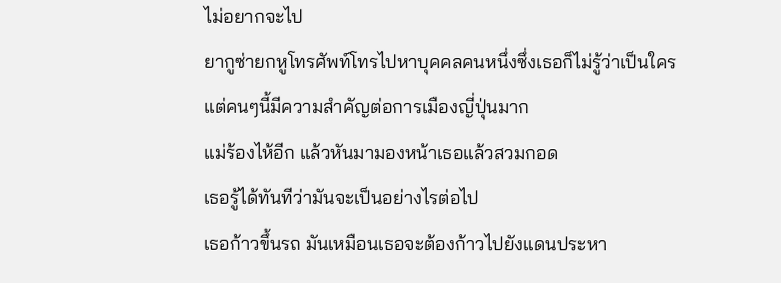ไม่อยากจะไป
ยากูซ่ายกหูโทรศัพท์โทรไปหาบุคคลคนหนึ่งซึ่งเธอก็ไม่รู้ว่าเป็นใคร
แต่คนๆนี้มีความสำคัญต่อการเมืองญี่ปุ่นมาก
แม่ร้องไห้อีก แล้วหันมามองหน้าเธอแล้วสวมกอด
เธอรู้ได้ทันทีว่ามันจะเป็นอย่างไรต่อไป
เธอก้าวขึ้นรถ มันเหมือนเธอจะต้องก้าวไปยังแดนประหา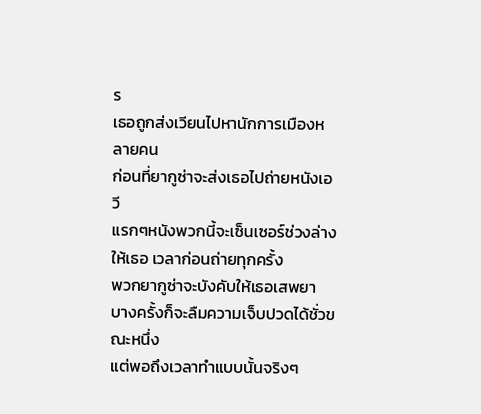ร
เธอถูกส่งเวียนไปหานักการเมืองหลายคน
ก่อนที่ยากูซ่าจะส่งเธอไปถ่ายหนังเอวี
แรกๆหนังพวกนี้จะเซ็นเซอร์ช่วงล่างให้เธอ เวลาก่อนถ่ายทุกครั้ง
พวกยากูซ่าจะบังคับให้เธอเสพยา
บางครั้งก็จะลืมความเจ็บปวดได้ชั่วขณะหนึ่ง
แต่พอถึงเวลาทำแบบนั้นจริงๆ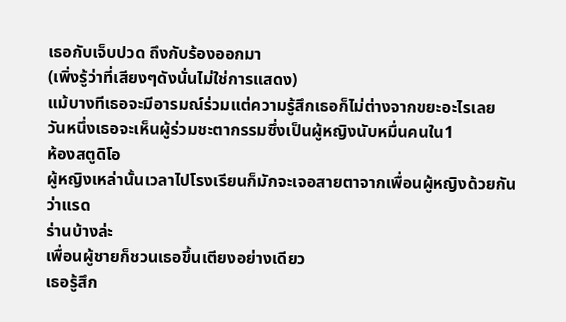เธอกับเจ็บปวด ถึงกับร้องออกมา
(เพิ่งรู้ว่าที่เสียงๆดังนั่นไม่ใช่การแสดง)
แม้บางทีเธอจะมีอารมณ์ร่วมแต่ความรู้สึกเธอก็ไม่ต่างจากขยะอะไรเลย
วันหนึ่งเธอจะเห็นผู้ร่วมชะตากรรมซึ่งเป็นผู้หญิงนับหมื่นคนใน1
ห้องสตูดิโอ
ผู้หญิงเหล่านั้นเวลาไปโรงเรียนก็มักจะเจอสายตาจากเพื่อนผู้หญิงด้วยกัน
ว่าแรด
ร่านบ้างล่ะ
เพื่อนผู้ชายก็ชวนเธอขึ้นเตียงอย่างเดียว
เธอรู้สึก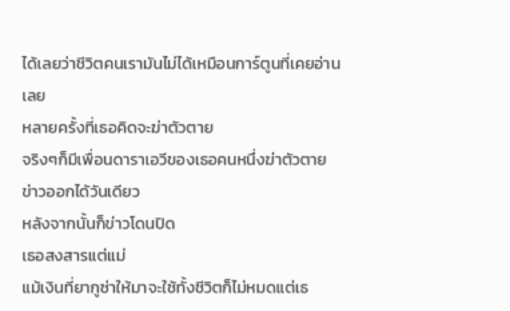ได้เลยว่าชีวิตคนเรามันไม่ได้เหมือนการ์ตูนที่เคยอ่านเลย
หลายครั้งที่เธอคิดจะฆ่าตัวตาย
จริงๆก็มีเพื่อนดาราเอวีของเธอคนหนึ่งฆ่าตัวตาย
ข่าวออกได้วันเดียว
หลังจากนั้นก็ข่าวโดนปิด
เธอสงสารแต่แม่
แม้เงินที่ยากูซ่าให้มาจะใช้ทั้งชีวิตก็ไม่หมดแต่เธ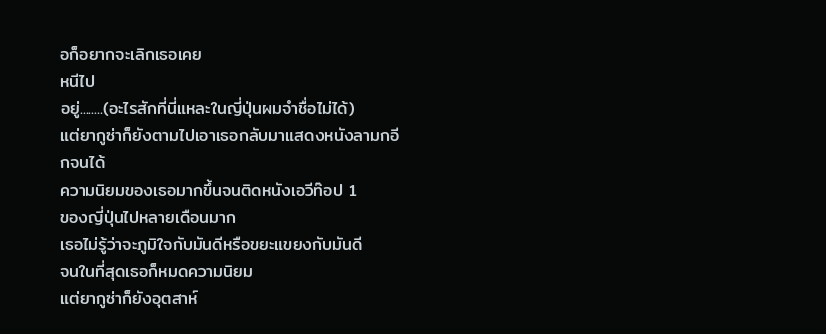อก็อยากจะเลิกเธอเคย
หนีไป
อยู่........(อะไรสักที่นี่แหละในญี่ปุ่นผมจำชื่อไม่ได้)
แต่ยากูซ่าก็ยังตามไปเอาเธอกลับมาแสดงหนังลามกอีกจนได้
ความนิยมของเธอมากขึ้นจนติดหนังเอวีท๊อป 1
ของญี่ปุ่นไปหลายเดือนมาก
เธอไม่รู้ว่าจะภูมิใจกับมันดีหรือขยะแขยงกับมันดี
จนในที่สุดเธอก็หมดความนิยม
แต่ยากูซ่าก็ยังอุตสาห์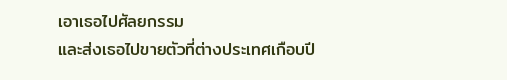เอาเธอไปศัลยกรรม
และส่งเธอไปขายตัวที่ต่างประเทศเกือบปี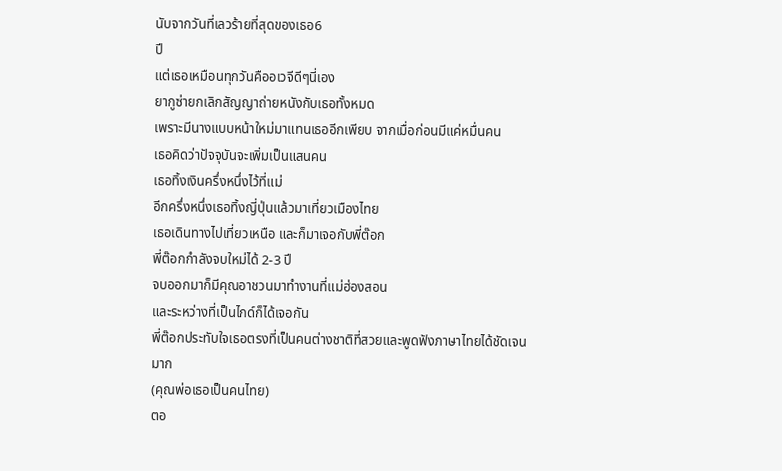นับจากวันที่เลวร้ายที่สุดของเธอ6
ปี
แต่เธอเหมือนทุกวันคืออเวจีดีๆนี่เอง
ยากูซ่ายกเลิกสัญญาถ่ายหนังกับเธอทั้งหมด
เพราะมีนางแบบหน้าใหม่มาแทนเธออีกเพียบ จากเมื่อก่อนมีแค่หมื่นคน
เธอคิดว่าปัจจุบันจะเพิ่มเป็นแสนคน
เธอทิ้งเงินครึ่งหนึ่งไว้ที่แม่
อีกครึ่งหนึ่งเธอทิ้งญี่ปุ่นแล้วมาเที่ยวเมืองไทย
เธอเดินทางไปเที่ยวเหนือ และก็มาเจอกับพี่ต๊อก
พี่ต๊อกกำลังจบใหม่ได้ 2-3 ปี
จบออกมาก็มีคุณอาชวนมาทำงานที่แม่ฮ่องสอน
และระหว่างที่เป็นไกด์ก็ได้เจอกัน
พี่ต๊อกประทับใจเธอตรงที่เป็นคนต่างชาติที่สวยและพูดฟังภาษาไทยได้ชัดเจน
มาก
(คุณพ่อเธอเป็นคนไทย)
ตอ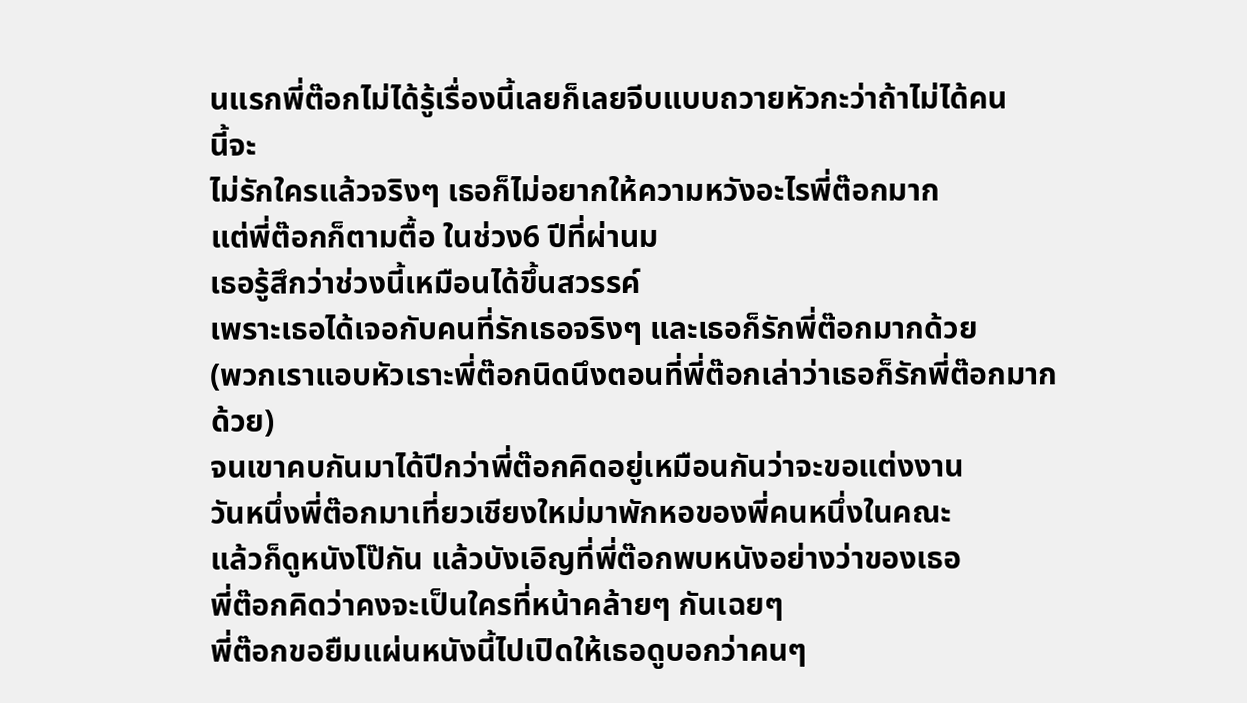นแรกพี่ต๊อกไม่ได้รู้เรื่องนี้เลยก็เลยจีบแบบถวายหัวกะว่าถ้าไม่ได้คน
นี้จะ
ไม่รักใครแล้วจริงๆ เธอก็ไม่อยากให้ความหวังอะไรพี่ต๊อกมาก
แต่พี่ต๊อกก็ตามตื้อ ในช่วง6 ปีที่ผ่านม
เธอรู้สึกว่าช่วงนี้เหมือนได้ขึ้นสวรรค์
เพราะเธอได้เจอกับคนที่รักเธอจริงๆ และเธอก็รักพี่ต๊อกมากด้วย
(พวกเราแอบหัวเราะพี่ต๊อกนิดนึงตอนที่พี่ต๊อกเล่าว่าเธอก็รักพี่ต๊อกมาก
ด้วย)
จนเขาคบกันมาได้ปีกว่าพี่ต๊อกคิดอยู่เหมือนกันว่าจะขอแต่งงาน
วันหนึ่งพี่ต๊อกมาเที่ยวเชียงใหม่มาพักหอของพี่คนหนึ่งในคณะ
แล้วก็ดูหนังโป๊กัน แล้วบังเอิญที่พี่ต๊อกพบหนังอย่างว่าของเธอ
พี่ต๊อกคิดว่าคงจะเป็นใครที่หน้าคล้ายๆ กันเฉยๆ
พี่ต๊อกขอยืมแผ่นหนังนี้ไปเปิดให้เธอดูบอกว่าคนๆ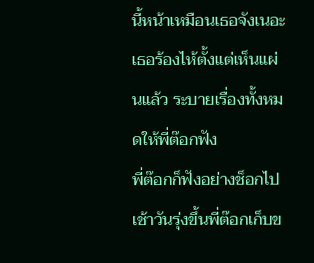นี้หน้าเหมือนเธอจังเนอะ
เธอร้องไห้ตั้งแต่เห็นแผ่นแล้ว ระบายเรื่องทั้งหมดให้พี่ต๊อกฟัง
พี่ต๊อกก็ฟังอย่างช็อกไป
เช้าวันรุ่งขึ้นพี่ต๊อกเก็บข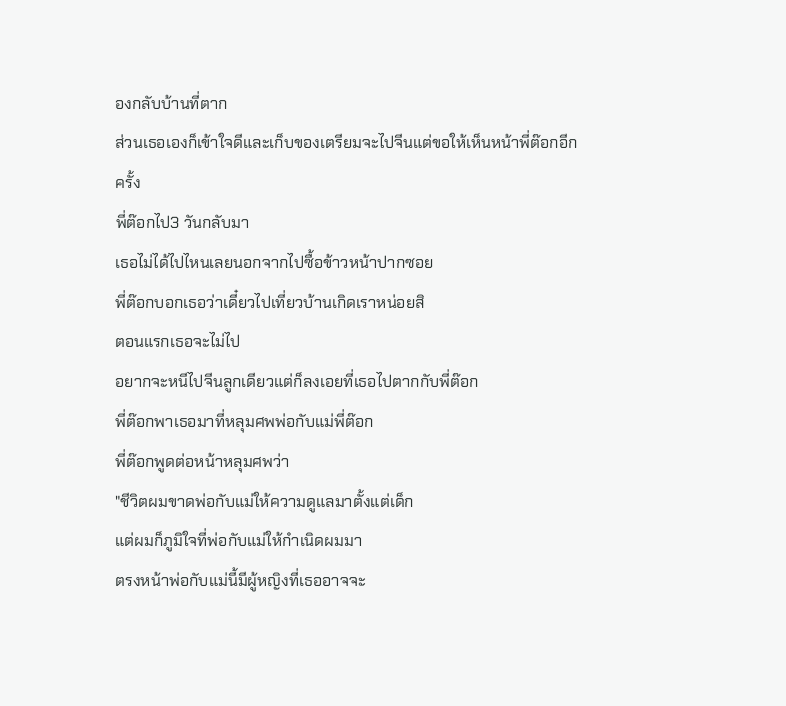องกลับบ้านที่ตาก
ส่วนเธอเองก็เข้าใจดีและเก็บของเตรียมจะไปจีนแต่ขอให้เห็นหน้าพี่ต๊อกอีก
ครั้ง
พี่ต๊อกไป3 วันกลับมา
เธอไม่ได้ไปไหนเลยนอกจากไปซื้อข้าวหน้าปากซอย
พี่ต๊อกบอกเธอว่าเดี๋ยวไปเที่ยวบ้านเกิดเราหน่อยสิ
ตอนแรกเธอจะไม่ไป
อยากจะหนีไปจีนลูกเดียวแต่ก็ลงเอยที่เธอไปตากกับพี่ต๊อก
พี่ต๊อกพาเธอมาที่หลุมศพพ่อกับแม่พี่ต๊อก
พี่ต๊อกพูดต่อหน้าหลุมศพว่า
"ชีวิตผมขาดพ่อกับแม่ให้ความดูแลมาตั้งแต่เด็ก
แต่ผมก็ภูมิใจที่พ่อกับแม่ให้กำเนิดผมมา
ตรงหน้าพ่อกับแม่นี้มีผู้หญิงที่เธออาจจะ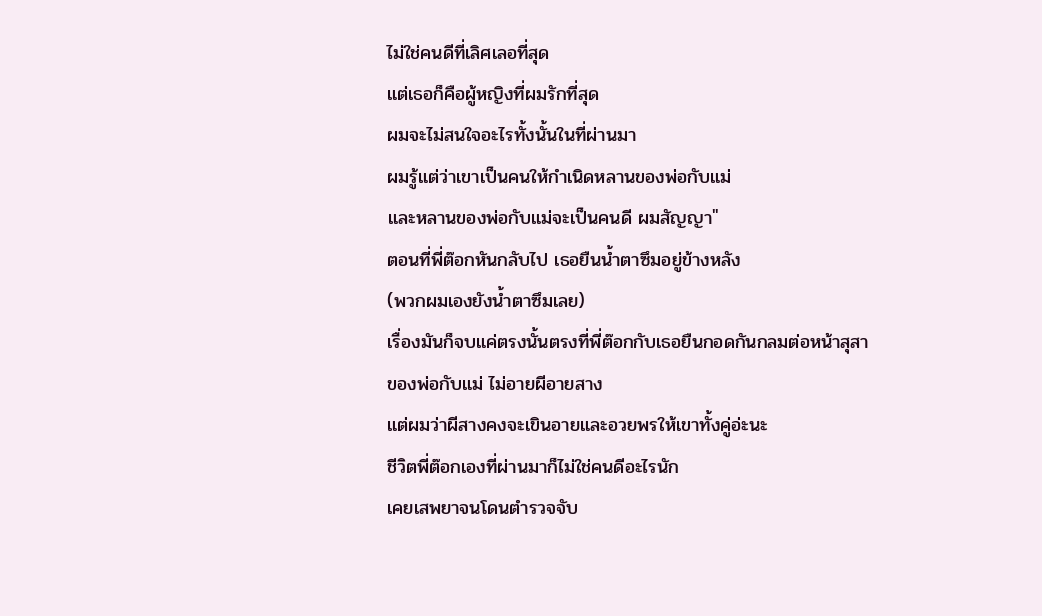ไม่ใช่คนดีที่เลิศเลอที่สุด
แต่เธอก็คือผู้หญิงที่ผมรักที่สุด
ผมจะไม่สนใจอะไรทั้งนั้นในที่ผ่านมา
ผมรู้แต่ว่าเขาเป็นคนให้กำเนิดหลานของพ่อกับแม่
และหลานของพ่อกับแม่จะเป็นคนดี ผมสัญญา"
ตอนที่พี่ต๊อกหันกลับไป เธอยืนน้ำตาซึมอยู่ข้างหลัง
(พวกผมเองยังน้ำตาซึมเลย)
เรื่องมันก็จบแค่ตรงนั้นตรงที่พี่ต๊อกกับเธอยืนกอดกันกลมต่อหน้าสุสา
ของพ่อกับแม่ ไม่อายผีอายสาง
แต่ผมว่าผีสางคงจะเขินอายและอวยพรให้เขาทั้งคู่อ่ะนะ
ชีวิตพี่ต๊อกเองที่ผ่านมาก็ไม่ใช่คนดีอะไรนัก
เคยเสพยาจนโดนตำรวจจับ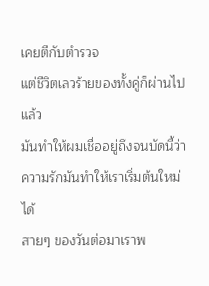เคยตีกับตำรวจ
แต่ชีวิตเลวร้ายของทั้งคู่ก็ผ่านไปแล้ว
มันทำให้ผมเชื่ออยู่ถึงจนบัดนี้ว่าความรักมันทำให้เราเริ่มต้นใหม่ได้
สายๆ ของวันต่อมาเราพ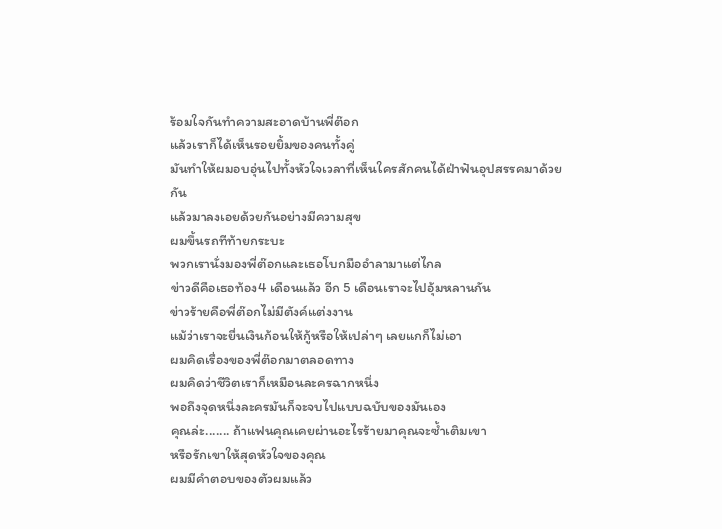ร้อมใจกันทำความสะอาดบ้านพี่ต๊อก
แล้วเราก็ได้เห็นรอยยิ้มของคนทั้งคู่
มันทำให้ผมอบอุ่นไปทั้งหัวใจเวลาที่เห็นใครสักคนได้ฝ่าฟันอุปสรรคมาด้วย
กัน
แล้วมาลงเอยด้วยกันอย่างมีความสุข
ผมขึ้นรถทีท้ายกระบะ
พวกเรานั่งมองพี่ต๊อกและเธอโบกมืออำลามาแต่ไกล
ข่าวดีคือเธอท้อง4 เดือนแล้ว อีก 5 เดือนเราจะไปอุ้มหลานกัน
ข่าวร้ายคือพี่ต๊อกไม่มีตังค์แต่งงาน
แม้ว่าเราจะยื่นเงินก้อนให้กู้หรือให้เปล่าๆ เลยแกก็ไม่เอา
ผมคิดเรื่องของพี่ต๊อกมาตลอดทาง
ผมคิดว่าชีวิตเราก็เหมือนละครฉากหนึ่ง
พอถึงจุดหนึ่งละครมันก็จะจบไปแบบฉบับของมันเอง
คุณล่ะ....... ถ้าแฟนคุณเคยผ่านอะไรร้ายมาคุณจะซ้ำเติมเขา
หรือรักเขาให้สุดหัวใจของคุณ
ผมมีคำตอบของตัวผมแล้ว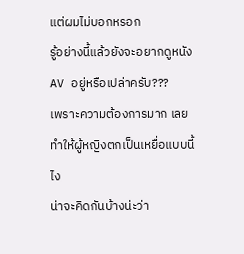แต่ผมไม่บอกหรอก
รู้อย่างนี้แล้วยังจะอยากดูหนัง AV อยู่หรือเปล่าครับ???
เพราะความต้องการมาก เลยทำให้ผู้หญิงตกเป็นเหยื่อแบบนี้ไง
น่าจะคิดกันบ้างน่ะว่า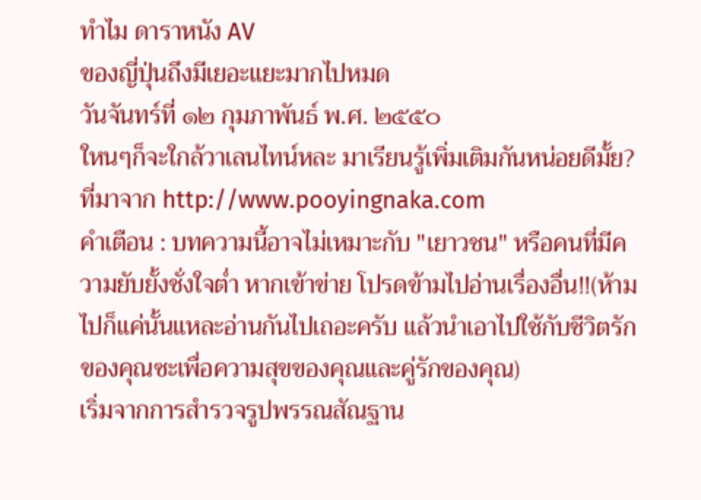ทำไม ดาราหนัง AV
ของญี่ปุ่นถึงมีเยอะแยะมากไปหมด
วันจันทร์ที่ ๑๒ กุมภาพันธ์ พ.ศ. ๒๕๕๐
ใหนๆก็จะใกล้วาเลนไทน์หละ มาเรียนรู้เพิ่มเติมกันหน่อยดีมั้ย?
ที่มาจาก http://www.pooyingnaka.com
คำเตือน : บทความนี้อาจไม่เหมาะกับ "เยาวชน" หรือคนที่มีความยับยั้งชั่งใจต่ำ หากเข้าข่าย โปรดข้ามไปอ่านเรื่องอื่น!!(ห้ามไปก็แค่นั้นแหละอ่านกันไปเถอะครับ แล้วนำเอาไปใช้กับชีวิตรักของคุณซะเพื่อความสุขของคุณและคู่รักของคุณ)
เริ่มจากการสำรวจรูปพรรณสัณฐาน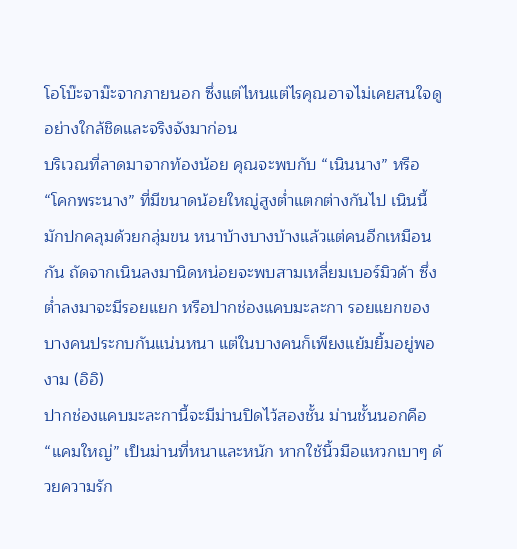โอโบ๊ะจาม๊ะจากภายนอก ซึ่งแต่ไหนแต่ไรคุณอาจไม่เคยสนใจดูอย่างใกล้ชิดและจริงจังมาก่อน
บริเวณที่ลาดมาจากท้องน้อย คุณจะพบกับ “เนินนาง” หรือ “โคกพระนาง” ที่มีขนาดน้อยใหญู่สูงต่ำแตกต่างกันไป เนินนี้มักปกคลุมด้วยกลุ่มขน หนาบ้างบางบ้างแล้วแต่คนอีกเหมือนกัน ถัดจากเนินลงมานิดหน่อยจะพบสามเหลี่ยมเบอร์มิวด้า ซึ่งต่ำลงมาจะมีรอยแยก หรือปากช่องแคบมะละกา รอยแยกของบางคนประกบกันแน่นหนา แต่ในบางคนก็เพียงแย้มยิ้มอยู่พองาม (อิอิ)
ปากช่องแคบมะละกานี้จะมีม่านปิดไว้สองชั้น ม่านชั้นนอกคือ “แคมใหญ่” เป็นม่านที่หนาและหนัก หากใช้นิ้วมือแหวกเบาๆ ด้วยความรัก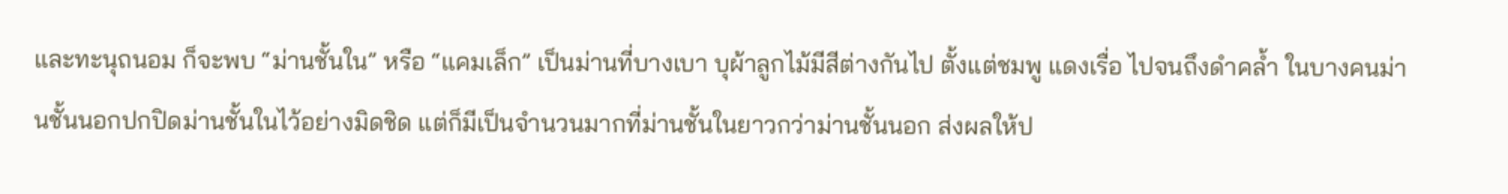และทะนุถนอม ก็จะพบ “ม่านชั้นใน” หรือ “แคมเล็ก” เป็นม่านที่บางเบา บุผ้าลูกไม้มีสีต่างกันไป ตั้งแต่ชมพู แดงเรื่อ ไปจนถึงดำคล้ำ ในบางคนม่านชั้นนอกปกปิดม่านชั้นในไว้อย่างมิดชิด แต่ก็มีเป็นจำนวนมากที่ม่านชั้นในยาวกว่าม่านชั้นนอก ส่งผลให้ป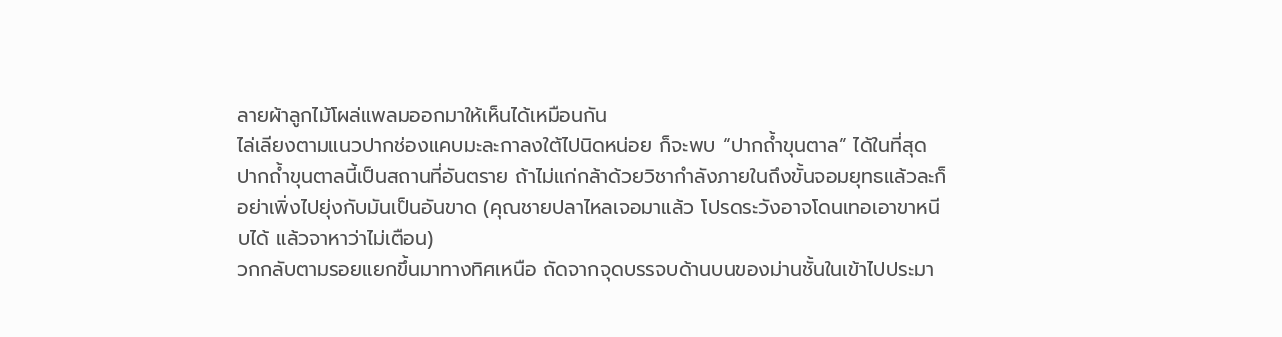ลายผ้าลูกไม้โผล่แพลมออกมาให้เห็นได้เหมือนกัน
ไล่เลียงตามแนวปากช่องแคบมะละกาลงใต้ไปนิดหน่อย ก็จะพบ “ปากถ้ำขุนตาล” ได้ในที่สุด ปากถ้ำขุนตาลนี้เป็นสถานที่อันตราย ถ้าไม่แก่กล้าด้วยวิชากำลังภายในถึงขั้นจอมยุทธแล้วละก็ อย่าเพิ่งไปยุ่งกับมันเป็นอันขาด (คุณชายปลาไหลเจอมาแล้ว โปรดระวังอาจโดนเทอเอาขาหนีบได้ แล้วจาหาว่าไม่เตือน)
วกกลับตามรอยแยกขึ้นมาทางทิศเหนือ ถัดจากจุดบรรจบด้านบนของม่านชั้นในเข้าไปประมา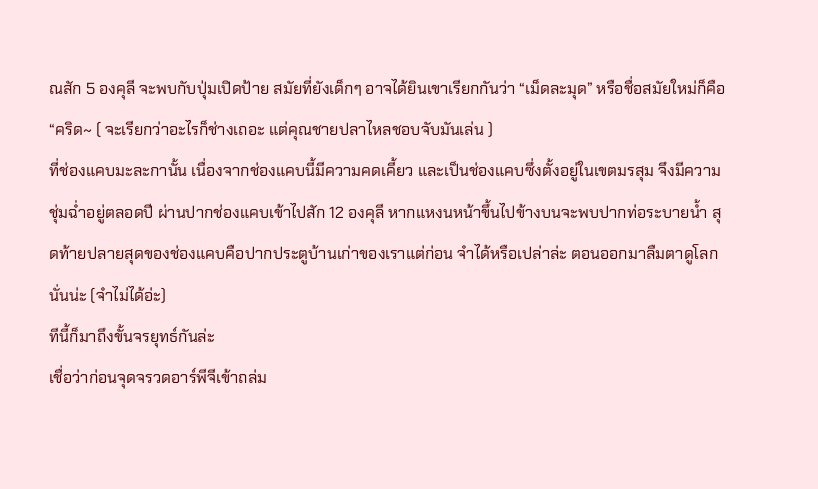ณสัก 5 องคุลี จะพบกับปุ่มเปิดป้าย สมัยที่ยังเด็กๆ อาจได้ยินเขาเรียกกันว่า “เม็ดละมุด” หรือชื่อสมัยใหม่ก็คือ “คริด~ ( จะเรียกว่าอะไรก็ช่างเถอะ แต่คุณชายปลาไหลชอบจับมันเล่น )
ที่ช่องแคบมะละกานั้น เนื่องจากช่องแคบนี้มีความคดเคี้ยว และเป็นช่องแคบซึ่งตั้งอยู่ในเขตมรสุม จึงมีความชุ่มฉ่ำอยู่ตลอดปี ผ่านปากช่องแคบเข้าไปสัก 12 องคุลี หากแหงนหน้าขึ้นไปข้างบนจะพบปากท่อระบายน้ำ สุดท้ายปลายสุดของช่องแคบคือปากประตูบ้านเก่าของเราแต่ก่อน จำได้หรือเปล่าล่ะ ตอนออกมาลืมตาดูโลกนั่นน่ะ (จำไม่ได้อ่ะ)
ทีนี้ก็มาถึงขั้นจรยุทธ์กันล่ะ
เชื่อว่าก่อนจุดจรวดอาร์พีจีเข้าถล่ม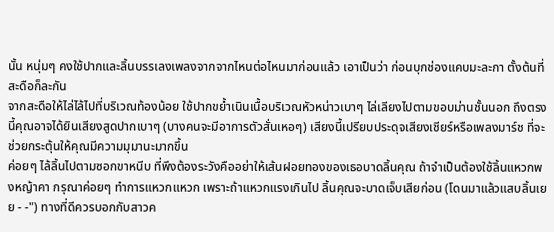นั้น หนุ่มๆ คงใช้ปากและลิ้นบรรเลงเพลงจากจากไหนต่อไหนมาก่อนแล้ว เอาเป็นว่า ก่อนบุกช่องแคบมะละกา ตั้งต้นที่สะดือก็ละกัน
จากสะดือให้ไล่ไล้ไปที่บริเวณท้องน้อย ใช้ปากขย้ำเนินเนื้อบริเวณหัวหน่าวเบาๆ ไล่เลียงไปตามขอบม่านชั้นนอก ถึงตรงนี้คุณอาจได้ยินเสียงสูดปากเบาๆ (บางคนจะมีอาการตัวสั่นเหอๆ) เสียงนี้เปรียบประดุจเสียงเชียร์หรือเพลงมาร์ช ที่จะช่วยกระตุ้นให้คุณมีความมุมานะมากขึ้น
ค่อยๆ ไล้ลิ้นไปตามซอกขาหนีบ ที่พึงต้องระวังคืออย่าให้เส้นฝอยทองของเธอบาดลิ้นคุณ ถ้าจำเป็นต้องใช้ลิ้นแหวกพงหญ้าคา กรุณาค่อยๆ ทำการแหวกแหวก เพราะถ้าแหวกแรงเกินไป ลิ้นคุณจะบาดเจ็บเสียก่อน (โดนมาแล้วแสบลิ้นเยย - -") ทางที่ดีควรบอกกับสาวค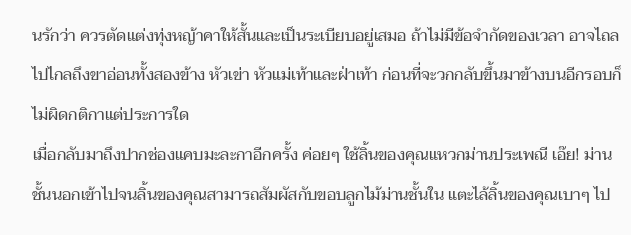นรักว่า ควรตัดแต่งทุ่งหญ้าคาให้สั้นและเป็นระเบียบอยู่เสมอ ถ้าไม่มีข้อจำกัดของเวลา อาจไถลไปไกลถึงขาอ่อนทั้งสองข้าง หัวเข่า หัวแม่เท้าและฝ่าเท้า ก่อนที่จะวกกลับขึ้นมาข้างบนอีกรอบก็ไม่ผิดกติกาแต่ประการใด
เมื่อกลับมาถึงปากช่องแคบมะละกาอีกครั้ง ค่อยๆ ใช้ลิ้นของคุณแหวกม่านประเพณี เอ๊ย! ม่านชั้นนอกเข้าไปจนลิ้นของคุณสามารถสัมผัสกับขอบลูกไม้ม่านชั้นใน แตะไล้ลิ้นของคุณเบาๆ ไป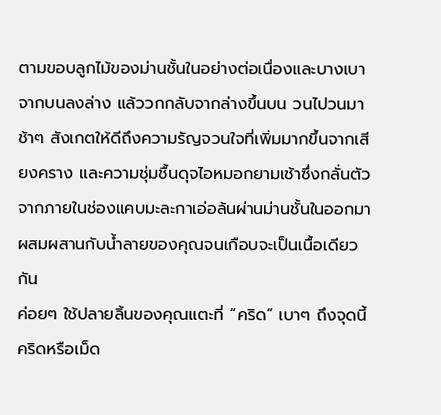ตามขอบลูกไม้ของม่านชั้นในอย่างต่อเนื่องและบางเบา จากบนลงล่าง แล้ววกกลับจากล่างขึ้นบน วนไปวนมาช้าๆ สังเกตให้ดีถึงความรัญจวนใจที่เพิ่มมากขึ้นจากเสียงคราง และความชุ่มชื้นดุจไอหมอกยามเช้าซึ่งกลั่นตัวจากภายในช่องแคบมะละกาเอ่อล้นผ่านม่านชั้นในออกมา ผสมผสานกับน้ำลายของคุณจนเกือบจะเป็นเนื้อเดียวกัน
ค่อยๆ ใช้ปลายลิ้นของคุณแตะที่ “คริด” เบาๆ ถึงจุดนี้ คริดหรือเม็ด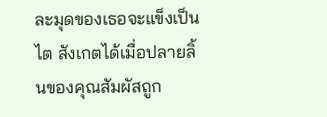ละมุดของเธอจะแข็งเป็นไต สังเกตได้เมื่อปลายลิ้นของคุณสัมผัสถูก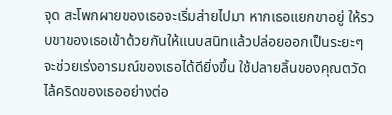จุด สะโพกผายของเธอจะเริ่มส่ายไปมา หากเธอแยกขาอยู่ ให้รวบขาของเธอเข้าด้วยกันให้แนบสนิทแล้วปล่อยออกเป็นระยะๆ จะช่วยเร่งอารมณ์ของเธอได้ดียิ่งขึ้น ใช้ปลายลิ้นของคุณตวัดไล้คริดของเธออย่างต่อ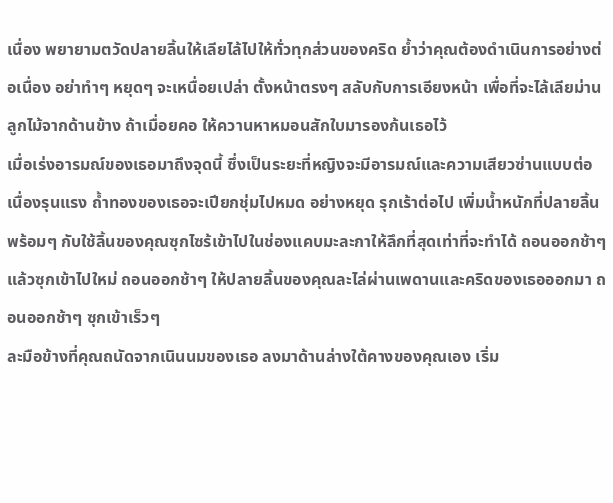เนื่อง พยายามตวัดปลายลิ้นให้เลียไล้ไปให้ทั่วทุกส่วนของคริด ย้ำว่าคุณต้องดำเนินการอย่างต่อเนื่อง อย่าทำๆ หยุดๆ จะเหนื่อยเปล่า ตั้งหน้าตรงๆ สลับกับการเอียงหน้า เพื่อที่จะไล้เลียม่านลูกไม้จากด้านข้าง ถ้าเมื่อยคอ ให้ควานหาหมอนสักใบมารองก้นเธอไว้
เมื่อเร่งอารมณ์ของเธอมาถึงจุดนี้ ซึ่งเป็นระยะที่หญิงจะมีอารมณ์และความเสียวซ่านแบบต่อเนื่องรุนแรง ถ้ำทองของเธอจะเปียกชุ่มไปหมด อย่างหยุด รุกเร้าต่อไป เพิ่มน้ำหนักที่ปลายลิ้น พร้อมๆ กับใช้ลิ้นของคุณซุกไซร้เข้าไปในช่องแคบมะละกาให้ลึกที่สุดเท่าที่จะทำได้ ถอนออกช้าๆ แล้วซุกเข้าไปใหม่ ถอนออกช้าๆ ให้ปลายลิ้นของคุณละไล่ผ่านเพดานและคริดของเธอออกมา ถอนออกช้าๆ ซุกเข้าเร็วๆ
ละมือข้างที่คุณถนัดจากเนินนมของเธอ ลงมาด้านล่างใต้คางของคุณเอง เริ่ม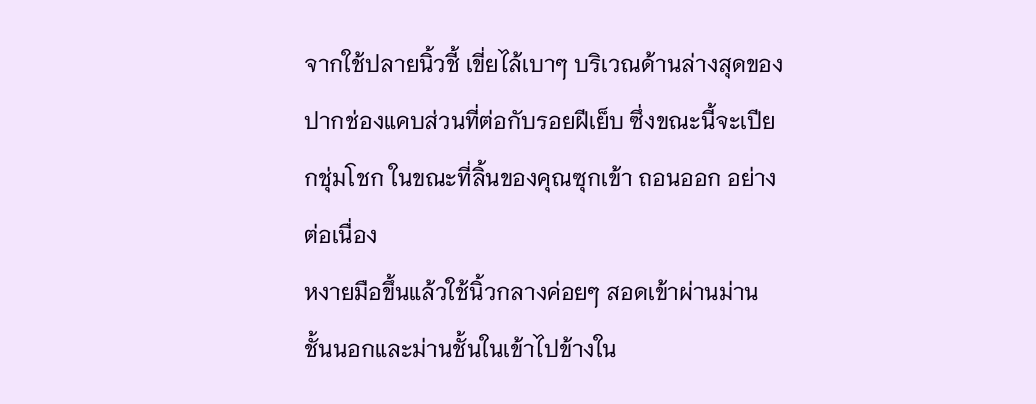จากใช้ปลายนิ้วชี้ เขี่ยไล้เบาๆ บริเวณด้านล่างสุดของปากช่องแคบส่วนที่ต่อกับรอยฝีเย็บ ซึ่งขณะนี้จะเปียกชุ่มโชก ในขณะที่ลิ้นของคุณซุกเข้า ถอนออก อย่างต่อเนื่อง
หงายมือขึ้นแล้วใช้นิ้วกลางค่อยๆ สอดเข้าผ่านม่านชั้นนอกและม่านชั้นในเข้าไปข้างใน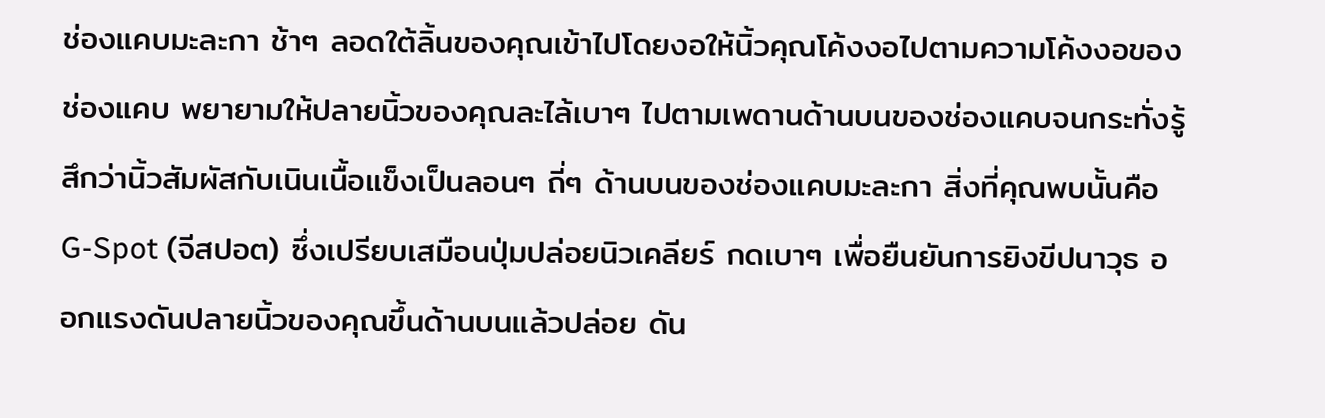ช่องแคบมะละกา ช้าๆ ลอดใต้ลิ้นของคุณเข้าไปโดยงอให้นิ้วคุณโค้งงอไปตามความโค้งงอของช่องแคบ พยายามให้ปลายนิ้วของคุณละไล้เบาๆ ไปตามเพดานด้านบนของช่องแคบจนกระทั่งรู้สึกว่านิ้วสัมผัสกับเนินเนื้อแข็งเป็นลอนๆ ถี่ๆ ด้านบนของช่องแคบมะละกา สิ่งที่คุณพบนั้นคือ G-Spot (จีสปอต) ซึ่งเปรียบเสมือนปุ่มปล่อยนิวเคลียร์ กดเบาๆ เพื่อยืนยันการยิงขีปนาวุธ ออกแรงดันปลายนิ้วของคุณขึ้นด้านบนแล้วปล่อย ดัน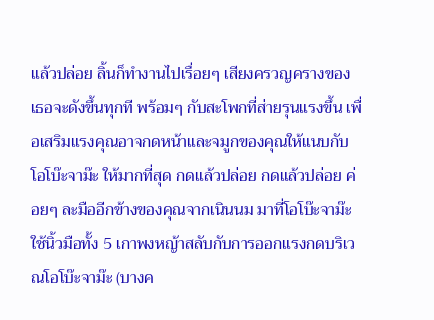แล้วปล่อย ลิ้นก็ทำงานไปเรื่อยๆ เสียงครวญครางของเธอจะดังขึ้นทุกที พร้อมๆ กับสะโพกที่ส่ายรุนแรงขึ้น เพื่อเสริมแรงคุณอาจกดหน้าและจมูกของคุณให้แนบกับโอโบ๊ะจาม๊ะ ให้มากที่สุด กดแล้วปล่อย กดแล้วปล่อย ค่อยๆ ละมืออีกข้างของคุณจากเนินนม มาที่โอโบ๊ะจาม๊ะ ใช้นิ้วมือทั้ง 5 เกาพงหญ้าสลับกับการออกแรงกดบริเวณโอโบ๊ะจาม๊ะ (บางค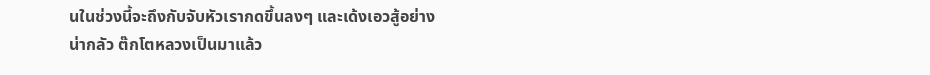นในช่วงนี้จะถึงกับจับหัวเรากดขึ้นลงๆ และเด้งเอวสู้อย่างน่ากลัว ต๊กโตหลวงเป็นมาแล้ว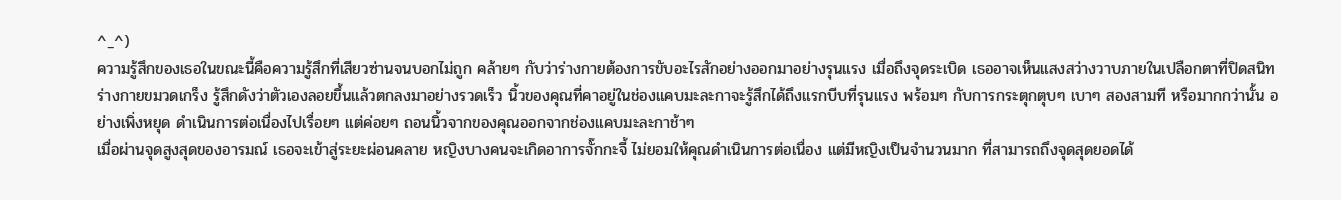^_^)
ความรู้สึกของเธอในขณะนี้คือความรู้สึกที่เสียวซ่านจนบอกไม่ถูก คล้ายๆ กับว่าร่างกายต้องการขับอะไรสักอย่างออกมาอย่างรุนแรง เมื่อถึงจุดระเบิด เธออาจเห็นแสงสว่างวาบภายในเปลือกตาที่ปิดสนิท ร่างกายขมวดเกร็ง รู้สึกดังว่าตัวเองลอยขึ้นแล้วตกลงมาอย่างรวดเร็ว นิ้วของคุณที่คาอยู่ในช่องแคบมะละกาจะรู้สึกได้ถึงแรกบีบที่รุนแรง พร้อมๆ กับการกระตุกตุบๆ เบาๆ สองสามที หรือมากกว่านั้น อย่างเพิ่งหยุด ดำเนินการต่อเนื่องไปเรื่อยๆ แต่ค่อยๆ ถอนนิ้วจากของคุณออกจากช่องแคบมะละกาช้าๆ
เมื่อผ่านจุดสูงสุดของอารมณ์ เธอจะเข้าสู่ระยะผ่อนคลาย หญิงบางคนจะเกิดอาการจั๊กกะจี้ ไม่ยอมให้คุณดำเนินการต่อเนื่อง แต่มีหญิงเป็นจำนวนมาก ที่สามารถถึงจุดสุดยอดได้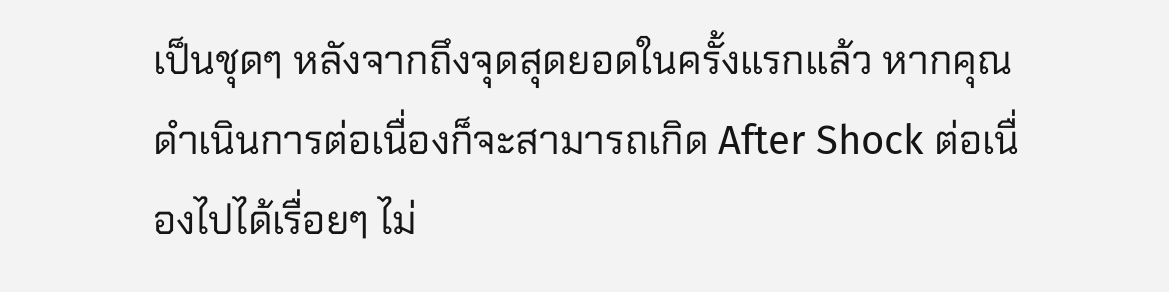เป็นชุดๆ หลังจากถึงจุดสุดยอดในครั้งแรกแล้ว หากคุณดำเนินการต่อเนื่องก็จะสามารถเกิด After Shock ต่อเนื่องไปได้เรื่อยๆ ไม่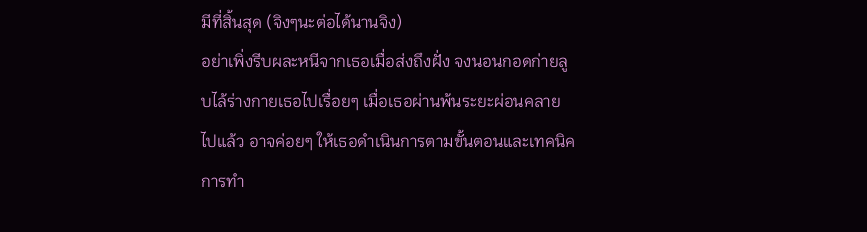มีที่สิ้นสุด (จิงๆนะต่อได้นานจิง)
อย่าเพิ่งรีบผละหนีจากเธอเมื่อส่งถึงฝั่ง จงนอนกอดก่ายลูบไล้ร่างกายเธอไปเรื่อยๆ เมื่อเธอผ่านพ้นระยะผ่อนคลายไปแล้ว อาจค่อยๆ ให้เธอดำเนินการตามขั้นตอนและเทคนิคการทำ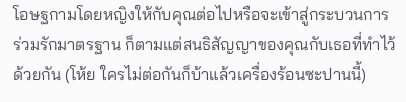โอษฐกามโดยหญิงให้กับคุณต่อไปหรือจะเข้าสู่กระบวนการร่วมรักมาตรฐาน ก็ตามแต่สนธิสัญญาของคุณกับเธอที่ทำไว้ด้วยกัน (โห้ย ใครไม่ต่อกันก็บ้าแล้วเครื่องร้อนซะปานนี้)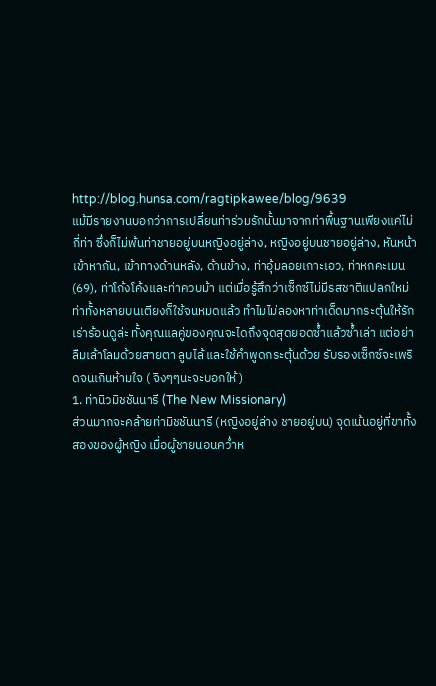http://blog.hunsa.com/ragtipkawee/blog/9639
แม้มีรายงานบอกว่าการเปลี่ยนท่าร่วมรักนั้นมาจากท่าพื้นฐานเพียงแค่ไม่กี่ท่า ซึ่งก็ไม่พ้นท่าชายอยู่บนหญิงอยู่ล่าง, หญิงอยู่บนชายอยู่ล่าง, หันหน้าเข้าหากัน, เข้าทางด้านหลัง, ด้านข้าง, ท่าอุ้มลอยเกาะเอว, ท่าหกคะเมน (69), ท่าโก้งโค้งและท่าควบม้า แต่เมื่อรู้สึกว่าเซ็กซ์ไม่มีรสชาติแปลกใหม่ ท่าทั้งหลายบนเตียงก็ใช้จนหมดแล้ว ทำไมไม่ลองหาท่าเด็ดมากระตุ้นให้รักเร่าร้อนดูล่ะ ทั้งคุณแลคู่ของคุณจะไดถึงจุดสุดยอดซ้ำแล้วซ้ำเล่า แต่อย่าลืมเล้าโลมด้วยสายตา ลูบไล้ และใช้คำพูดกระตุ้นด้วย รับรองเซ็กซ์จะเพริดจนเกินห้ามใจ ( จิงๆๆนะจะบอกให้ )
1. ท่านิวมิชชันนารี (The New Missionary)
ส่วนมากจะคล้ายท่ามิชชันนารี (หญิงอยู่ล่าง ชายอยู่บน) จุดเน้นอยู่ที่ขาทั้งสองของผู้หญิง เมื่อผู้ชายนอนคว่ำห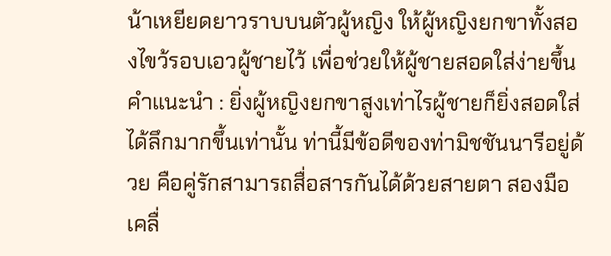น้าเหยียดยาวราบบนตัวผู้หญิง ให้ผู้หญิงยกขาทั้งสองไขว้รอบเอวผู้ชายไว้ เพื่อช่วยให้ผู้ชายสอดใส่ง่ายขึ้น
คำแนะนำ : ยิ่งผู้หญิงยกขาสูงเท่าไรผู้ชายก็ยิ่งสอดใส่ได้ลึกมากขึ้นเท่านั้น ท่านี้มีข้อดีของท่ามิชชันนารีอยู่ด้วย คือคู่รักสามารถสื่อสารกันได้ด้วยสายตา สองมือเคลื่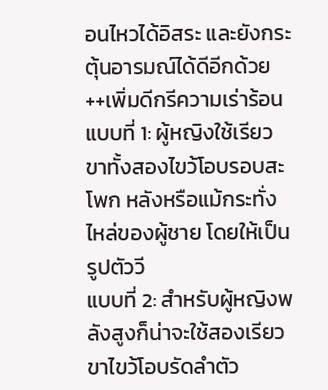อนไหวได้อิสระ และยังกระตุ้นอารมณ์ได้ดีอีกด้วย
++เพิ่มดีกรีความเร่าร้อน
แบบที่ 1: ผู้หญิงใช้เรียวขาทั้งสองไขว้โอบรอบสะโพก หลังหรือแม้กระทั่งไหล่ของผู้ชาย โดยให้เป็นรูปตัววี
แบบที่ 2: สำหรับผู้หญิงพลังสูงก็น่าจะใช้สองเรียวขาไขว้โอบรัดลำตัว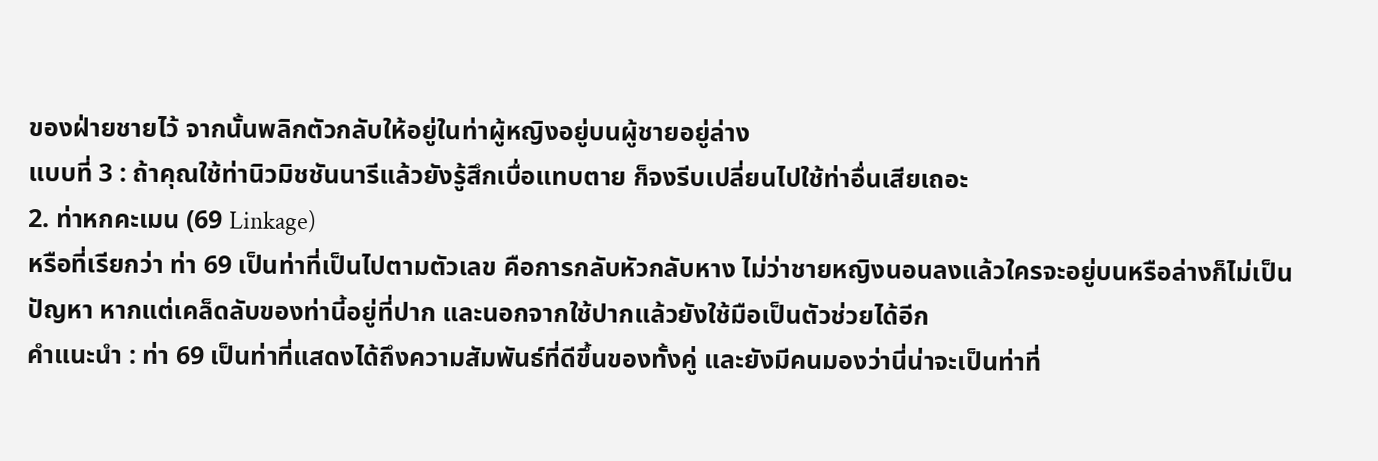ของฝ่ายชายไว้ จากนั้นพลิกตัวกลับให้อยู่ในท่าผู้หญิงอยู่บนผู้ชายอยู่ล่าง
แบบที่ 3 : ถ้าคุณใช้ท่านิวมิชชันนารีแล้วยังรู้สึกเบื่อแทบตาย ก็จงรีบเปลี่ยนไปใช้ท่าอื่นเสียเถอะ
2. ท่าหกคะเมน (69 Linkage)
หรือที่เรียกว่า ท่า 69 เป็นท่าที่เป็นไปตามตัวเลข คือการกลับหัวกลับหาง ไม่ว่าชายหญิงนอนลงแล้วใครจะอยู่บนหรือล่างก็ไม่เป็นปัญหา หากแต่เคล็ดลับของท่านี้อยู่ที่ปาก และนอกจากใช้ปากแล้วยังใช้มือเป็นตัวช่วยได้อีก
คำแนะนำ : ท่า 69 เป็นท่าที่แสดงได้ถึงความสัมพันธ์ที่ดีขึ้นของทั้งคู่ และยังมีคนมองว่านี่น่าจะเป็นท่าที่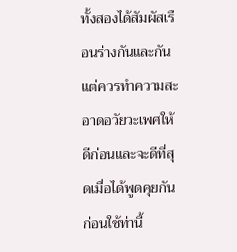ทั้งสองได้สัมผัสเรือนร่างกันและกัน แต่ควรทำความสะอาดอวัยวะเพศให้ดีก่อนและจะดีที่สุดเมื่อได้พูดคุยกันก่อนใช้ท่านี้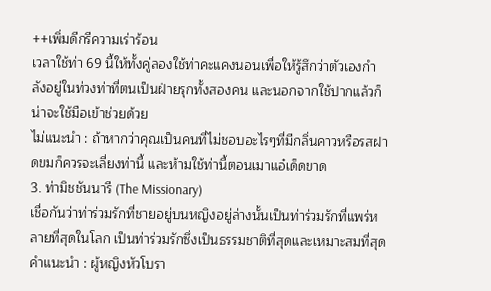++เพิ่มดีกรีความเร่าร้อน
เวลาใช้ท่า 69 นี้ให้ทั้งคู่ลองใช้ท่าคะแคงนอนเพื่อให้รู้สึกว่าตัวเองกำลังอยู่ในท่วงท่าที่ตนเป็นฝ่ายรุกทั้งสองคน และนอกจากใช้ปากแล้วก็น่าจะใช้มือเข้าช่วยด้วย
ไม่แนะนำ : ถ้าหากว่าคุณเป็นคนที่ไม่ชอบอะไรๆที่มีกลิ่นคาวหรือรสฝาดขมก็ควรจะเลี่ยงท่านี้ และห้ามใช้ท่านี้ตอนเมาแอ๋เด็ดขาด
3. ท่ามิชชันนารี (The Missionary)
เชื่อกันว่าท่าร่วมรักที่ชายอยู่บนหญิงอยู่ล่างนั้นเป็นท่าร่วมรักที่แพร่หลายที่สุดในโลก เป็นท่าร่วมรักซึ่งเป็นธรรมชาติที่สุดและเหมาะสมที่สุด
คำแนะนำ : ผู้หญิงหัวโบรา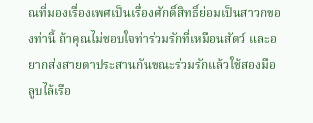ณที่มองเรื่องเพศเป็นเรื่องศักดิ์สิทธิ์ย่อมเป็นสาวกของท่านี้ ถ้าคุณไม่ชอบใจท่าร่วมรักที่เหมือนสัตว์ และอยากส่งสายตาประสานกันขณะร่วมรักแล้วใช้สองมือลูบไล้เรือ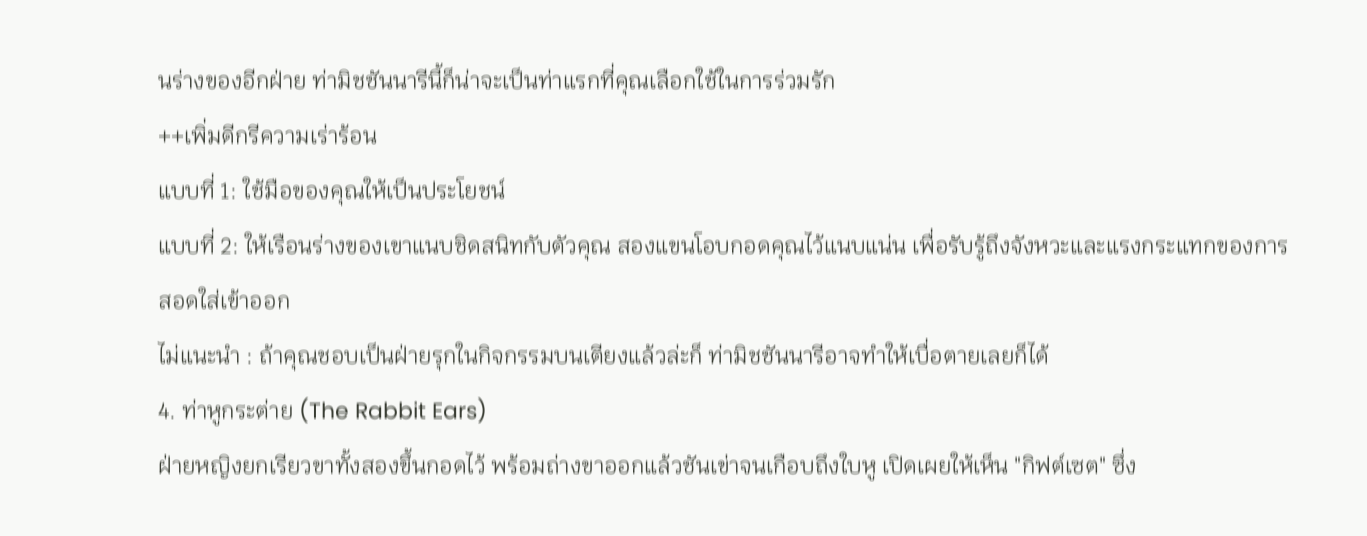นร่างของอีกฝ่าย ท่ามิชชันนารีนี้ก็น่าจะเป็นท่าแรกที่คุณเลือกใช้ในการร่วมรัก
++เพิ่มดีกรีความเร่าร้อน
แบบที่ 1: ใช้มือของคุณให้เป็นประโยชน์
แบบที่ 2: ให้เรือนร่างของเขาแนบชิดสนิทกับตัวคุณ สองแขนโอบกอดคุณไว้แนบแน่น เพื่อรับรู้ถึงจังหวะและแรงกระแทกของการสอดใส่เข้าออก
ไม่แนะนำ : ถ้าคุณชอบเป็นฝ่ายรุกในกิจกรรมบนเตียงแล้วล่ะก็ ท่ามิชชันนารีอาจทำให้เบื่อตายเลยก็ได้
4. ท่าหูกระต่าย (The Rabbit Ears)
ฝ่ายหญิงยกเรียวขาทั้งสองขึ้นกอดไว้ พร้อมถ่างขาออกแล้วชันเข่าจนเกือบถึงใบหู เปิดเผยให้เห็น "กิฟต์เซต" ซึ่ง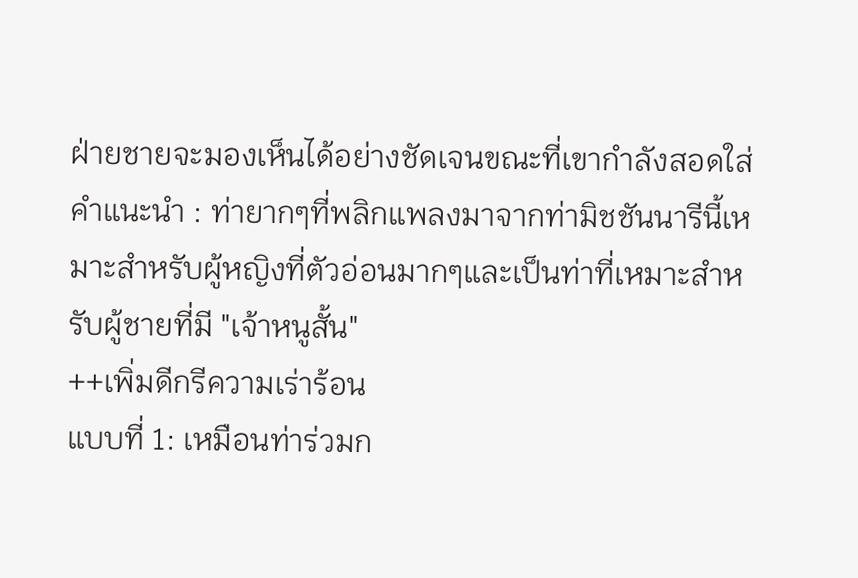ฝ่ายชายจะมองเห็นได้อย่างชัดเจนขณะที่เขากำลังสอดใส่
คำแนะนำ : ท่ายากๆที่พลิกแพลงมาจากท่ามิชชันนารีนี้เหมาะสำหรับผู้หญิงที่ตัวอ่อนมากๆและเป็นท่าที่เหมาะสำหรับผู้ชายที่มี "เจ้าหนูสั้น"
++เพิ่มดีกรีความเร่าร้อน
แบบที่ 1: เหมือนท่าร่วมก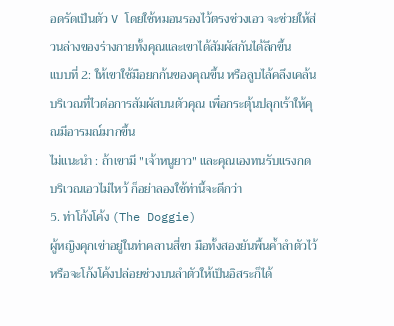อดรัดเป็นตัว V โดยใช้หมอนรองไว้ตรงช่วงเอว จะช่วยให้ส่วนล่างของร่างกายทั้งคุณและเขาได้สัมผัสกันได้ลึกขึ้น
แบบที่ 2: ให้เขาใช้มือยกก้นของคุณขึ้น หรือลูบไล้คลึงเคล้นบริเวณที่ไวต่อการสัมผัสบนตัวคุณ เพื่อกระตุ้นปลุกเร้าให้คุณมีอารมณ์มากขึ้น
ไม่แนะนำ : ถ้าเขามี "เจ้าหนูยาว" และคุณเองทนรับแรงกดบริเวณเอวไม่ไหว้ ก็อย่าลองใช้ท่านี้จะดีกว่า
5. ท่าโก้งโค้ง (The Doggie)
ผู้หญิงคุกเข่าอยู่ในท่าคลานสี่ขา มือทั้งสองยันพื้นค้ำลำตัวไว้ หรือจะโก้งโค้งปล่อยช่วงบนลำตัวให้เป็นอิสระก็ได้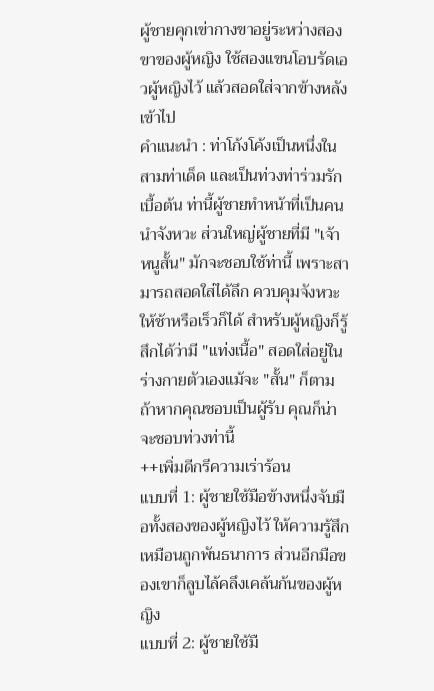ผู้ชายคุกเข่ากางขาอยู่ระหว่างสองขาของผู้หญิง ใช้สองแขนโอบรัดเอวผู้หญิงไว้ แล้วสอดใส่จากข้างหลังเข้าไป
คำแนะนำ : ท่าโก้งโค้งเป็นหนึ่งในสามท่าเด็ด และเป็นท่วงท่าร่วมรักเบื้อต้น ท่านี้ผู้ชายทำหน้าที่เป็นคนนำจังหวะ ส่วนใหญ่ผู้ชายที่มี "เจ้าหนูสั้น" มักจะชอบใช้ท่านี้ เพราะสามารถสอดใส่ได้ลึก ควบคุมจังหวะให้ช้าหรือเร็วก็ได้ สำหรับผู้หญิงก็รู้สึกได้ว่ามี "แท่งเนื้อ" สอดใส่อยู่ในร่างกายตัวเองแม้จะ "สั้น" ก็ตาม ถ้าหากคุณชอบเป็นผู้รับ คุณก็น่าจะชอบท่วงท่านี้
++เพิ่มดีกรีความเร่าร้อน
แบบที่ 1: ผู้ชายใช้มือข้างหนึ่งจับมือทั้งสองของผู้หญิงไว้ ให้ความรู้สึกเหมือนถูกพันธนาการ ส่วนอีกมือของเขาก็ลูบไล้คลึงเคล้นก้นของผู้หญิง
แบบที่ 2: ผู้ชายใช้มื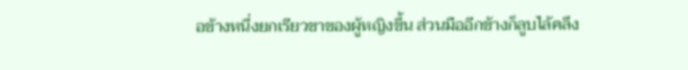อข้างหนึ่งยกเรียวขาของผู้หญิงขึ้น ส่วนมืออีกข้างก็ลูบไล้คลึง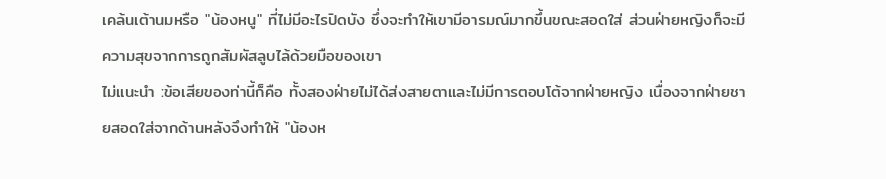เคล้นเต้านมหรือ "น้องหนู" ที่ไม่มีอะไรปิดบัง ซึ่งจะทำให้เขามีอารมณ์มากขึ้นขณะสอดใส่ ส่วนฝ่ายหญิงก็จะมีความสุขจากการถูกสัมผัสลูบไล้ด้วยมือของเขา
ไม่แนะนำ :ข้อเสียของท่านี้ก็คือ ทั้งสองฝ่ายไม่ได้ส่งสายตาและไม่มีการตอบโต้จากฝ่ายหญิง เนื่องจากฝ่ายชายสอดใส่จากด้านหลังจึงทำให้ "น้องห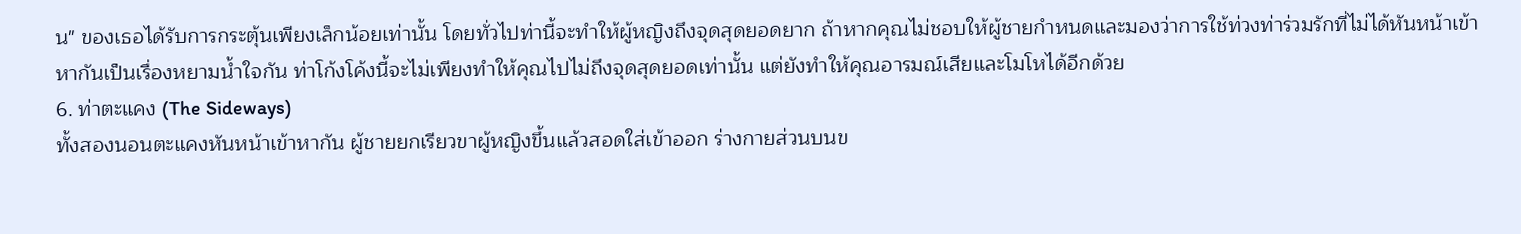น" ของเธอได้รับการกระตุ้นเพียงเล็กน้อยเท่านั้น โดยทั่วไปท่านี้จะทำให้ผู้หญิงถึงจุดสุดยอดยาก ถ้าหากคุณไม่ชอบให้ผู้ชายกำหนดและมองว่าการใช้ท่วงท่าร่วมรักที่ไม่ได้หันหน้าเข้าหากันเป็นเรื่องหยามน้ำใจกัน ท่าโก้งโค้งนี้จะไม่เพียงทำให้คุณไปไม่ถึงจุดสุดยอดเท่านั้น แต่ยังทำให้คุณอารมณ์เสียและโมโหได้อีกด้วย
6. ท่าตะแคง (The Sideways)
ทั้งสองนอนตะแคงหันหน้าเข้าหากัน ผู้ชายยกเรียวขาผู้หญิงขึ้นแล้วสอดใส่เข้าออก ร่างกายส่วนบนข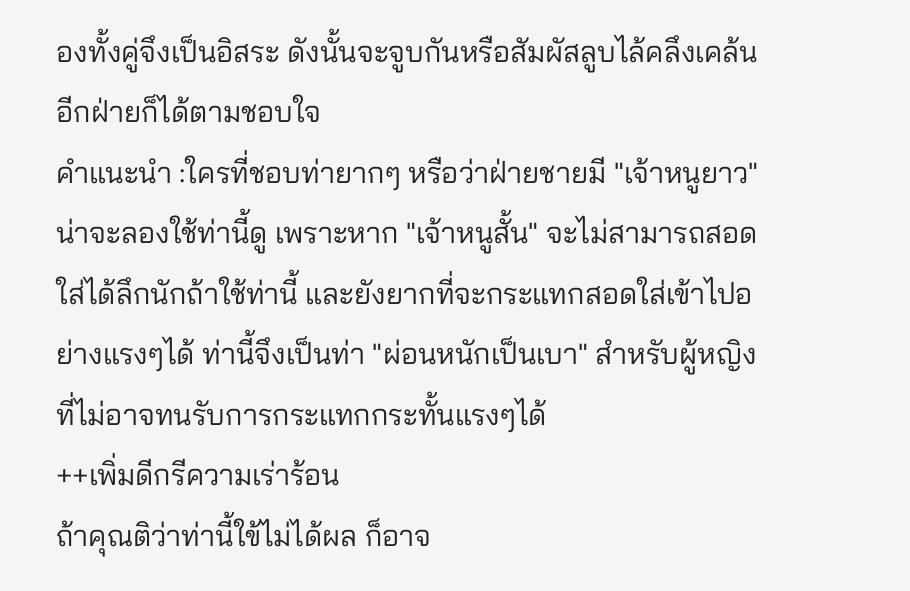องทั้งคู่จึงเป็นอิสระ ดังนั้นจะจูบกันหรือสัมผัสลูบไล้คลึงเคล้นอีกฝ่ายก็ได้ตามชอบใจ
คำแนะนำ :ใครที่ชอบท่ายากๆ หรือว่าฝ่ายชายมี "เจ้าหนูยาว" น่าจะลองใช้ท่านี้ดู เพราะหาก "เจ้าหนูสั้น" จะไม่สามารถสอดใส่ได้ลึกนักถ้าใช้ท่านี้ และยังยากที่จะกระแทกสอดใส่เข้าไปอย่างแรงๆได้ ท่านี้จึงเป็นท่า "ผ่อนหนักเป็นเบา" สำหรับผู้หญิงที่ไม่อาจทนรับการกระแทกกระทั้นแรงๆได้
++เพิ่มดีกรีความเร่าร้อน
ถ้าคุณติว่าท่านี้ใข้ไม่ได้ผล ก็อาจ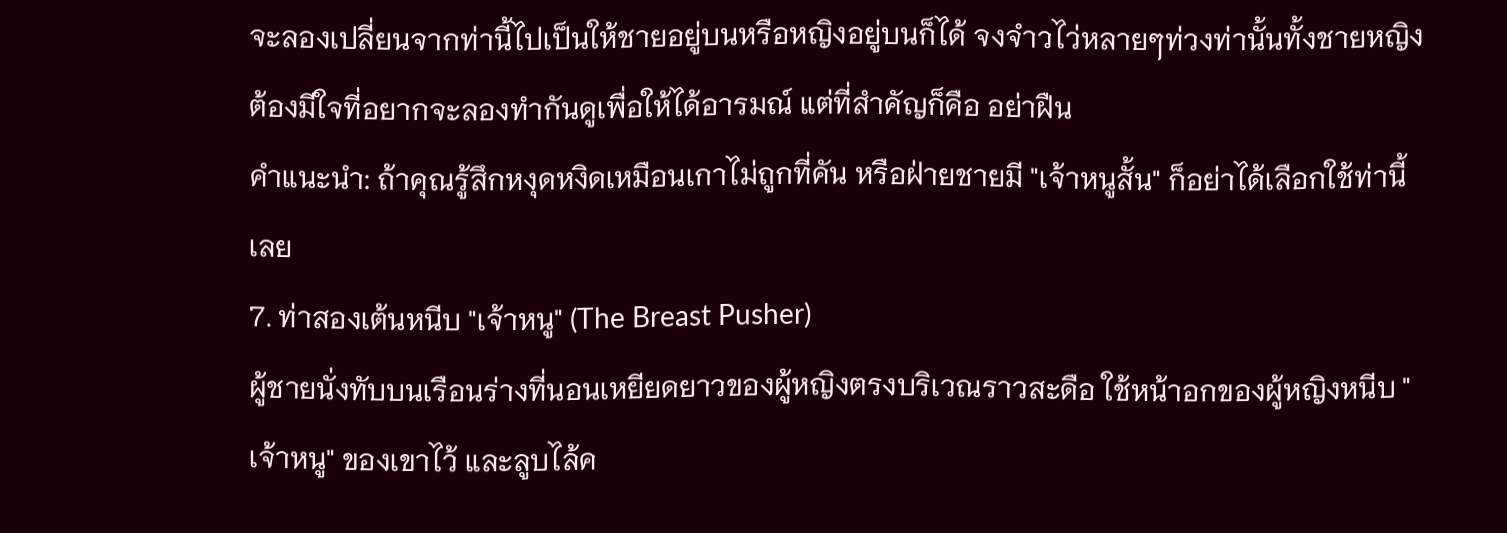จะลองเปลี่ยนจากท่านี้ไปเป็นให้ชายอยู่บนหรือหญิงอยู่บนก็ได้ จงจำวไว่หลายๆท่วงท่านั้นทั้งชายหญิงต้องมีใจที่อยากจะลองทำกันดูเพื่อให้ได้อารมณ์ แต่ที่สำคัญก็คือ อย่าฝืน
คำแนะนำ: ถ้าคุณรู้สึกหงุดหงิดเหมือนเกาไม่ถูกที่คัน หรือฝ่ายชายมี "เจ้าหนูสั้น" ก็อย่าได้เลือกใช้ท่านี้เลย
7. ท่าสองเต้นหนีบ "เจ้าหนู" (The Breast Pusher)
ผู้ชายนั่งทับบนเรือนร่างที่นอนเหยียดยาวของผู้หญิงตรงบริเวณราวสะดือ ใช้หน้าอกของผู้หญิงหนีบ "เจ้าหนู" ของเขาไว้ และลูบไล้ค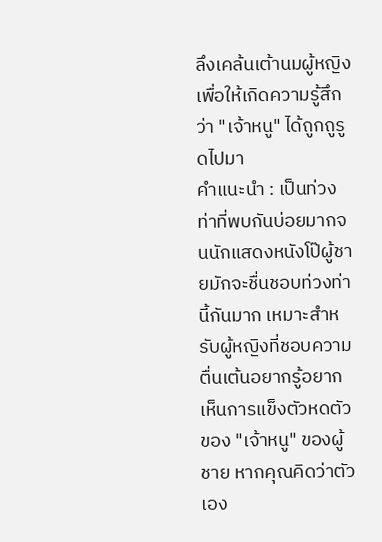ลึงเคล้นเต้านมผู้หญิงเพื่อให้เกิดความรู้สึกว่า "เจ้าหนู" ได้ถูกถูรูดไปมา
คำแนะนำ : เป็นท่วงท่าที่พบกันบ่อยมากจนนักแสดงหนังโป๊ผู้ชายมักจะชื่นชอบท่วงท่านี้กันมาก เหมาะสำหรับผู้หญิงที่ชอบความตื่นเต้นอยากรู้อยากเห็นการแข็งตัวหดตัวของ "เจ้าหนู" ของผู้ชาย หากคุณคิดว่าตัวเอง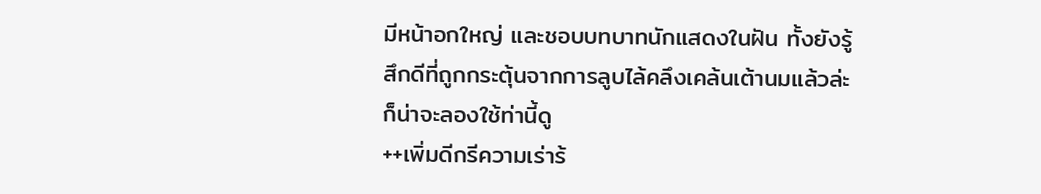มีหน้าอกใหญ่ และชอบบทบาทนักแสดงในฝัน ทั้งยังรู้สึกดีที่ถูกกระตุ้นจากการลูบไล้คลึงเคล้นเต้านมแล้วล่ะก็น่าจะลองใช้ท่านี้ดู
++เพิ่มดีกรีความเร่าร้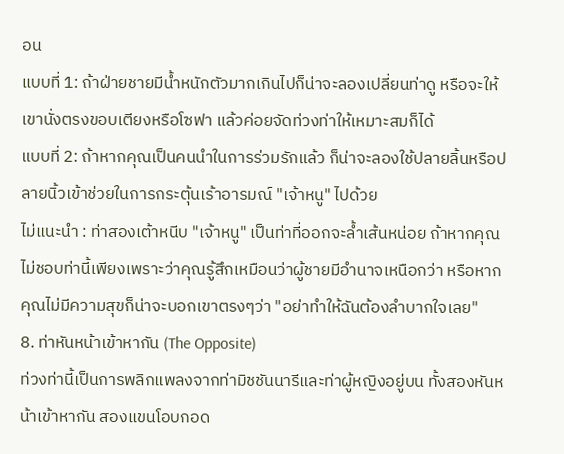อน
แบบที่ 1: ถ้าฝ่ายชายมีน้ำหนักตัวมากเกินไปก็น่าจะลองเปลี่ยนท่าดู หรือจะให้เขานั่งตรงขอบเตียงหรือโซฟา แล้วค่อยจัดท่วงท่าให้เหมาะสมก็ได้
แบบที่ 2: ถ้าหากคุณเป็นคนนำในการร่วมรักแล้ว ก็น่าจะลองใช้ปลายลิ้นหรือปลายนิ้วเข้าช่วยในการกระตุ้นเร้าอารมณ์ "เจ้าหนู" ไปด้วย
ไม่แนะนำ : ท่าสองเต้าหนีบ "เจ้าหนู" เป็นท่าที่ออกจะล้ำเส้นหน่อย ถ้าหากคุณไม่ชอบท่านี้เพียงเพราะว่าคุณรู้สึกเหมือนว่าผู้ชายมีอำนาจเหนือกว่า หรือหากคุณไม่มีความสุขก็น่าจะบอกเขาตรงๆว่า "อย่าทำให้ฉันต้องลำบากใจเลย"
8. ท่าหันหน้าเข้าหากัน (The Opposite)
ท่วงท่านี้เป็นการพลิกแพลงจากท่ามิชชันนารีและท่าผู้หญิงอยู่บน ทั้งสองหันหน้าเข้าหากัน สองแขนโอบกอด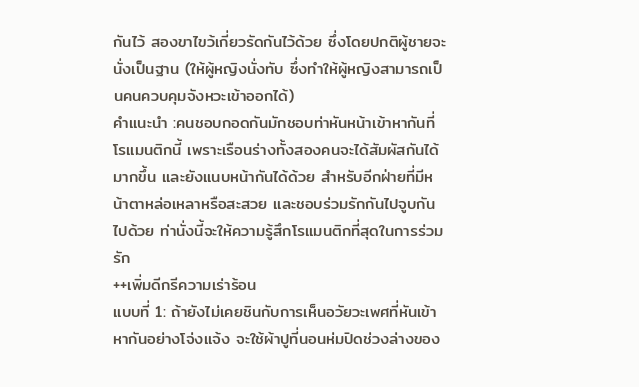กันไว้ สองขาไขว้เกี่ยวรัดกันไว้ด้วย ซึ่งโดยปกติผู้ชายจะนั่งเป็นฐาน (ให้ผู้หญิงนั่งทับ ซึ่งทำให้ผู้หญิงสามารถเป็นคนควบคุมจังหวะเข้าออกได้)
คำแนะนำ :คนชอบกอดกันมักชอบท่าหันหน้าเข้าหากันที่โรแมนติกนี้ เพราะเรือนร่างทั้งสองคนจะได้สัมผัสกันได้มากขึ้น และยังแนบหน้ากันได้ด้วย สำหรับอีกฝ่ายที่มีหน้าตาหล่อเหลาหรือสะสวย และชอบร่วมรักกันไปจูบกันไปด้วย ท่านั่งนี้จะให้ความรู้สึกโรแมนติกที่สุดในการร่วมรัก
++เพิ่มดีกรีความเร่าร้อน
แบบที่ 1: ถ้ายังไม่เคยชินกับการเห็นอวัยวะเพศที่หันเข้าหากันอย่างโจ่งแจ้ง จะใช้ผ้าปูที่นอนห่มปิดช่วงล่างของ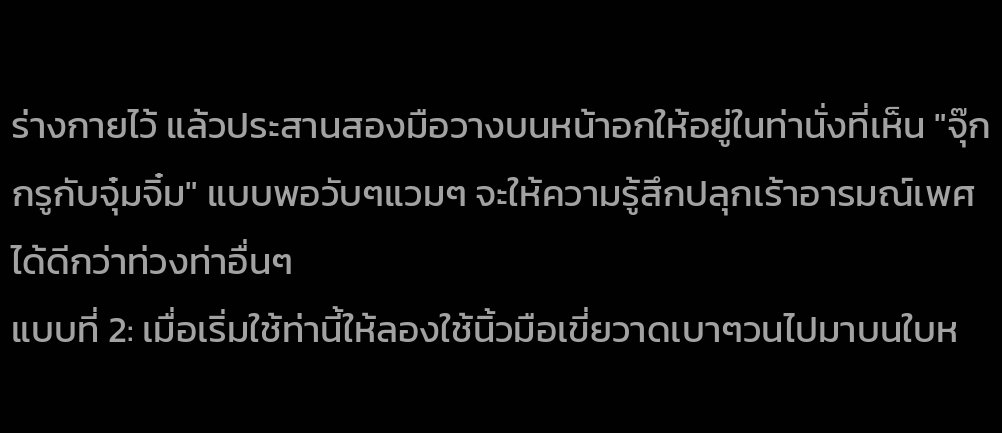ร่างกายไว้ แล้วประสานสองมือวางบนหน้าอกให้อยู่ในท่านั่งที่เห็น "จุ๊กกรูกับจุ๋มจิ๋ม" แบบพอวับๆแวมๆ จะให้ความรู้สึกปลุกเร้าอารมณ์เพศได้ดีกว่าท่วงท่าอื่นๆ
แบบที่ 2: เมื่อเริ่มใช้ท่านี้ให้ลองใช้นิ้วมือเขี่ยวาดเบาๆวนไปมาบนใบห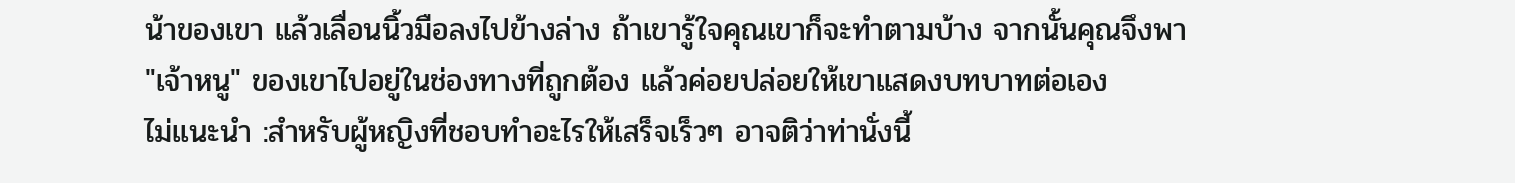น้าของเขา แล้วเลื่อนนิ้วมือลงไปข้างล่าง ถ้าเขารู้ใจคุณเขาก็จะทำตามบ้าง จากนั้นคุณจึงพา "เจ้าหนู" ของเขาไปอยู่ในช่องทางที่ถูกต้อง แล้วค่อยปล่อยให้เขาแสดงบทบาทต่อเอง
ไม่แนะนำ :สำหรับผู้หญิงที่ชอบทำอะไรให้เสร็จเร็วๆ อาจติว่าท่านั่งนี้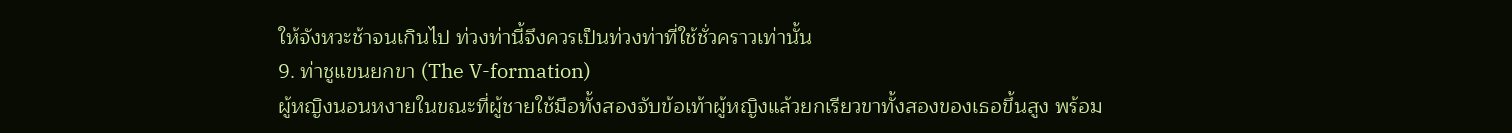ให้จังหวะช้าจนเกินไป ท่วงท่านี้จึงควรเป็นท่วงท่าที่ใช้ชั่วคราวเท่านั้น
9. ท่าชูแขนยกขา (The V-formation)
ผู้หญิงนอนหงายในขณะที่ผู้ชายใช้มือทั้งสองจับข้อเท้าผู้หญิงแล้วยกเรียวขาทั้งสองของเธอขึ้นสูง พร้อม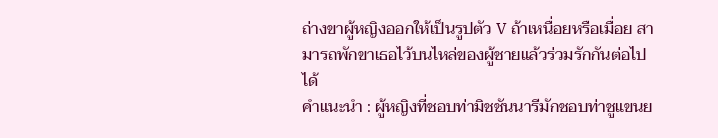ถ่างขาผู้หญิงออกให้เป็นรูปตัว V ถ้าเหนื่อยหรือเมื่อย สามารถพักขาเธอไว้บนไหล่ของผู้ชายแล้วร่วมรักกันต่อไปได้
คำแนะนำ : ผู้หญิงที่ชอบท่ามิชชันนารีมักชอบท่าชูแขนย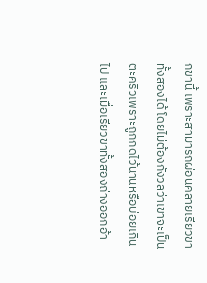กขานี้ เพราะสามารถผ่อนคลายเรียวขาทั้งสองได้ โดยไม่ต้องกังวลว่าเขาจะเป็นตะคริวเพราะถูกกดไว้นานหรือบ่อยเกินไป และเมื่อเรียวขาทั้งสองถ่างออกอ้า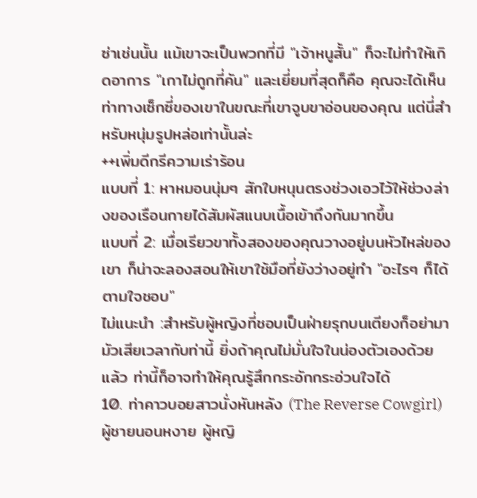ซ่าเช่นนั้น แม้เขาจะเป็นพวกที่มี "เจ้าหนูสั้น" ก็จะไม่ทำให้เกิดอาการ "เกาไม่ถูกที่คัน" และเยี่ยมที่สุดก็คือ คุณจะได้เห็นท่าทางเซ็กซี่ของเขาในขณะที่เขาจูบขาอ่อนของคุณ แต่นี่สำหรับหนุ่มรูปหล่อเท่านั้นล่ะ
++เพิ่มดีกรีความเร่าร้อน
แบบที่ 1: หาหมอนนุ่มๆ สักใบหนุนตรงช่วงเอวไว้ให้ช่วงล่างของเรือนกายได้สัมผัสแนบเนื้อเข้าถึงกันมากขึ้น
แบบที่ 2: เมื่อเรียวขาทั้งสองของคุณวางอยู่บนหัวไหล่ของเขา ก็น่าจะลองสอนให้เขาใช้มือที่ยังว่างอยู่ทำ "อะไรๆ ก็ได้ตามใจชอบ"
ไม่แนะนำ :สำหรับผู้หญิงที่ชอบเป็นฝ่ายรุกบนเตียงก็อย่ามามัวเสียเวลากับท่านี้ ยิ่งถ้าคุณไม่มั่นใจในน่องตัวเองด้วยแล้ว ท่านี้ก็อาจทำให้คุณรู้สึกกระอักกระอ่วนใจได้
10. ท่าคาวบอยสาวนั่งหันหลัง (The Reverse Cowgirl)
ผู้ชายนอนหงาย ผู้หญิ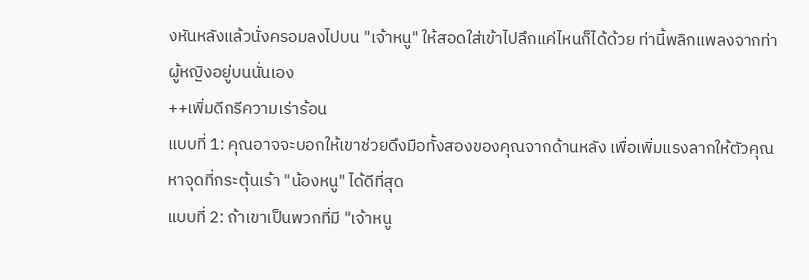งหันหลังแล้วนั่งครอมลงไปบน "เจ้าหนู" ให้สอดใส่เข้าไปลึกแค่ไหนก็ได้ด้วย ท่านี้พลิกแพลงจากท่าผู้หญิงอยู่บนนั่นเอง
++เพิ่มดีกรีความเร่าร้อน
แบบที่ 1: คุณอาจจะบอกให้เขาช่วยดึงมือทั้งสองของคุณจากด้านหลัง เพื่อเพิ่มแรงลากให้ตัวคุณ หาจุดที่กระตุ้นเร้า "น้องหนู" ได้ดีที่สุด
แบบที่ 2: ถ้าเขาเป็นพวกที่มี "เจ้าหนู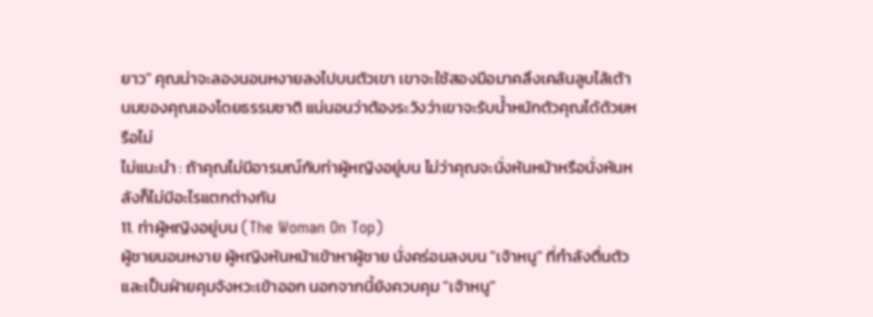ยาว" คุณน่าจะลองนอนหงายลงไปบนตัวเขา เขาจะใช้สองมือมาคลึงเคล้นลูบไล้เต้านมของคุณเองโดยธรรมชาติ แน่นอนว่าต้องระวังว่าเขาจะรับน้ำหนักตัวคุณได้ด้วยหรือไม่
ไม่แนะนำ : ถ้าคุณไม่มีอารมณ์กับท่าผู้หญิงอยู่บน ไม่ว่าคุณจะนั่งหันหน้าหรือนั่งหันหลังก็ไม่มีอะไรแตกต่างกัน
11. ท่าผู้หญิงอยู่บน (The Woman On Top)
ผู้ชายนอนหงาย ผู้หญิงหันหน้าเข้าหาผู้ชาย นั่งคร่อมลงบน "เจ้าหนู" ที่กำลังตื่นตัว และเป็นฝ่ายคุมจังหวะเข้าออก นอกจากนี้ยังควบคุม "เจ้าหนู"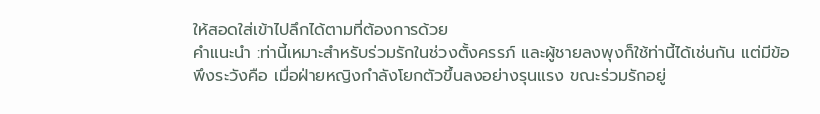ให้สอดใส่เข้าไปลึกได้ตามที่ต้องการด้วย
คำแนะนำ :ท่านี้เหมาะสำหรับร่วมรักในช่วงตั้งครรภ์ และผู้ชายลงพุงก็ใช้ท่านี้ได้เช่นกัน แต่มีข้อพึงระวังคือ เมื่อฝ่ายหญิงกำลังโยกตัวขึ้นลงอย่างรุนแรง ขณะร่วมรักอยู่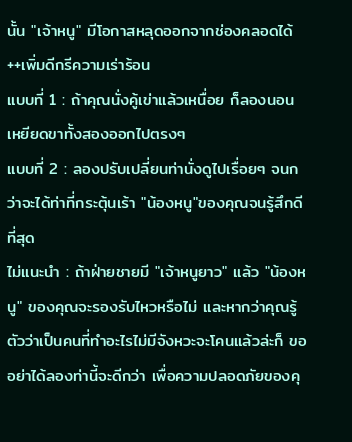นั้น "เจ้าหนู" มีโอกาสหลุดออกจากช่องคลอดได้
++เพิ่มดีกรีความเร่าร้อน
แบบที่ 1 : ถ้าคุณนั่งคู้เข่าแล้วเหนื่อย ก็ลองนอนเหยียดขาทั้งสองออกไปตรงๆ
แบบที่ 2 : ลองปรับเปลี่ยนท่านั่งดูไปเรื่อยๆ จนกว่าจะได้ท่าที่กระตุ้นเร้า "น้องหนู"ของคุณจนรู้สึกดีที่สุด
ไม่แนะนำ : ถ้าฝ่ายชายมี "เจ้าหนูยาว" แล้ว "น้องหนู" ของคุณจะรองรับไหวหรือไม่ และหากว่าคุณรู้ตัวว่าเป็นคนที่ทำอะไรไม่มีจังหวะจะโคนแล้วล่ะก็ ขออย่าได้ลองท่านี้จะดีกว่า เพื่อความปลอดภัยของคุ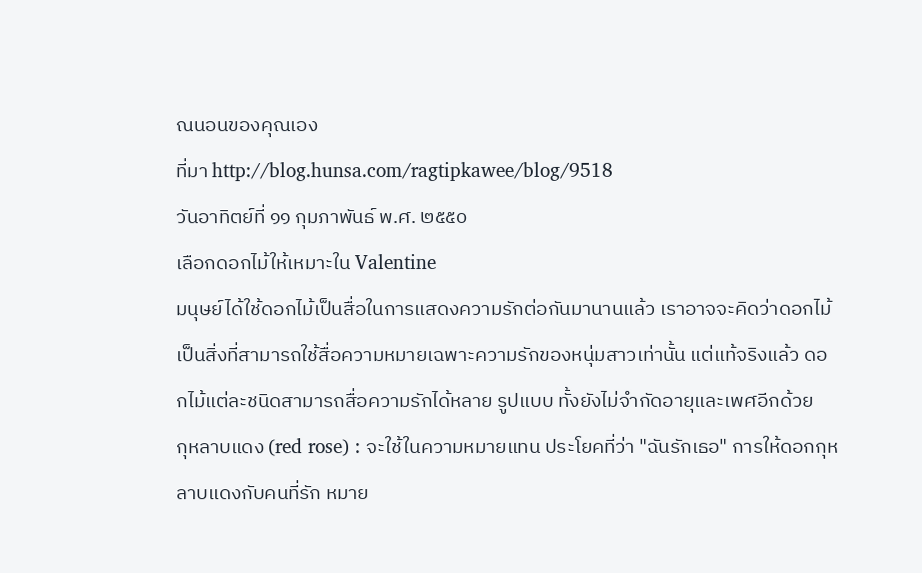ณนอนของคุณเอง
ที่มา http://blog.hunsa.com/ragtipkawee/blog/9518
วันอาทิตย์ที่ ๑๑ กุมภาพันธ์ พ.ศ. ๒๕๕๐
เลือกดอกไม้ให้เหมาะใน Valentine
มนุษย์ได้ใช้ดอกไม้เป็นสื่อในการแสดงความรักต่อกันมานานแล้ว เราอาจจะคิดว่าดอกไม้เป็นสิ่งที่สามารถใช้สื่อความหมายเฉพาะความรักของหนุ่มสาวเท่านั้น แต่แท้จริงแล้ว ดอกไม้แต่ละชนิดสามารถสื่อความรักได้หลาย รูปแบบ ทั้งยังไม่จำกัดอายุและเพศอีกด้วย
กุหลาบแดง (red rose) : จะใช้ในความหมายแทน ประโยคที่ว่า "ฉันรักเธอ" การให้ดอกกุหลาบแดงกับคนที่รัก หมาย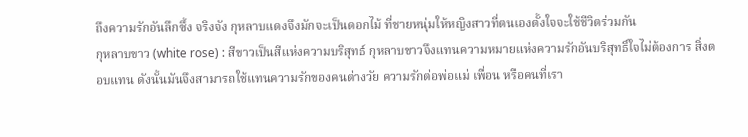ถึงความรักอันลึกซึ้ง จริงจัง กุหลาบแดงจึงมักจะเป็นดอกไม้ ที่ชายหนุ่มให้หญิงสาวที่ตนเองตั้งใจจะใช้ชีวิตร่วมกัน
กุหลาบขาว (white rose) : สีขาวเป็นสีแห่งความบริสุทธ์ กุหลาบขาวจึงแทนความหมายแห่งความรักอันบริสุทธิ์ใจไม่ต้องการ สิ่งตอบแทน ดังนั้นมันจึงสามารถใช้แทนความรักของคนต่างวัย ความรักต่อพ่อแม่ เพื่อน หรือคนที่เรา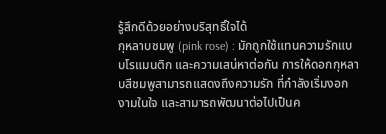รู้สึกดีด้วยอย่างบริสุทธิ์ใจได้
กุหลาบชมพู (pink rose) : มักถูกใช้แทนความรักแบบโรแมนติก และความเสน่หาต่อกัน การให้ดอกกุหลาบสีชมพูสามารถแสดงถึงความรัก ที่กำลังเริ่มงอกงามในใจ และสามารถพัฒนาต่อไปเป็นค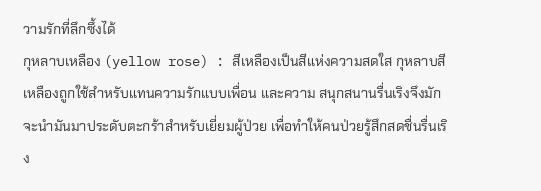วามรักที่ลึกซึ้งได้
กุหลาบเหลือง (yellow rose) : สีเหลืองเป็นสีแห่งความสดใส กุหลาบสีเหลืองถูกใช้สำหรับแทนความรักแบบเพื่อน และความ สนุกสนานรื่นเริงจึงมักจะนำมันมาประดับตะกร้าสำหรับเยี่ยมผู้ป่วย เพื่อทำให้คนป่วยรู้สึกสดชื่นรื่นเริง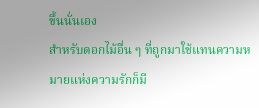ขึ้นนั่นเอง
สำหรับดอกไม้อื่น ๆ ที่ถูกมาใช้แทนความหมายแห่งความรักก็มี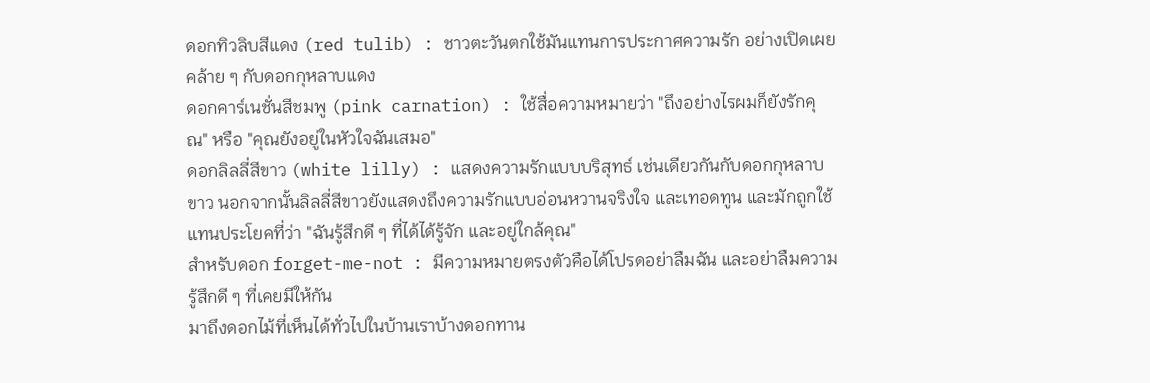ดอกทิวลิบสีแดง (red tulib) : ชาวตะวันตกใช้มันแทนการประกาศความรัก อย่างเปิดเผย คล้าย ๆ กับดอกกุหลาบแดง
ดอกคาร์เนชั่นสีชมพู (pink carnation) : ใช้สื่อความหมายว่า "ถึงอย่างไรผมก็ยังรักคุณ" หรือ "คุณยังอยู่ในหัวใจฉันเสมอ"
ดอกลิลลี่สีขาว (white lilly) : แสดงความรักแบบบริสุทธ์ เช่นเดียวกันกับดอกกุหลาบขาว นอกจากนั้นลิลลี่สีขาวยังแสดงถึงความรักแบบอ่อนหวานจริงใจ และเทอดทูน และมักถูกใช้แทนประโยคที่ว่า "ฉันรู้สึกดี ๆ ที่ได้ได้รู้จัก และอยู่ใกล้คุณ"
สำหรับดอก forget-me-not : มีความหมายตรงตัวคือได้โปรดอย่าลืมฉัน และอย่าลืมความรู้สึกดี ๆ ที่เคยมีให้กัน
มาถึงดอกไม้ที่เห็นได้ทั่วไปในบ้านเราบ้างดอกทาน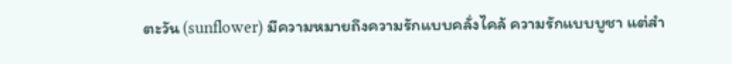ตะวัน (sunflower) มีความหมายถึงความรักแบบคลั่งไคล้ ความรักแบบบูชา แต่สำ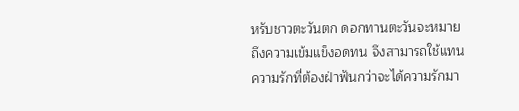หรับชาวตะวันตก ดอกทานตะวันจะหมายถึงความเข้มแข็งอดทน จึงสามารถใช้แทนความรักที่ต้องฝ่าฟันกว่าจะได้ความรักมา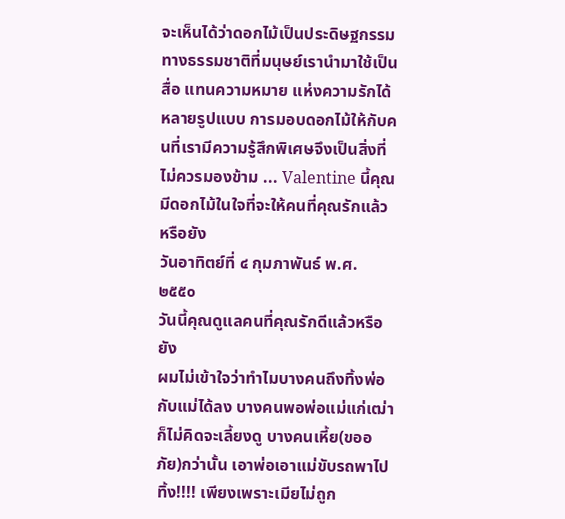จะเห็นได้ว่าดอกไม้เป็นประดิษฐกรรมทางธรรมชาติที่มนุษย์เรานำมาใช้เป็นสื่อ แทนความหมาย แห่งความรักได้หลายรูปแบบ การมอบดอกไม้ให้กับคนที่เรามีความรู้สึกพิเศษจึงเป็นสิ่งที่ไม่ควรมองข้าม ... Valentine นี้คุณมีดอกไม้ในใจที่จะให้คนที่คุณรักแล้วหรือยัง
วันอาทิตย์ที่ ๔ กุมภาพันธ์ พ.ศ. ๒๕๕๐
วันนี้คุณดูแลคนที่คุณรักดีแล้วหรือยัง
ผมไม่เข้าใจว่าทำไมบางคนถึงทิ้งพ่อกับแม่ได้ลง บางคนพอพ่อแม่แก่เฒ่า ก็ไม่คิดจะเลี้ยงดู บางคนเหี้ย(ขออภัย)กว่านั้น เอาพ่อเอาแม่ขับรถพาไปทิ้ง!!!! เพียงเพราะเมียไม่ถูก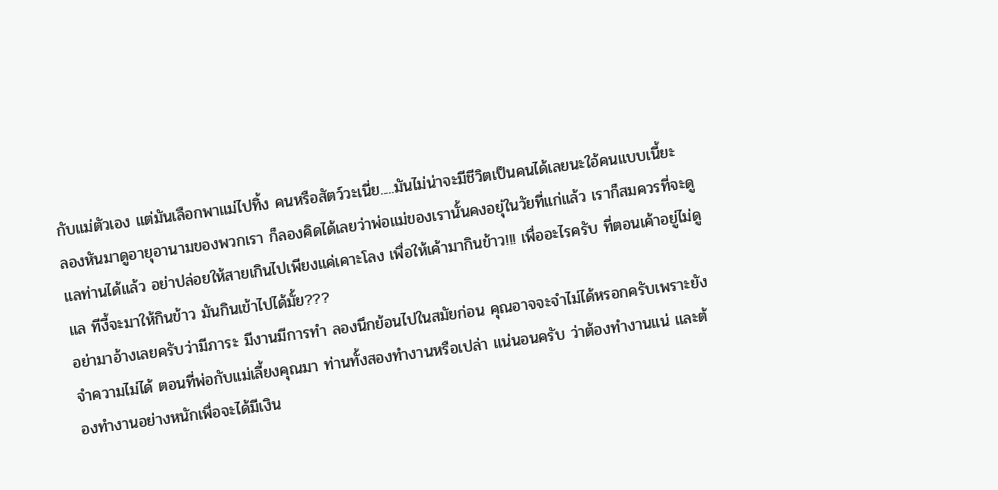กับแม่ตัวเอง แต่มันเลือกพาแม่ไปทิ้ง คนหรือสัตว์วะเนี่ย.....มันไม่น่าจะมีชีวิตเป็นคนได้เลยนะใอ้คนแบบเนี้ยะ
ลองหันมาดูอายุอานามของพวกเรา ก็ลองคิดได้เลยว่าพ่อแม่ของเรานั้นคงอยุ่ในวัยที่แก่แล้ว เราก็สมควรที่จะดูแลท่านได้แล้ว อย่าปล่อยให้สายเกินไปเพียงแค่เคาะโลง เพื่อให้เค้ามากินข้าว!!! เพื่ออะไรครับ ที่ตอนเค้าอยู่ไม่ดูแล ทีงี้จะมาให้กินข้าว มันกินเข้าไปได้มั้ย???
อย่ามาอ้างเลยครับว่ามีภาระ มีงานมีการทำ ลองนึกย้อนไปในสมัยก่อน คุณอาจจะจำไม่ได้หรอกครับเพราะยังจำความไม่ได้ ตอนที่พ่อกับแม่เลี้ยงคุณมา ท่านทั้งสองทำงานหรือเปล่า แน่นอนครับ ว่าต้องทำงานแน่ และต้องทำงานอย่างหนักเพื่อจะได้มีเงิน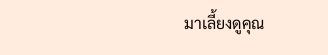มาเลี้ยงดูคุณ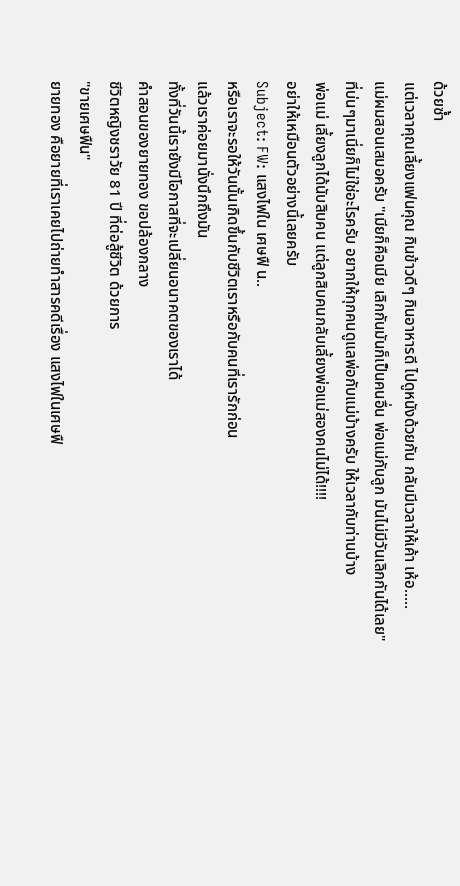ด้วยซ้ำ
แต่เวลาคุณเลี้ยงแฟนคุณ กินข้าวดีๆ กินอาหารดี ไปดูหนังด้วยกัน กลับมีเวลาให้เค้า เห้อ.....
แม่ผมสอนเสมอครับ "เมียก็คือเมีย เลิกกันมันก็เป็นคนอื่น พ่อแม่กับลูก มันไม่มีวันเลิกกันได้เลย"
ที่บ่นๆมาเนี่ยก็ไม่ใช่อะไรครับ อยากให้ทุกคนดูแลพ่อกับแม่บ้างครับ ให้เวลากับท่านบ้าง
พ่อแม่ เลี้ยงลูกได้นับสิบคน แต่ลูกสิบคนกลับเลี้ยงพ่อแม่สองคนไม่ได้!!!!
อย่าให้เหมือนตัวอย่างนี้เลยครับ
Subject: FW: แสงไฟใน เศษฟื น..
หรือเราจะรอให้วันนั้นเกิดขึ้นกับชีวิตเราหรือกับคนที่เรารักก่อน
แล้วเราค่อยมานั่งนึกถึงมัน
ทั้งที่วันนี้เรายังมีโอกาสที่จะเปลี่ยนอนาคตของเราได้
คำสอนของยายทอง ขอปล้องกลาง
ชีวิตหญิงชราวัย 81 ปี ที่ต่อสู้ชีวิต ด้วยการ
"ขายเศษฟืน"
ยายทอง คือยายที่เราเคยไปถ่ายทำสารคดีเรื่อง แสงไฟในเศษฟื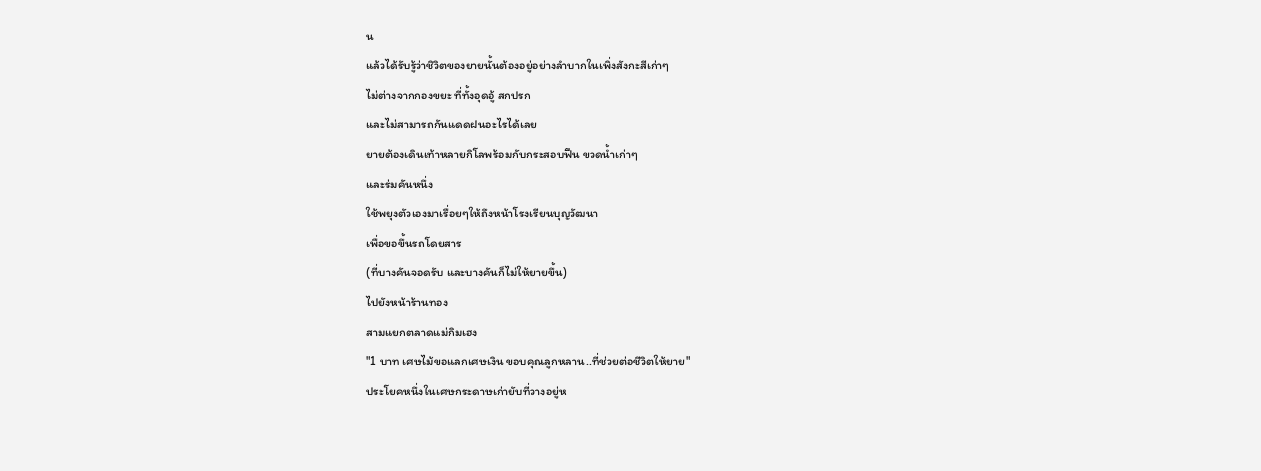น
แล้วได้รับรู้ว่าชิวิตของยายนั้นต้องอยู่อย่างลำบากในเพิ่งสังกะสีเก่าๆ
ไม่ต่างจากกองขยะ ที่ทั้งอุดอู้ สกปรก
และไม่สามารถกันแดดฝนอะไรได้เลย
ยายต้องเดินเท้าหลายกิโลพร้อมกับกระสอบฟืน ขวดน้ำเก่าๆ
และร่มคันหนึ่ง
ใช้พยุงตัวเองมาเรื่อยๆให้ถึงหน้าโรงเรียนบุญวัฒนา
เพื่อขอขึ้นรถโดยสาร
(ที่บางคันจอดรับ และบางคันก็ไม่ให้ยายขึ้น)
ไปยังหน้าร้านทอง
สามแยกตลาดแม่กิมเฮง
"1 บาท เศษไม้ขอแลกเศษเงิน ขอบคุณลูกหลาน..ที่ช่วยต่อชีวิตให้ยาย"
ประโยคหนึ่งในเศษกระดาษเก่ายับที่วางอยู่ห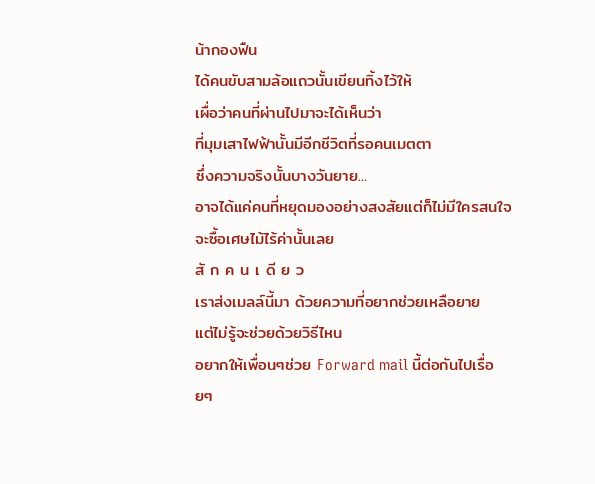น้ากองฟืน
ได้คนขับสามล้อแถวนั้นเขียนทิ้งไว้ให้
เผื่อว่าคนที่ผ่านไปมาจะได้เห็นว่า
ที่มุมเสาไฟฟ้านั้นมีอีกชีวิตที่รอคนเมตตา
ซึ่งความจริงนั้นบางวันยาย...
อาจได้แค่คนที่หยุดมองอย่างสงสัยแต่ก็ไม่มีใครสนใจจะซื้อเศษไม้ไร้ค่านั้นเลย
สั ก ค น เ ดี ย ว
เราส่งเมลล์นี้มา ด้วยความที่อยากช่วยเหลือยาย
แต่ไม่รู้จะช่วยด้วยวิธีไหน
อยากให้เพื่อนๆช่วย Forward mail นี้ต่อกันไปเรื่อยๆ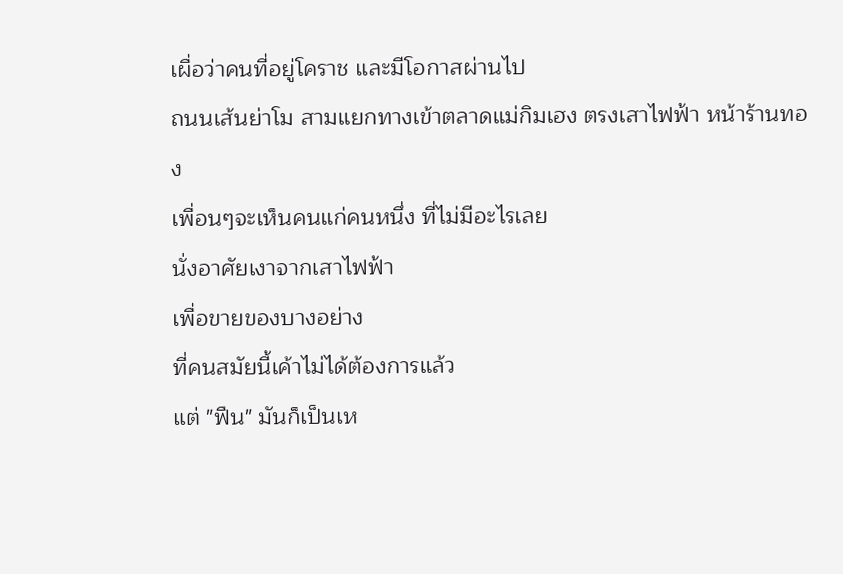เผื่อว่าคนที่อยู่โคราช และมีโอกาสผ่านไป
ถนนเส้นย่าโม สามแยกทางเข้าตลาดแม่กิมเฮง ตรงเสาไฟฟ้า หน้าร้านทอง
เพื่อนๆจะเห็นคนแก่คนหนึ่ง ที่ไม่มีอะไรเลย
นั่งอาศัยเงาจากเสาไฟฟ้า
เพื่อขายของบางอย่าง
ที่คนสมัยนี้เค้าไม่ได้ต้องการแล้ว
แต่ "ฟืน" มันก็เป็นเห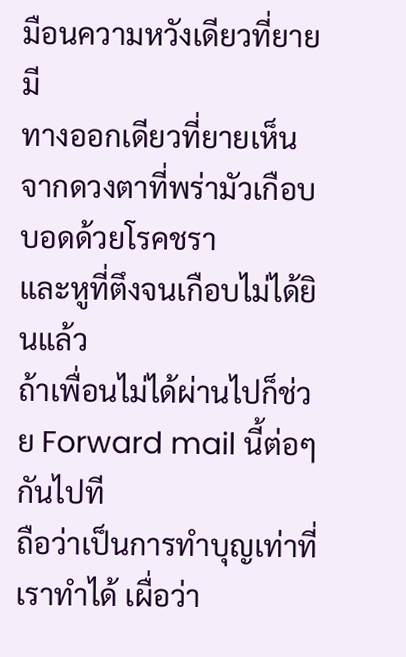มือนความหวังเดียวที่ยายมี
ทางออกเดียวที่ยายเห็น
จากดวงตาที่พร่ามัวเกือบบอดด้วยโรคชรา
และหูที่ตึงจนเกือบไม่ได้ยินแล้ว
ถ้าเพื่อนไม่ได้ผ่านไปก็ช่วย Forward mail นี้ต่อๆกันไปที
ถือว่าเป็นการทำบุญเท่าที่เราทำได้ เผื่อว่า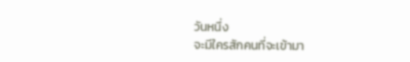วันหนึ่ง
จะมีใครสักคนที่จะเข้ามา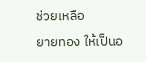ช่วยเหลือ
ยายทอง ให้เป็นอ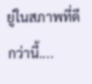ยู่ในสภาพที่ดีกว่านี้....